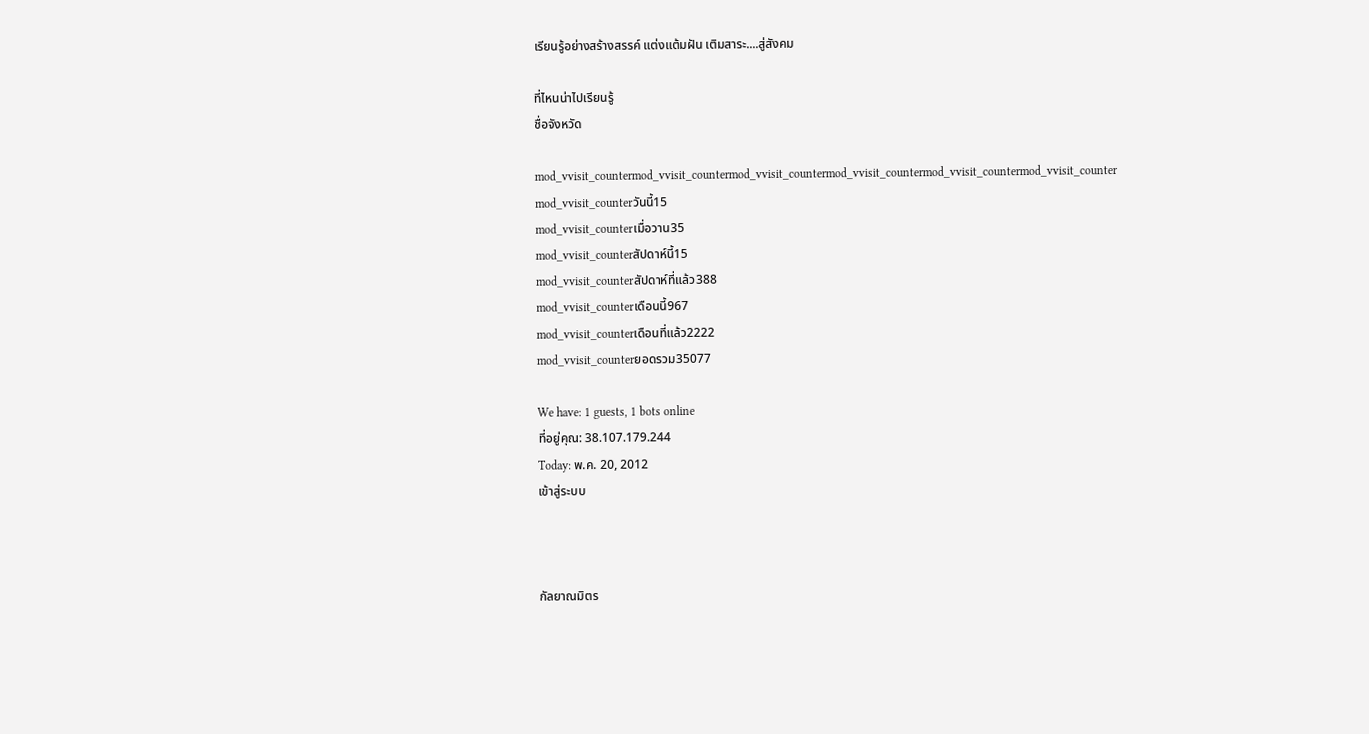เรียนรู้อย่างสร้างสรรค์ แต่งแต้มฝัน เติมสาระ....สู่สังคม

ที่ไหนน่าไปเรียนรู้
ชื่อจังหวัด

mod_vvisit_countermod_vvisit_countermod_vvisit_countermod_vvisit_countermod_vvisit_countermod_vvisit_counter
mod_vvisit_counterวันนี้15
mod_vvisit_counterเมื่อวาน35
mod_vvisit_counterสัปดาห์นี้15
mod_vvisit_counterสัปดาห์ที่แล้ว388
mod_vvisit_counterเดือนนี้967
mod_vvisit_counterเดือนที่แล้ว2222
mod_vvisit_counterยอดรวม35077

We have: 1 guests, 1 bots online
ที่อยู่คุณ: 38.107.179.244
Today: พ.ค. 20, 2012
เข้าสู่ระบบ



กัลยาณมิตร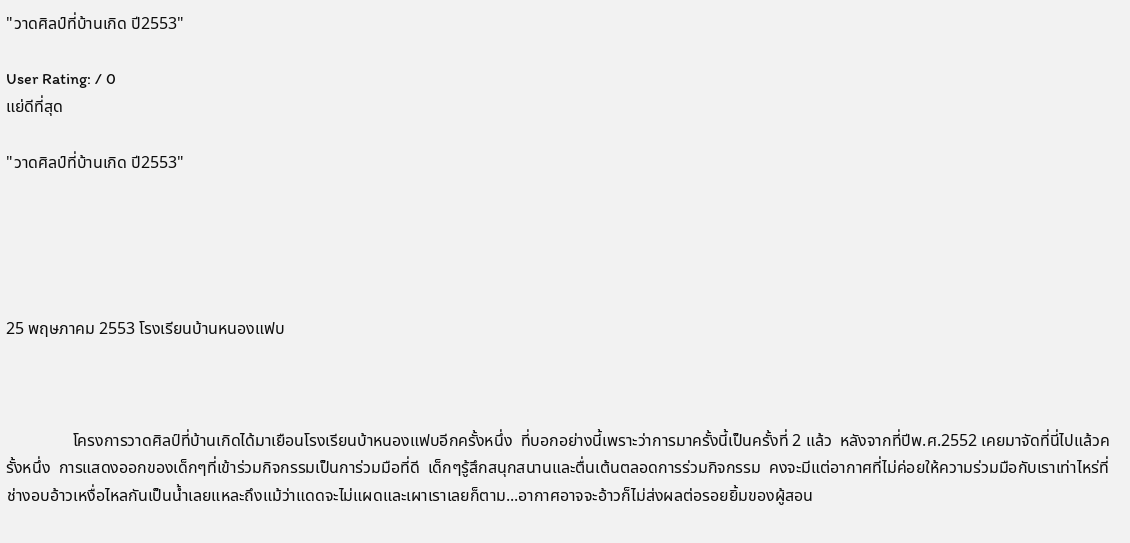"วาดศิลป์ที่บ้านเกิด ปี2553"

User Rating: / 0
แย่ดีที่สุด

"วาดศิลป์ที่บ้านเกิด ปี2553"





25 พฤษภาคม 2553 โรงเรียนบ้านหนองแฟบ



                โครงการวาดศิลป์ที่บ้านเกิดได้มาเยือนโรงเรียนบ้าหนองแฟบอีกครั้งหนึ่ง  ที่บอกอย่างนี้เพราะว่าการมาครั้งนี้เป็นครั้งที่ 2 แล้ว  หลังจากที่ปีพ.ศ.2552 เคยมาจัดที่นี่ไปแล้วครั้งหนึ่ง  การแสดงออกของเด็กๆที่เข้าร่วมกิจกรรมเป็นการ่วมมือที่ดี  เด็กๆรู้สึกสนุกสนานและตื่นเต้นตลอดการร่วมกิจกรรม  คงจะมีแต่อากาศที่ไม่ค่อยให้ความร่วมมือกับเราเท่าไหร่ที่ช่างอบอ้าวเหงื่อไหลกันเป็นน้ำเลยแหละถึงแม้ว่าแดดจะไม่แผดและเผาเราเลยก็ตาม...อากาศอาจจะอ้าวก็ไม่ส่งผลต่อรอยยิ้มของผู้สอน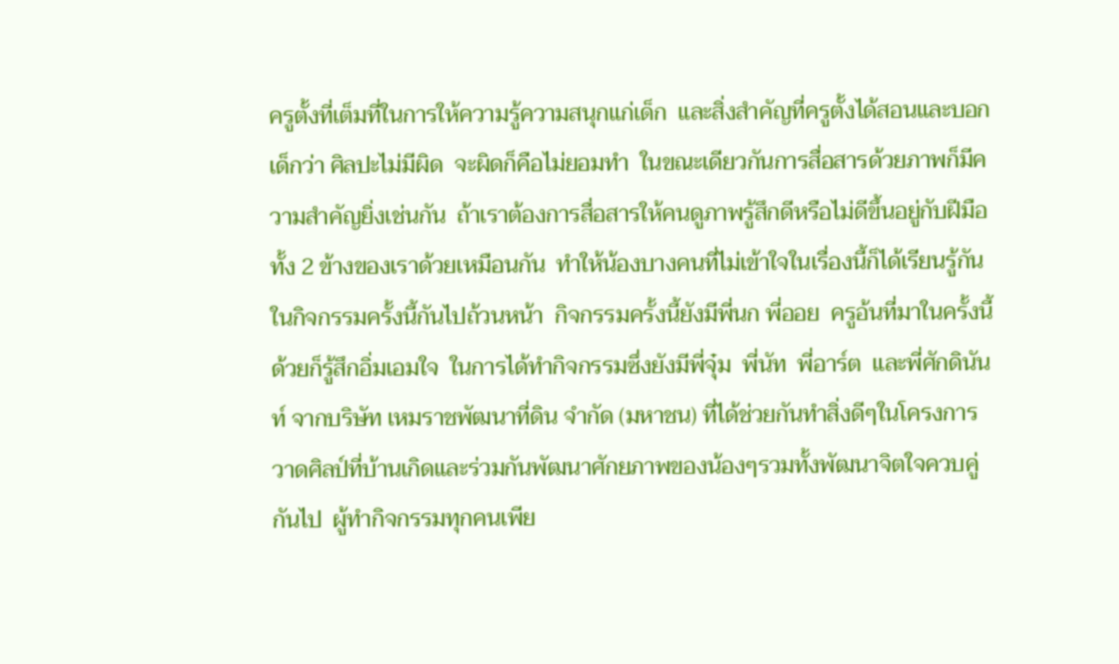ครูตั้งที่เต็มที่ในการให้ความรู้ความสนุกแก่เด็ก  และสิ่งสำคัญที่ครูตั้งได้สอนและบอกเด็กว่า ศิลปะไม่มีผิด  จะผิดก็คือไม่ยอมทำ  ในขณะเดียวกันการสื่อสารด้วยภาพก็มีความสำคัญยิ่งเช่นกัน  ถ้าเราต้องการสื่อสารให้คนดูภาพรู้สึกดีหรือไม่ดีขึ้นอยู่กับฝีมือทั้ง 2 ข้างของเราด้วยเหมือนกัน  ทำให้น้องบางคนที่ไม่เข้าใจในเรื่องนี้ก็ได้เรียนรู้กันในกิจกรรมครั้งนี้กันไปถ้วนหน้า  กิจกรรมครั้งนี้ยังมีพี่นก พี่ออย  ครูอ้นที่มาในครั้งนี้ด้วยก็รู้สึกอิ่มเอมใจ  ในการได้ทำกิจกรรมซึ่งยังมีพี่จุ๋ม  พี่นัท  พี่อาร์ต  และพี่ศักดินันท์ จากบริษัท เหมราชพัฒนาที่ดิน จำกัด (มหาชน) ที่ได้ช่วยกันทำสิ่งดีๆในโครงการวาดศิลป์ที่บ้านเกิดและร่วมกันพัฒนาศักยภาพของน้องๆรวมทั้งพัฒนาจิตใจควบคู่กันไป  ผู้ทำกิจกรรมทุกคนเพีย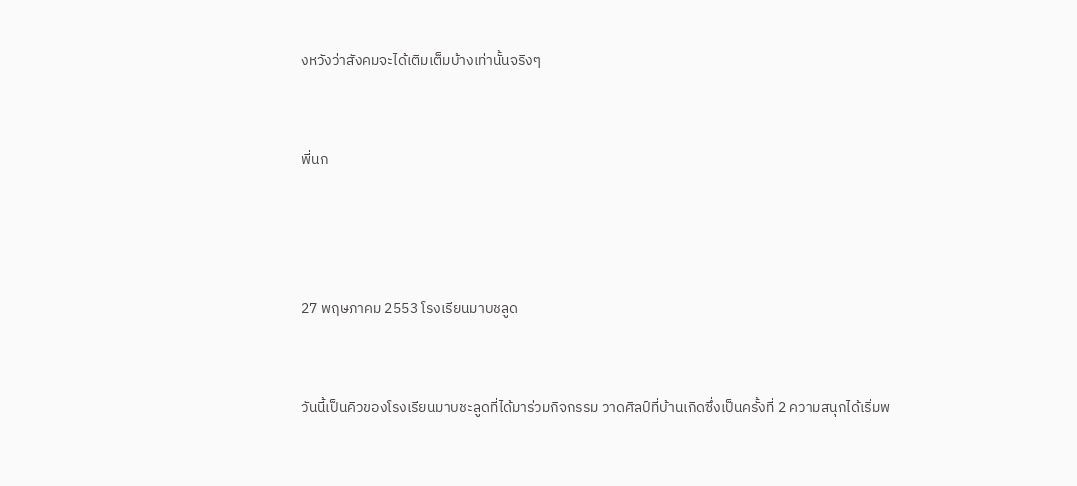งหวังว่าสังคมจะได้เติมเต็มบ้างเท่านั้นจริงๆ



พี่นก





27 พฤษภาคม 2553 โรงเรียนมาบชลูด



วันนี้เป็นคิวของโรงเรียนมาบชะลูดที่ได้มาร่วมกิจกรรม วาดศิลป์ที่บ้านเกิดซึ่งเป็นครั้งที่ 2 ความสนุกได้เริ่มพ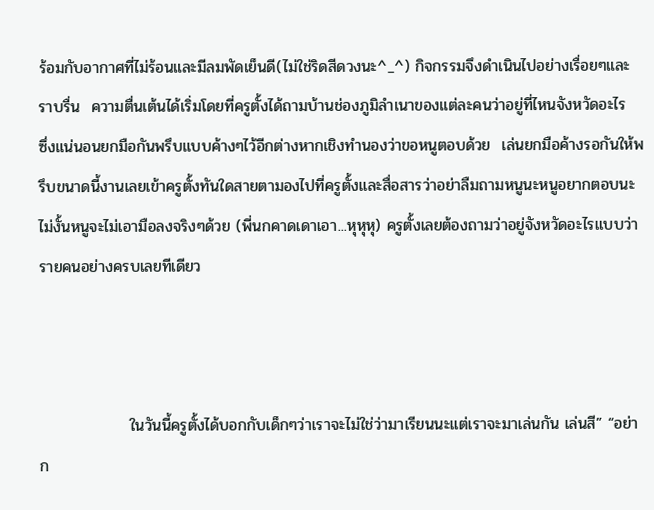ร้อมกับอากาศที่ไม่ร้อนและมีลมพัดเย็นดี(ไม่ใช่ริดสีดวงนะ^_^) กิจกรรมจึงดำเนินไปอย่างเรื่อยๆและราบรื่น  ความตื่นเต้นได้เริ่มโดยที่ครูตั้งได้ถามบ้านช่องภูมิลำเนาของแต่ละคนว่าอยู่ที่ไหนจังหวัดอะไร  ซึ่งแน่นอนยกมือกันพรึบแบบค้างๆไว้อีกต่างหากเชิงทำนองว่าขอหนูตอบด้วย  เล่นยกมือค้างรอกันให้พรึบขนาดนี้งานเลยเข้าครูตั้งทันใดสายตามองไปที่ครูตั้งและสื่อสารว่าอย่าลืมถามหนูนะหนูอยากตอบนะไม่งั้นหนูจะไม่เอามือลงจริงๆด้วย (พี่นกคาดเดาเอา...หุหุหุ) ครูตั้งเลยต้องถามว่าอยู่จังหวัดอะไรแบบว่ารายคนอย่างครบเลยทีเดียว



                ในวันนี้ครูตั้งได้บอกกับเด็กๆว่าเราจะไม่ใช่ว่ามาเรียนนะแต่เราจะมาเล่นกัน เล่นสี” “อย่าก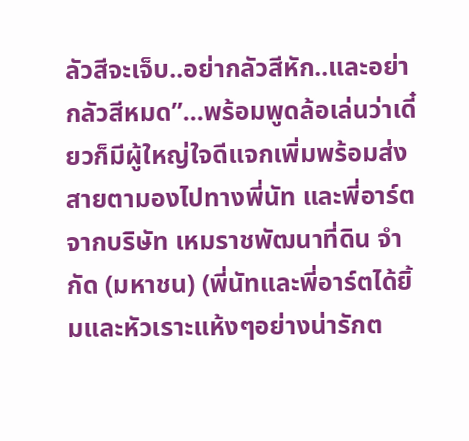ลัวสีจะเจ็บ..อย่ากลัวสีหัก..และอย่ากลัวสีหมด”...พร้อมพูดล้อเล่นว่าเดี๋ยวก็มีผู้ใหญ่ใจดีแจกเพิ่มพร้อมส่งสายตามองไปทางพี่นัท และพี่อาร์ต จากบริษัท เหมราชพัฒนาที่ดิน จำกัด (มหาชน) (พี่นัทและพี่อาร์ตได้ยิ้มและหัวเราะแห้งๆอย่างน่ารักต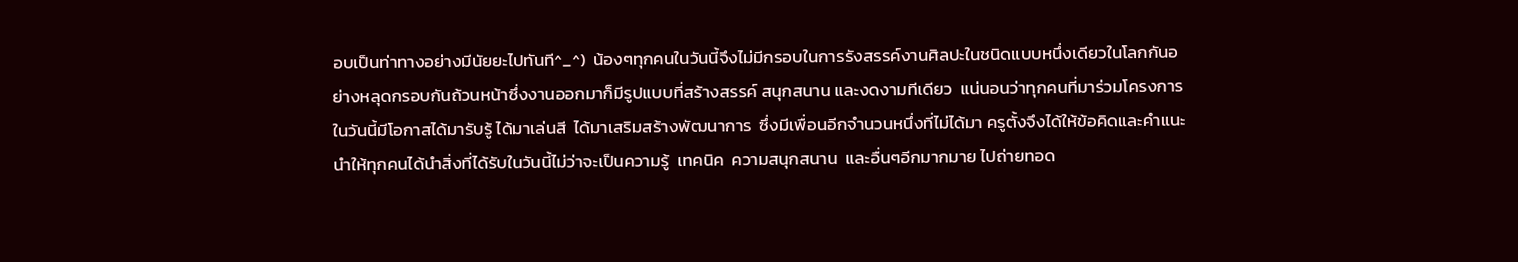อบเป็นท่าทางอย่างมีนัยยะไปทันที^_^)  น้องๆทุกคนในวันนี้จึงไม่มีกรอบในการรังสรรค์งานศิลปะในชนิดแบบหนึ่งเดียวในโลกกันอย่างหลุดกรอบกันถ้วนหน้าซึ่งงานออกมาก็มีรูปแบบที่สร้างสรรค์ สนุกสนาน และงดงามทีเดียว  แน่นอนว่าทุกคนที่มาร่วมโครงการในวันนี้มีโอกาสได้มารับรู้ ได้มาเล่นสี  ได้มาเสริมสร้างพัฒนาการ  ซึ่งมีเพื่อนอีกจำนวนหนึ่งที่ไม่ได้มา ครูตั้งจึงได้ให้ข้อคิดและคำแนะนำให้ทุกคนได้นำสิ่งที่ได้รับในวันนี้ไม่ว่าจะเป็นความรู้  เทคนิค  ความสนุกสนาน  และอื่นๆอีกมากมาย ไปถ่ายทอด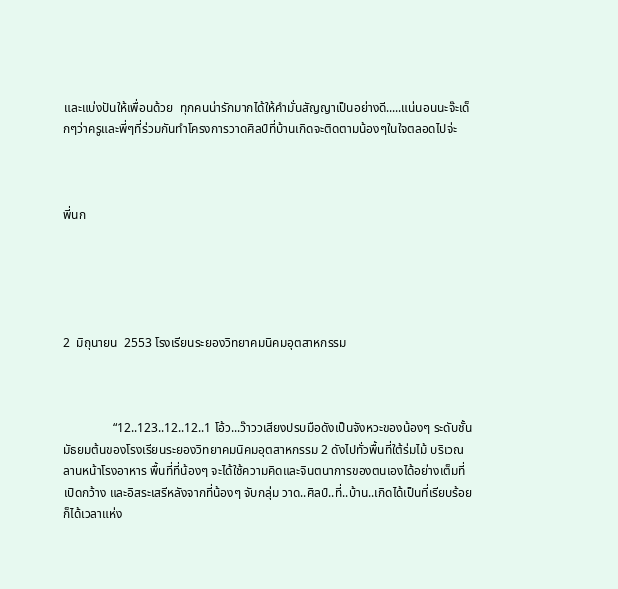และแบ่งปันให้เพื่อนด้วย  ทุกคนน่ารักมากได้ให้คำมั่นสัญญาเป็นอย่างดี.....แน่นอนนะจ๊ะเด็กๆว่าครูและพี่ๆที่ร่วมกันทำโครงการวาดศิลป์ที่บ้านเกิดจะติดตามน้องๆในใจตลอดไปจ่ะ



พี่นก





2  มิถุนายน  2553 โรงเรียนระยองวิทยาคมนิคมอุตสาหกรรม



                “12..123..12..12..1 โอ้ว...ว๊าววเสียงปรบมือดังเป็นจังหวะของน้องๆ ระดับชั้นมัธยมต้นของโรงเรียนระยองวิทยาคมนิคมอุตสาหกรรม 2 ดังไปทั่วพื้นที่ใต้ร่มไม้ บริเวณลานหน้าโรงอาหาร พื้นที่ที่น้องๆ จะได้ใช้ความคิดและจินตนาการของตนเองได้อย่างเต็มที่ เปิดกว้าง และอิสระเสรีหลังจากที่น้องๆ จับกลุ่ม วาด..ศิลป์..ที่..บ้าน..เกิดได้เป็นที่เรียบร้อย ก็ได้เวลาแห่ง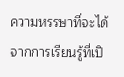ความหรรษาที่จะได้จากการเรียนรู้ที่เปิ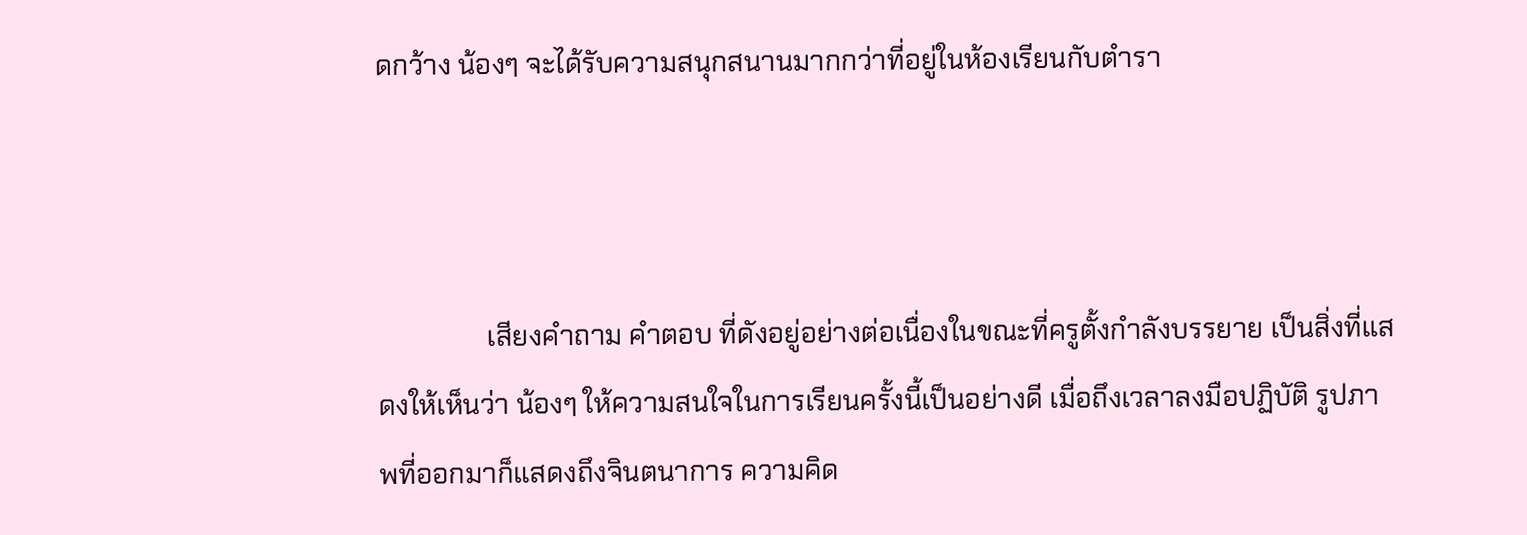ดกว้าง น้องๆ จะได้รับความสนุกสนานมากกว่าที่อยู่ในห้องเรียนกับตำรา



                เสียงคำถาม คำตอบ ที่ดังอยู่อย่างต่อเนื่องในขณะที่ครูตั้งกำลังบรรยาย เป็นสิ่งที่แสดงให้เห็นว่า น้องๆ ให้ความสนใจในการเรียนครั้งนี้เป็นอย่างดี เมื่อถึงเวลาลงมือปฏิบัติ รูปภาพที่ออกมาก็แสดงถึงจินตนาการ ความคิด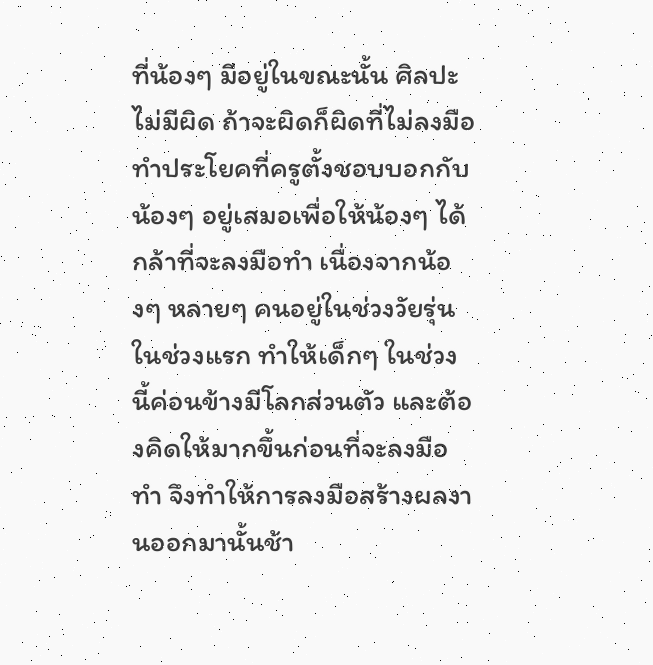ที่น้องๆ มีอยู่ในขณะนั้น ศิลปะไม่มีผิด ถ้าจะผิดก็ผิดที่ไม่ลงมือทำประโยคที่ครูตั้งชอบบอกกับน้องๆ อยู่เสมอเพื่อให้น้องๆ ได้กล้าที่จะลงมือทำ เนื่องจากน้องๆ หลายๆ คนอยู่ในช่วงวัยรุ่นในช่วงแรก ทำให้เด็กๆ ในช่วงนี้ค่อนข้างมีโลกส่วนตัว และต้องคิดให้มากขึ้นก่อนที่จะลงมือทำ จึงทำให้การลงมือสร้างผลงานออกมานั้นช้า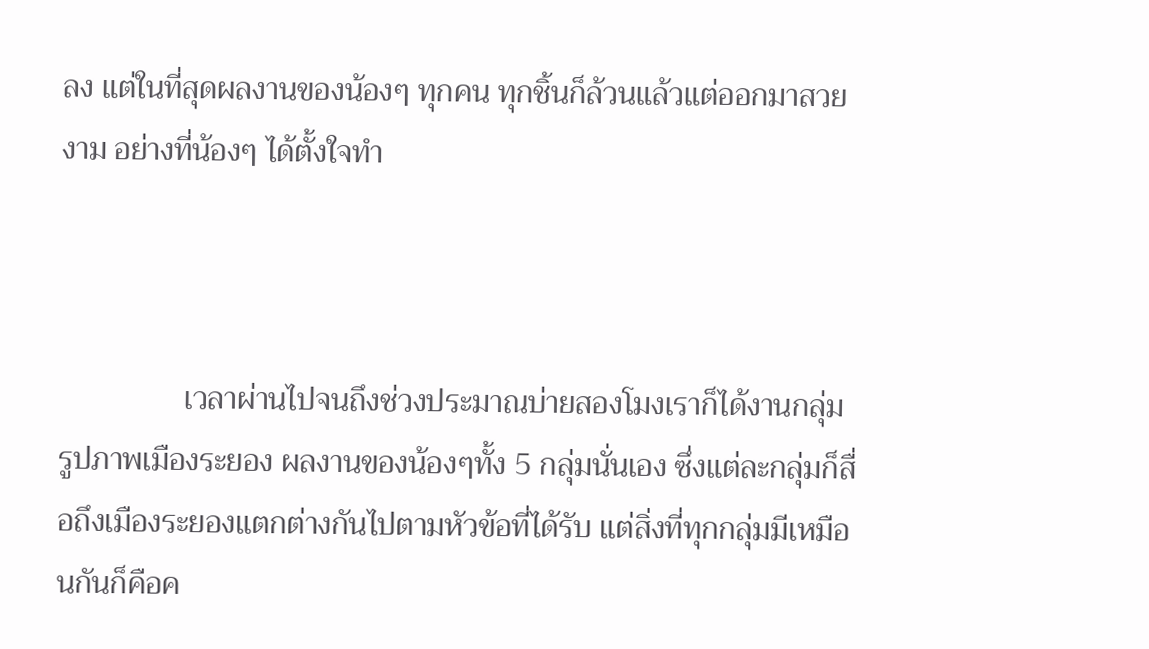ลง แต่ในที่สุดผลงานของน้องๆ ทุกคน ทุกชิ้นก็ล้วนแล้วแต่ออกมาสวยงาม อย่างที่น้องๆ ได้ตั้งใจทำ



                เวลาผ่านไปจนถึงช่วงประมาณบ่ายสองโมงเราก็ได้งานกลุ่ม รูปภาพเมืองระยอง ผลงานของน้องๆทั้ง 5 กลุ่มนั่นเอง ซึ่งแต่ละกลุ่มก็สื่อถึงเมืองระยองแตกต่างกันไปตามหัวข้อที่ได้รับ แต่สิ่งที่ทุกกลุ่มมีเหมือนกันก็คือค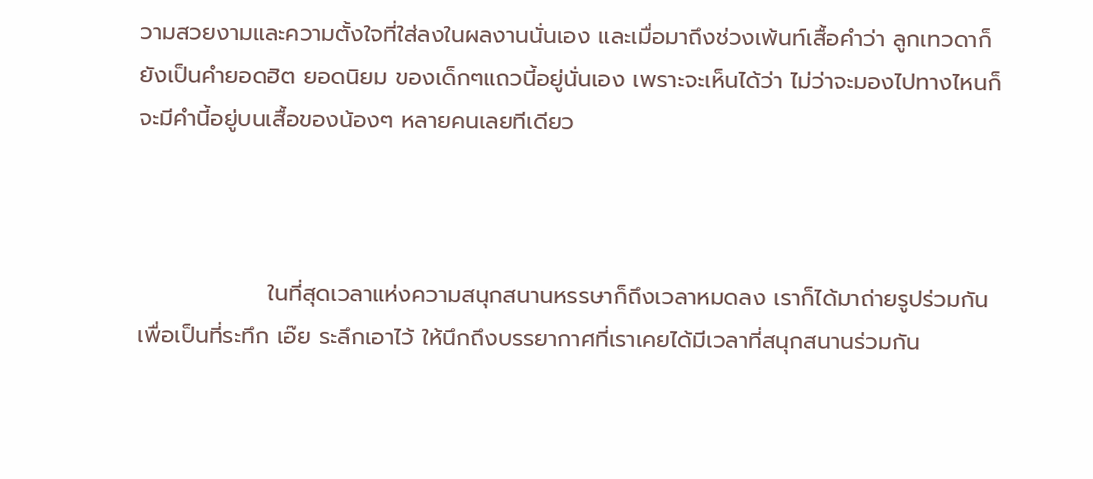วามสวยงามและความตั้งใจที่ใส่ลงในผลงานนั่นเอง และเมื่อมาถึงช่วงเพ้นท์เสื้อคำว่า ลูกเทวดาก็ยังเป็นคำยอดฮิต ยอดนิยม ของเด็กๆแถวนี้อยู่นั่นเอง เพราะจะเห็นได้ว่า ไม่ว่าจะมองไปทางไหนก็จะมีคำนี้อยู่บนเสื้อของน้องๆ หลายคนเลยทีเดียว



                ในที่สุดเวลาแห่งความสนุกสนานหรรษาก็ถึงเวลาหมดลง เราก็ได้มาถ่ายรูปร่วมกันเพื่อเป็นที่ระทึก เอ๊ย ระลึกเอาไว้ ให้นึกถึงบรรยากาศที่เราเคยได้มีเวลาที่สนุกสนานร่วมกัน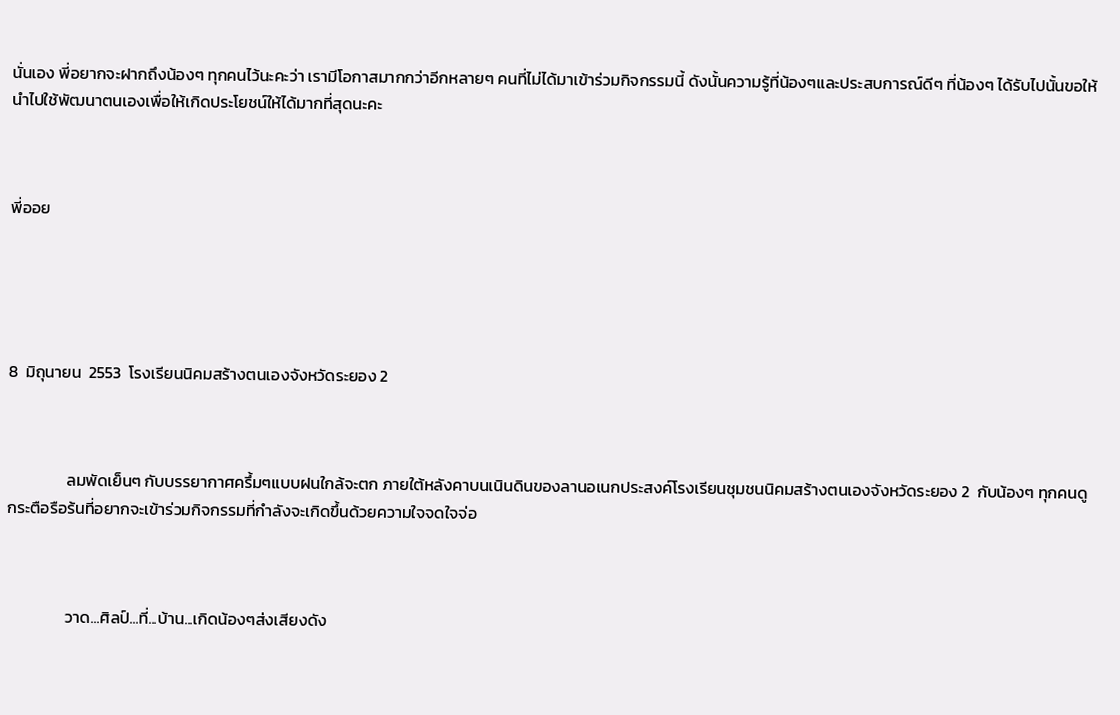นั่นเอง พี่อยากจะฝากถึงน้องๆ ทุกคนไว้นะคะว่า เรามีโอกาสมากกว่าอีกหลายๆ คนที่ไม่ได้มาเข้าร่วมกิจกรรมนี้ ดังนั้นความรู้ที่น้องๆและประสบการณ์ดีๆ ที่น้องๆ ได้รับไปนั้นขอให้นำไปใช้พัฒนาตนเองเพื่อให้เกิดประโยชน์ให้ได้มากที่สุดนะคะ



พี่ออย





8  มิถุนายน  2553  โรงเรียนนิคมสร้างตนเองจังหวัดระยอง 2



                ลมพัดเย็นๆ กับบรรยากาศครึ้มๆแบบฝนใกล้จะตก ภายใต้หลังคาบนเนินดินของลานอเนกประสงค์โรงเรียนชุมชนนิคมสร้างตนเองจังหวัดระยอง 2  กับน้องๆ ทุกคนดูกระตือรือร้นที่อยากจะเข้าร่วมกิจกรรมที่กำลังจะเกิดขึ้นด้วยความใจจดใจจ่อ



                วาด...ศิลป์...ที่...บ้าน...เกิดน้องๆส่งเสียงดัง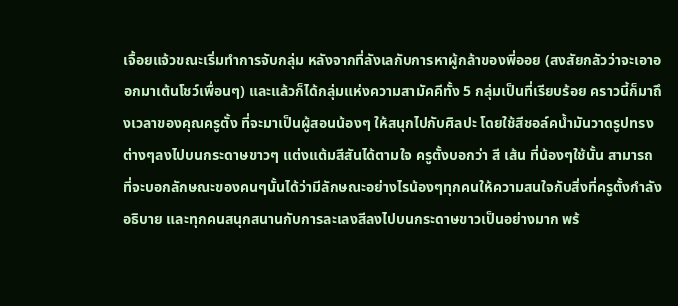เจื้อยแจ้วขณะเริ่มทำการจับกลุ่ม หลังจากที่ลังเลกับการหาผู้กล้าของพี่ออย (สงสัยกลัวว่าจะเอาออกมาเต้นโชว์เพื่อนๆ) และแล้วก็ได้กลุ่มแห่งความสามัคคีทั้ง 5 กลุ่มเป็นที่เรียบร้อย คราวนี้ก็มาถึงเวลาของคุณครูตั้ง ที่จะมาเป็นผู้สอนน้องๆ ให้สนุกไปกับศิลปะ โดยใช้สีชอล์คน้ำมันวาดรูปทรงต่างๆลงไปบนกระดาษขาวๆ แต่งแต้มสีสันได้ตามใจ ครูตั้งบอกว่า สี เส้น ที่น้องๆใช้นั้น สามารถที่จะบอกลักษณะของคนๆนั้นได้ว่ามีลักษณะอย่างไรน้องๆทุกคนให้ความสนใจกับสิ่งที่ครูตั้งกำลังอธิบาย และทุกคนสนุกสนานกับการละเลงสีลงไปบนกระดาษขาวเป็นอย่างมาก พร้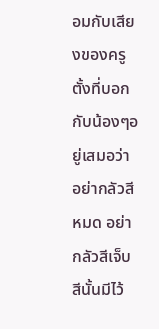อมกับเสียงของครูตั้งที่บอกกับน้องๆอยู่เสมอว่า อย่ากลัวสีหมด อย่ากลัวสีเจ็บ สีนั้นมีไว้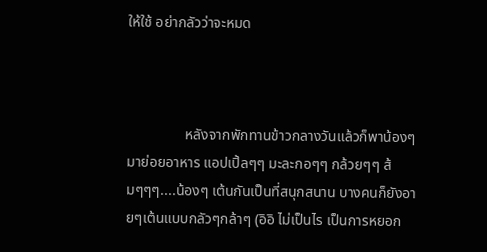ให้ใช้ อย่ากลัวว่าจะหมด



                หลังจากพักทานข้าวกลางวันแล้วก็พาน้องๆมาย่อยอาหาร แอปเปิ้ลๆๆ มะละกอๆๆ กล้วยๆๆ ส้มๆๆๆ....น้องๆ เต้นกันเป็นที่สนุกสนาน บางคนก็ยังอายๆเต้นแบบกลัวๆกล้าๆ (อิอิ ไม่เป็นไร เป็นการหยอก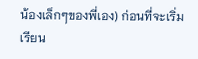น้องเล็กๆของพี่เอง) ก่อนที่จะเริ่มเรียน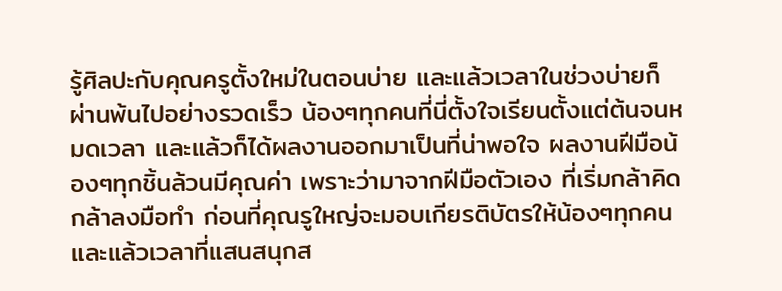รู้ศิลปะกับคุณครูตั้งใหม่ในตอนบ่าย และแล้วเวลาในช่วงบ่ายก็ผ่านพ้นไปอย่างรวดเร็ว น้องๆทุกคนที่นี่ตั้งใจเรียนตั้งแต่ต้นจนหมดเวลา และแล้วก็ได้ผลงานออกมาเป็นที่น่าพอใจ ผลงานฝีมือน้องๆทุกชิ้นล้วนมีคุณค่า เพราะว่ามาจากฝีมือตัวเอง ที่เริ่มกล้าคิด กล้าลงมือทำ ก่อนที่คุณรูใหญ่จะมอบเกียรติบัตรให้น้องๆทุกคน และแล้วเวลาที่แสนสนุกส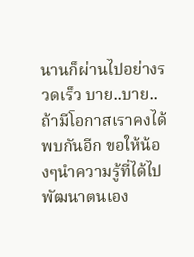นานก็ผ่านไปอย่างรวดเร็ว บาย..บาย.. ถ้ามีโอกาสเราคงได้พบกันอีก ขอให้น้องๆนำความรู้ที่ได้ไปพัฒนาตนเอง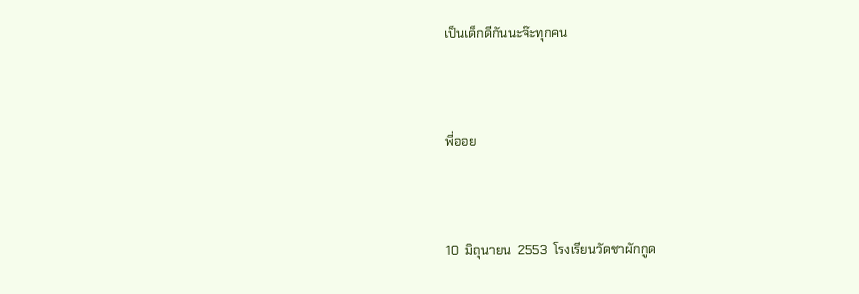เป็นเด็กดีกันนะจ๊ะทุกคน



พี่ออย



10  มิถุนายน  2553  โรงเรียนวัดชาผักกูด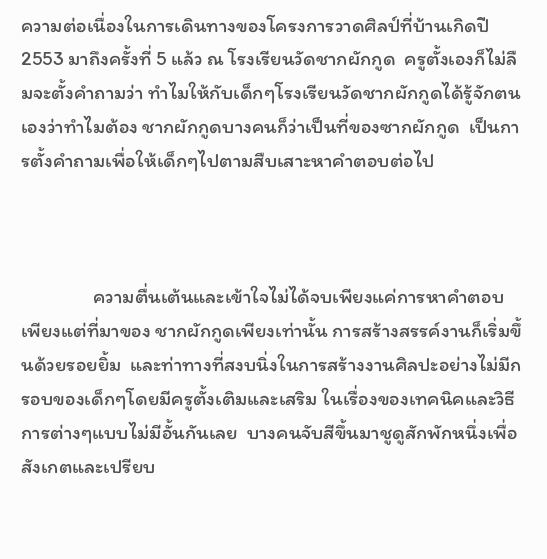ความต่อเนื่องในการเดินทางของโครงการวาดศิลป์ที่บ้านเกิดปี 2553 มาถึงครั้งที่ 5 แล้ว ณ โรงเรียนวัดชากผักกูด  ครูตั้งเองก็ไม่ลืมจะตั้งคำถามว่า ทำไมให้กับเด็กๆโรงเรียนวัดชากผักกูดได้รู้จักตนเองว่าทำไมต้อง ชากผักกูดบางคนก็ว่าเป็นที่ของซากผักกูด  เป็นการตั้งคำถามเพื่อให้เด็กๆไปตามสืบเสาะหาคำตอบต่อไป



                ความตื่นเต้นและเข้าใจไม่ได้จบเพียงแค่การหาคำตอบเพียงแต่ที่มาของ ชากผักกูดเพียงเท่านั้น การสร้างสรรค์งานก็เริ่มขึ้นด้วยรอยยิ้ม  และท่าทางที่สงบนิ่งในการสร้างงานศิลปะอย่างไม่มีกรอบของเด็กๆโดยมีครูตั้งเติมและเสริม ในเรื่องของเทคนิคและวิธีการต่างๆแบบไม่มีอั้นกันเลย  บางคนจับสีขึ้นมาชูดูสักพักหนึ่งเพื่อสังเกตและเปรียบ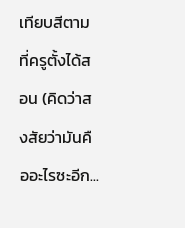เทียบสีตามที่ครูตั้งได้สอน (คิดว่าสงสัยว่ามันคืออะไรซะอีก...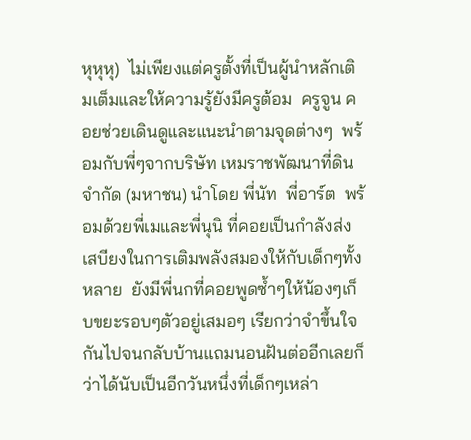หุหุหุ)  ไม่เพียงแต่ครูตั้งที่เป็นผู้นำหลักเติมเต็มและให้ความรู้ยังมีครูต้อม  ครูจูน คอยช่วยเดินดูและแนะนำตามจุดต่างๆ  พร้อมกับพี่ๆจากบริษัท เหมราชพัฒนาที่ดิน จำกัด (มหาชน) นำโดย พี่นัท  พี่อาร์ต  พร้อมด้วยพี่เมและพี่นุนิ ที่คอยเป็นกำลังส่งเสบียงในการเติมพลังสมองให้กับเด็กๆทั้งหลาย  ยังมีพี่นกที่คอยพูดซ้ำๆให้น้องๆเก็บขยะรอบๆตัวอยู่เสมอๆ เรียกว่าจำขึ้นใจกันไปจนกลับบ้านแถมนอนฝันต่ออีกเลยก็ว่าได้นับเป็นอีกวันหนึ่งที่เด็กๆเหล่า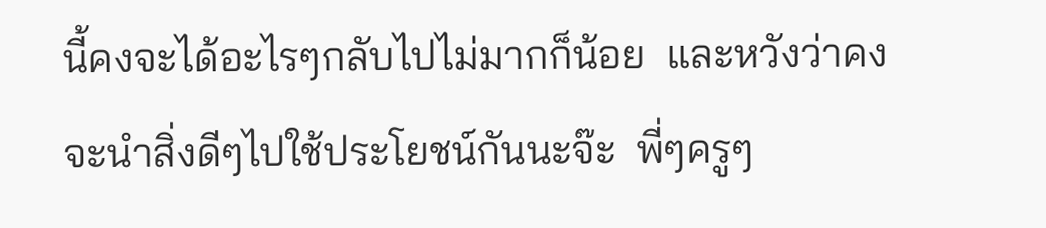นี้คงจะได้อะไรๆกลับไปไม่มากก็น้อย  และหวังว่าคงจะนำสิ่งดีๆไปใช้ประโยชน์กันนะจ๊ะ  พี่ๆครูๆ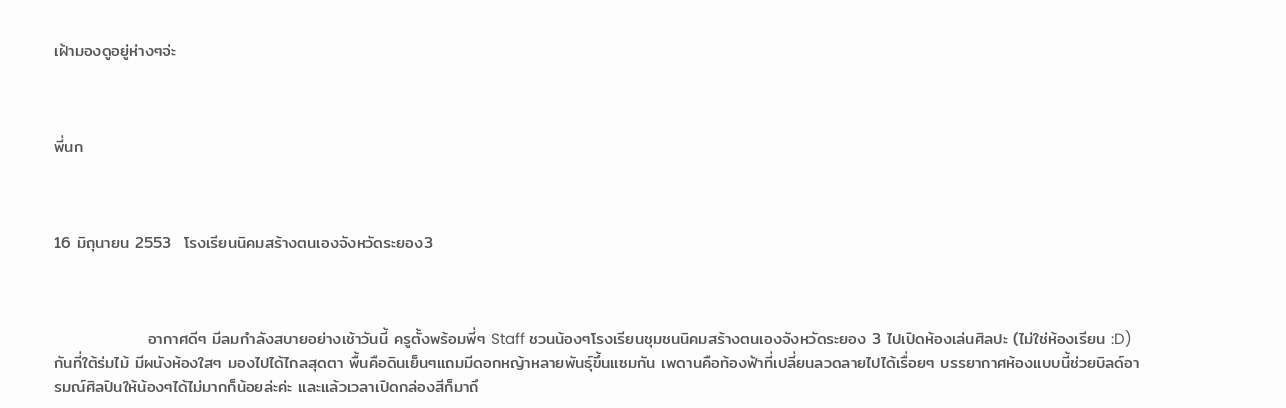เฝ้ามองดูอยู่ห่างๆจ่ะ



พี่นก



16 มิถุนายน 2553  โรงเรียนนิคมสร้างตนเองจังหวัดระยอง3



                อากาศดีๆ มีลมกำลังสบายอย่างเช้าวันนี้ ครูตั้งพร้อมพี่ๆ Staff ชวนน้องๆโรงเรียนชุมชนนิคมสร้างตนเองจังหวัดระยอง 3 ไปเปิดห้องเล่นศิลปะ (ไม่ใช่ห้องเรียน :D) กันที่ใต้ร่มไม้ มีผนังห้องใสๆ มองไปได้ไกลสุดตา พื้นคือดินเย็นๆแถมมีดอกหญ้าหลายพันธุ์ขึ้นแซมกัน เพดานคือท้องฟ้าที่เปลี่ยนลวดลายไปได้เรื่อยๆ บรรยากาศห้องแบบนี้ช่วยบิลด์อารมณ์ศิลปินให้น้องๆได้ไม่มากก็น้อยล่ะค่ะ และแล้วเวลาเปิดกล่องสีก็มาถึ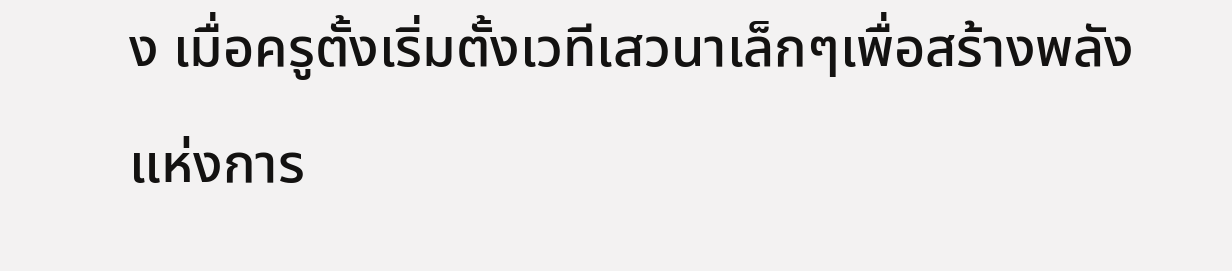ง เมื่อครูตั้งเริ่มตั้งเวทีเสวนาเล็กๆเพื่อสร้างพลังแห่งการ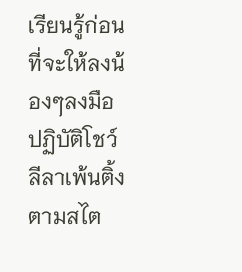เรียนรู้ก่อนที่จะให้ลงน้องๆลงมือปฏิบัติโชว์ลีลาเพ้นติ้งตามสไต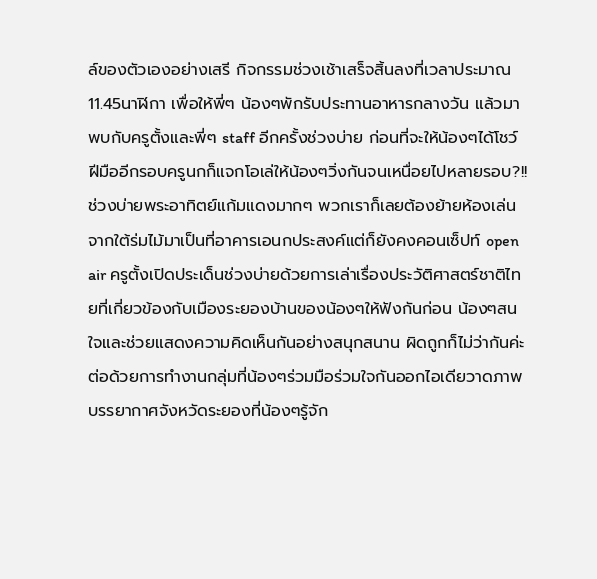ล์ของตัวเองอย่างเสรี กิจกรรมช่วงเช้าเสร็จสิ้นลงที่เวลาประมาณ 11.45นาฬิกา เพื่อให้พี่ๆ น้องๆพักรับประทานอาหารกลางวัน แล้วมาพบกับครูตั้งและพี่ๆ staff อีกครั้งช่วงบ่าย ก่อนที่จะให้น้องๆได้โชว์ฝีมืออีกรอบครูนกก็แจกโอเล่ให้น้องๆวิ่งกันจนเหนื่อยไปหลายรอบ?!! ช่วงบ่ายพระอาทิตย์แก้มแดงมากๆ พวกเราก็เลยต้องย้ายห้องเล่นจากใต้ร่มไม้มาเป็นที่อาคารเอนกประสงค์แต่ก็ยังคงคอนเซ็ปท์ open air ครูตั้งเปิดประเด็นช่วงบ่ายด้วยการเล่าเรื่องประวัติศาสตร์ชาติไทยที่เกี่ยวข้องกับเมืองระยองบ้านของน้องๆให้ฟังกันก่อน น้องๆสนใจและช่วยแสดงความคิดเห็นกันอย่างสนุกสนาน ผิดถูกก็ไม่ว่ากันค่ะ ต่อด้วยการทำงานกลุ่มที่น้องๆร่วมมือร่วมใจกันออกไอเดียวาดภาพบรรยากาศจังหวัดระยองที่น้องๆรู้จัก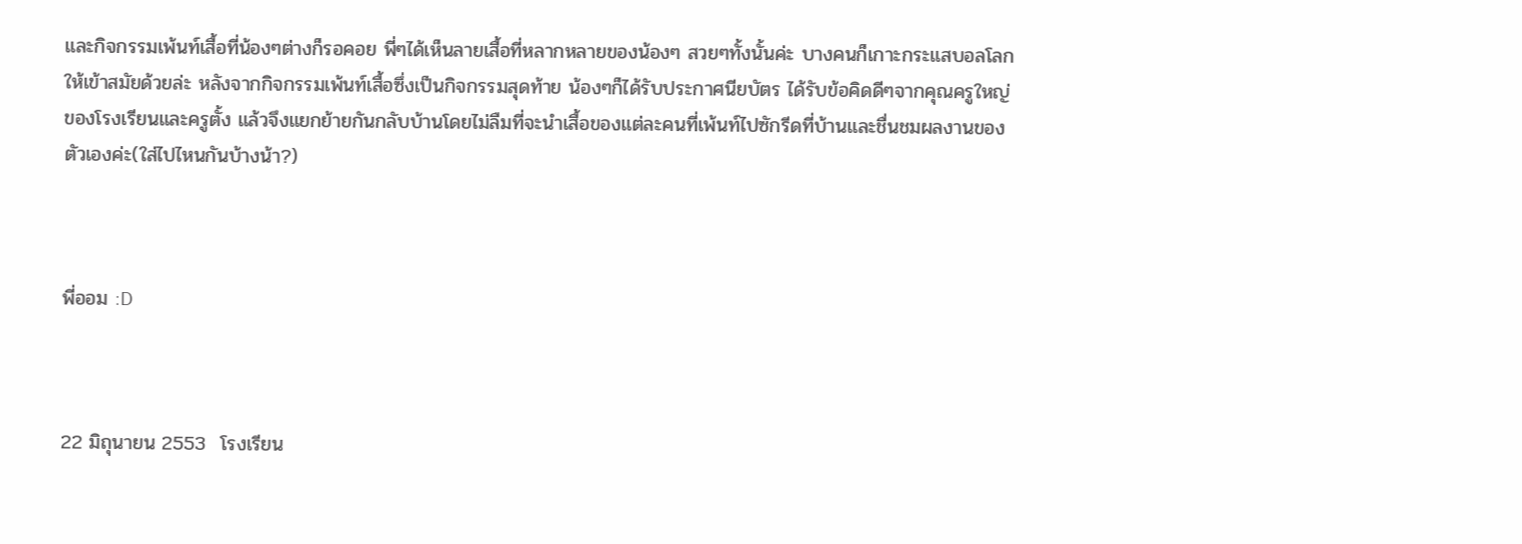และกิจกรรมเพ้นท์เสื้อที่น้องๆต่างก็รอคอย พี่ๆได้เห็นลายเสื้อที่หลากหลายของน้องๆ สวยๆทั้งนั้นค่ะ บางคนก็เกาะกระแสบอลโลกให้เข้าสมัยด้วยล่ะ หลังจากกิจกรรมเพ้นท์เสื้อซึ่งเป็นกิจกรรมสุดท้าย น้องๆก็ได้รับประกาศนียบัตร ได้รับข้อคิดดีๆจากคุณครูใหญ่ของโรงเรียนและครูตั้ง แล้วจึงแยกย้ายกันกลับบ้านโดยไม่ลืมที่จะนำเสื้อของแต่ละคนที่เพ้นท์ไปซักรีดที่บ้านและชื่นชมผลงานของตัวเองค่ะ(ใส่ไปไหนกันบ้างน้า?)



พี่ออม :D



22 มิถุนายน 2553  โรงเรียน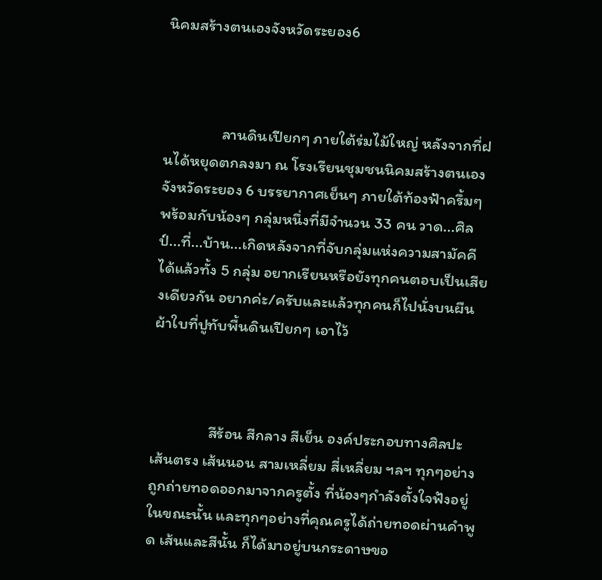นิคมสร้างตนเองจังหวัดระยอง6



                ลานดินเปียกๆ ภายใต้ร่มไม้ใหญ่ หลังจากที่ฝนได้หยุดตกลงมา ณ โรงเรียนชุมชนนิคมสร้างตนเองจังหวัดระยอง 6 บรรยากาศเย็นๆ ภายใต้ท้องฟ้าครึ้มๆ พร้อมกับน้องๆ กลุ่มหนึ่งที่มีจำนวน 33 คน วาด...ศิลป์...ที่...บ้าน...เกิดหลังจากที่จับกลุ่มแห่งความสามัคคี ได้แล้วทั้ง 5 กลุ่ม อยากเรียนหรือยังทุกคนตอบเป็นเสียงเดียวกัน อยากค่ะ/ครับและแล้วทุกคนก็ไปนั่งบนผืนผ้าใบที่ปูทับพื้นดินเปียกๆ เอาไว้



                สีร้อน สีกลาง สีเย็น องค์ประกอบทางศิลปะ เส้นตรง เส้นนอน สามเหลี่ยม สี่เหลี่ยม ฯลฯ ทุกๆอย่างถูกถ่ายทอดออกมาจากครูตั้ง ที่น้องๆกำลังตั้งใจฟังอยู่ในขณะนั้น และทุกๆอย่างที่คุณครูได้ถ่ายทอดผ่านคำพูด เส้นและสีนั้น ก็ได้มาอยู่บนกระดาษขอ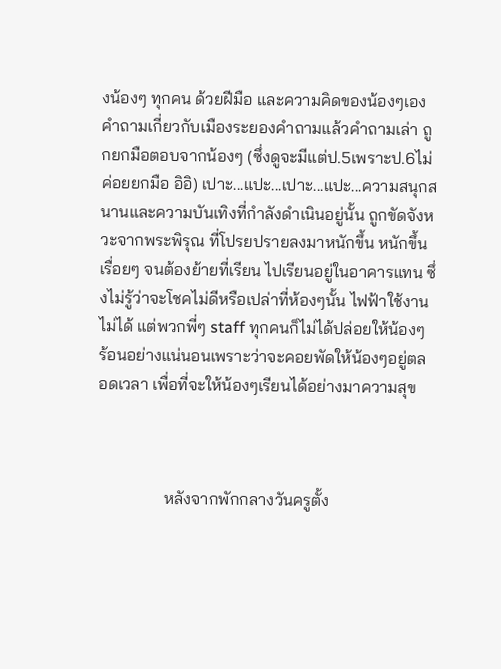งน้องๆ ทุกคน ด้วยฝีมือ และความคิดของน้องๆเอง  คำถามเกี่ยวกับเมืองระยองคำถามแล้วคำถามเล่า ถูกยกมือตอบจากน้องๆ (ซึ่งดูจะมีแต่ป.5เพราะป.6ไม่ค่อยยกมือ อิอิ) เปาะ...แปะ...เปาะ...แปะ...ความสนุกสนานและความบันเทิงที่กำลังดำเนินอยู่นั้น ถูกขัดจังหวะจากพระพิรุณ ที่โปรยปรายลงมาหนักขึ้น หนักขึ้นเรื่อยๆ จนต้องย้ายที่เรียน ไปเรียนอยู่ในอาคารแทน ซึ่งไม่รู้ว่าจะโชคไม่ดีหรือเปล่าที่ห้องๆนั้น ไฟฟ้าใช้งานไม่ได้ แต่พวกพี่ๆ staff ทุกคนก็ไม่ได้ปล่อยให้น้องๆ ร้อนอย่างแน่นอนเพราะว่าจะคอยพัดให้น้องๆอยู่ตลอดเวลา เพื่อที่จะให้น้องๆเรียนได้อย่างมาความสุข



                หลังจากพักกลางวันครูตั้ง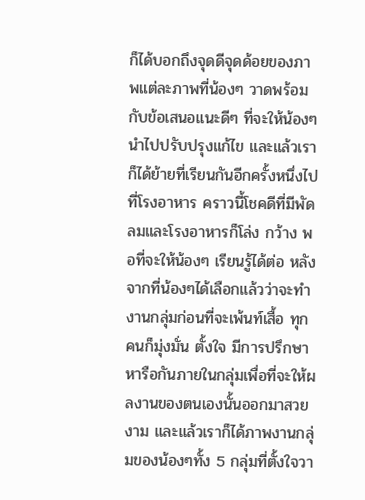ก็ได้บอกถึงจุดดีจุดด้อยของภาพแต่ละภาพที่น้องๆ วาดพร้อมกับข้อเสนอแนะดีๆ ที่จะให้น้องๆนำไปปรับปรุงแก้ไข และแล้วเราก็ได้ย้ายที่เรียนกันอีกครั้งหนึ่งไปที่โรงอาหาร คราวนี้โชคดีที่มีพัดลมและโรงอาหารก็โล่ง กว้าง พอที่จะให้น้องๆ เรียนรู้ได้ต่อ หลังจากที่น้องๆได้เลือกแล้วว่าจะทำงานกลุ่มก่อนที่จะเพ้นท์เสื้อ ทุกคนก็มุ่งมั่น ตั้งใจ มีการปรึกษาหารือกันภายในกลุ่มเพื่อที่จะให้ผลงานของตนเองนั้นออกมาสวยงาม และแล้วเราก็ได้ภาพงานกลุ่มของน้องๆทั้ง 5 กลุ่มที่ตั้งใจวา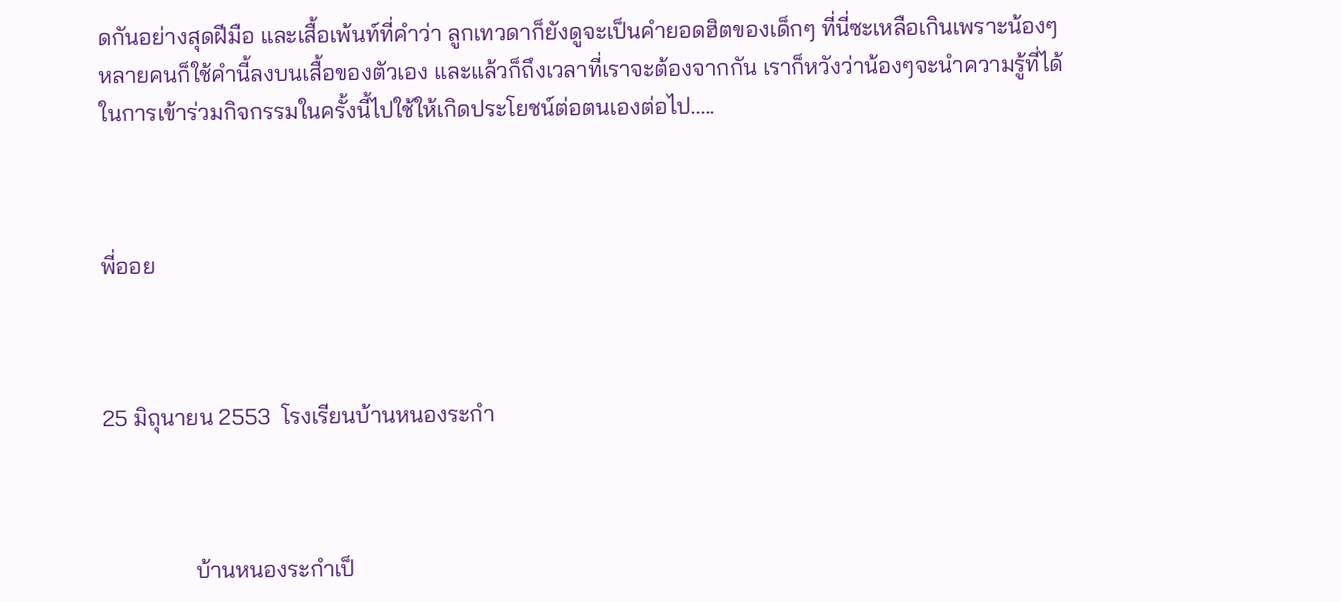ดกันอย่างสุดฝีมือ และเสื้อเพ้นท์ที่คำว่า ลูกเทวดาก็ยังดูจะเป็นคำยอดฮิตของเด็กๆ ที่นี่ซะเหลือเกินเพราะน้องๆ หลายคนก็ใช้คำนี้ลงบนเสื้อของตัวเอง และแล้วก็ถึงเวลาที่เราจะต้องจากกัน เราก็หวังว่าน้องๆจะนำความรู้ที่ได้ในการเข้าร่วมกิจกรรมในครั้งนี้ไปใช้ให้เกิดประโยชน์ต่อตนเองต่อไป.....



พี่ออย



25 มิถุนายน 2553  โรงเรียนบ้านหนองระกำ



                บ้านหนองระกำเป็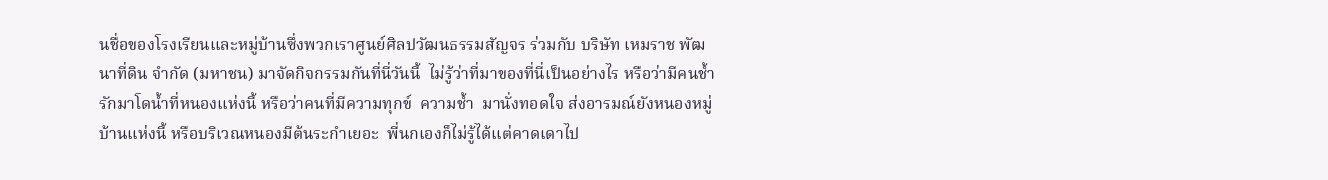นชื่อของโรงเรียนและหมู่บ้านซึ่งพวกเราศูนย์ศิลปวัฒนธรรมสัญจร ร่วมกับ บริษัท เหมราช พัฒนาที่ดิน จำกัด (มหาชน) มาจัดกิจกรรมกันที่นี่วันนี้  ไม่รู้ว่าที่มาของที่นี่เป็นอย่างไร หรือว่ามีคนช้ำรักมาโดน้ำที่หนองแห่งนี้ หรือว่าคนที่มีความทุกข์  ความช้ำ  มานั่งทอดใจ ส่งอารมณ์ยังหนองหมู่บ้านแห่งนี้ หรือบริเวณหนองมีต้นระกำเยอะ  พี่นกเองก็ไม่รู้ได้แต่คาดเดาไป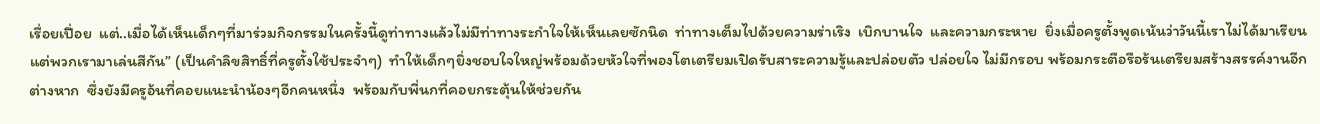เรื่อยเปื่อย  แต่..เมื่อได้เห็นเด็กๆที่มาร่วมกิจกรรมในครั้งนี้ดูท่าทางแล้วไม่มีท่าทางระกำใจให้เห็นเลยซักนิด  ท่าทางเต็มไปด้วยความร่าเริง  เบิกบานใจ  และความกระหาย  ยิ่งเมื่อครูตั้งพูดเน้นว่าวันนี้เราไม่ได้มาเรียนแต่พวกเรามาเล่นสีกัน” (เป็นคำลิขสิทธิ์ที่ครูตั้งใช้ประจำๆ)  ทำให้เด็กๆยิ่งชอบใจใหญ่พร้อมด้วยหัวใจที่พองโตเตรียมเปิดรับสาระความรู้และปล่อยตัว ปล่อยใจ ไม่มีกรอบ พร้อมกระตือรือร้นเตรียมสร้างสรรค์งานอีกต่างหาก  ซึ่งยังมีครูอ้นที่คอยแนะนำน้องๆอีกคนหนึ่ง  พร้อมกับพี่นกที่คอยกระตุ้นให้ช่วยกัน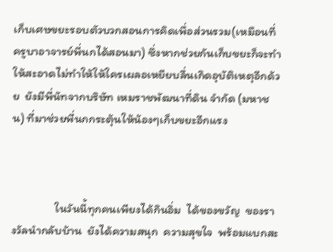เก็บเศษขยะรอบตัวบวกสอนการคิดเพื่อส่วนรวม(เหมือนที่ครูบาอาจารย์พี่นกได้สอนมา) ซึ่งหากช่วยกันเก็บขยะก็จะทำให้สะอาดไม่ทำให้ให้ใครเผลอเหยียบลื่นเกิดอุบัติเหตุอีกด้วย  ยังมีพี่นัทจากบริษัท เหมราชพัฒนาที่ดิน จำกัด (มหาชน) ที่มาช่วยพี่นกกระตุ้นให้น้องๆเก็บขยะอีกแรง



                ในวันนี้ทุกคนเพียงได้กินอิ่ม  ได้ของขวัญ  ของรางวัลนำกลับบ้าน  ยังได้ความสนุก  ความสุขใจ  พร้อมแบกสะ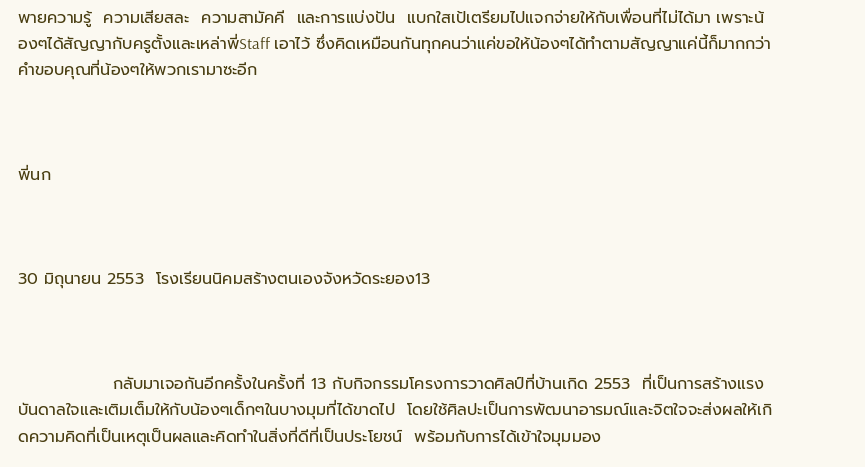พายความรู้  ความเสียสละ  ความสามัคคี  และการแบ่งปัน  แบกใสเป้เตรียมไปแจกจ่ายให้กับเพื่อนที่ไม่ได้มา เพราะน้องๆได้สัญญากับครูตั้งและเหล่าพี่Staff เอาไว้ ซึ่งคิดเหมือนกันทุกคนว่าแค่ขอให้น้องๆได้ทำตามสัญญาแค่นี้ก็มากกว่าคำขอบคุณที่น้องๆให้พวกเรามาซะอีก



พี่นก



30 มิถุนายน 2553  โรงเรียนนิคมสร้างตนเองจังหวัดระยอง13



                กลับมาเจอกันอีกครั้งในครั้งที่ 13 กับกิจกรรมโครงการวาดศิลป์ที่บ้านเกิด 2553  ที่เป็นการสร้างแรงบันดาลใจและเติมเต็มให้กับน้องๆเด็กๆในบางมุมที่ได้ขาดไป  โดยใช้ศิลปะเป็นการพัฒนาอารมณ์และจิตใจจะส่งผลให้เกิดความคิดที่เป็นเหตุเป็นผลและคิดทำในสิ่งที่ดีที่เป็นประโยชน์  พร้อมกับการได้เข้าใจมุมมอง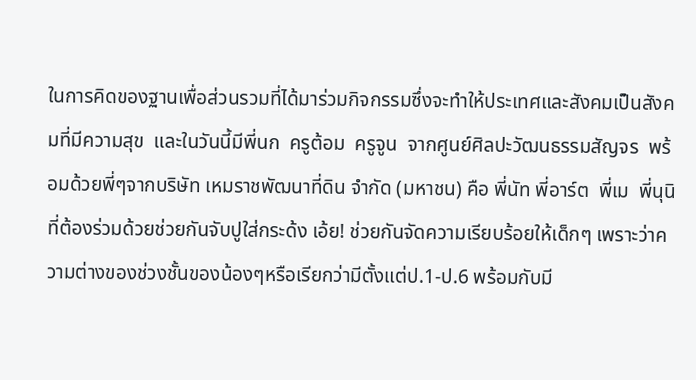ในการคิดของฐานเพื่อส่วนรวมที่ได้มาร่วมกิจกรรมซึ่งจะทำให้ประเทศและสังคมเป็นสังคมที่มีความสุข  และในวันนี้มีพี่นก  ครูต้อม  ครูจูน  จากศูนย์ศิลปะวัฒนธรรมสัญจร  พร้อมด้วยพี่ๆจากบริษัท เหมราชพัฒนาที่ดิน จำกัด (มหาชน) คือ พี่นัท พี่อาร์ต  พี่เม  พี่นุนิ  ที่ต้องร่วมด้วยช่วยกันจับปูใส่กระด้ง เอ้ย! ช่วยกันจัดความเรียบร้อยให้เด็กๆ เพราะว่าความต่างของช่วงชั้นของน้องๆหรือเรียกว่ามีตั้งแต่ป.1-ป.6 พร้อมกับมี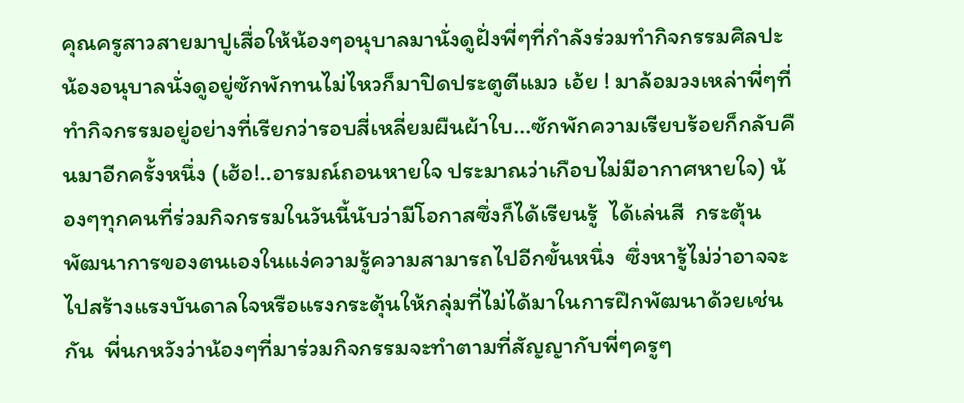คุณครูสาวสายมาปูเสื่อให้น้องๆอนุบาลมานั่งดูฝั่งพี่ๆที่กำลังร่วมทำกิจกรรมศิลปะ  น้องอนุบาลนั่งดูอยู่ซักพักทนไม่ไหวก็มาปิดประตูตีแมว เอ้ย ! มาล้อมวงเหล่าพี่ๆที่ทำกิจกรรมอยู่อย่างที่เรียกว่ารอบสี่เหลี่ยมผืนผ้าใบ...ซักพักความเรียบร้อยก็กลับคืนมาอีกครั้งหนึ่ง (เฮ้อ!..อารมณ์ถอนหายใจ ประมาณว่าเกือบไม่มีอากาศหายใจ) น้องๆทุกคนที่ร่วมกิจกรรมในวันนี้นับว่ามีโอกาสซึ่งก็ได้เรียนรู้  ได้เล่นสี  กระตุ้นพัฒนาการของตนเองในแง่ความรู้ความสามารถไปอีกขั้นหนึ่ง  ซึ่งหารู้ไม่ว่าอาจจะไปสร้างแรงบันดาลใจหรือแรงกระตุ้นให้กลุ่มที่ไม่ได้มาในการฝึกพัฒนาด้วยเช่นกัน  พี่นกหวังว่าน้องๆที่มาร่วมกิจกรรมจะทำตามที่สัญญากับพี่ๆครูๆ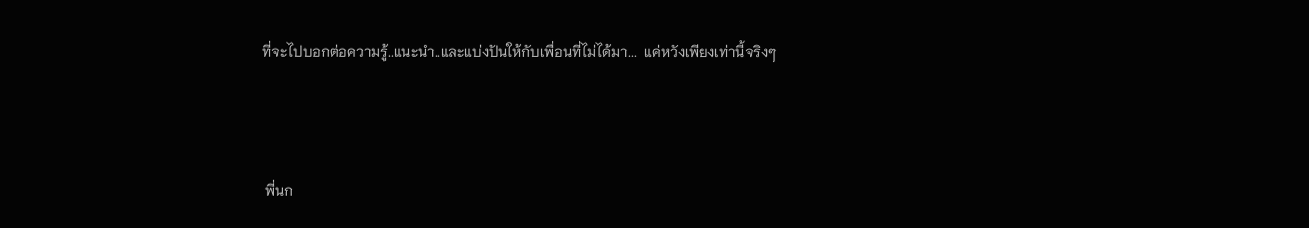ที่จะไปบอกต่อความรู้..แนะนำ..และแบ่งปันให้กับเพื่อนที่ไม่ได้มา...  แค่หวังเพียงเท่านี้จริงๆ



 พี่นก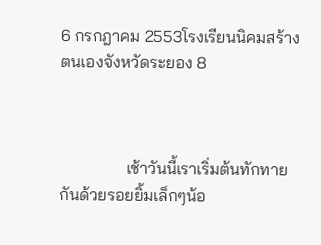6 กรกฎาคม 2553โรงเรียนนิคมสร้างตนเองจังหวัดระยอง 8



                เช้าวันนี้เราเริ่มต้นทักทายกันด้วยรอยยิ้มเล็กๆน้อ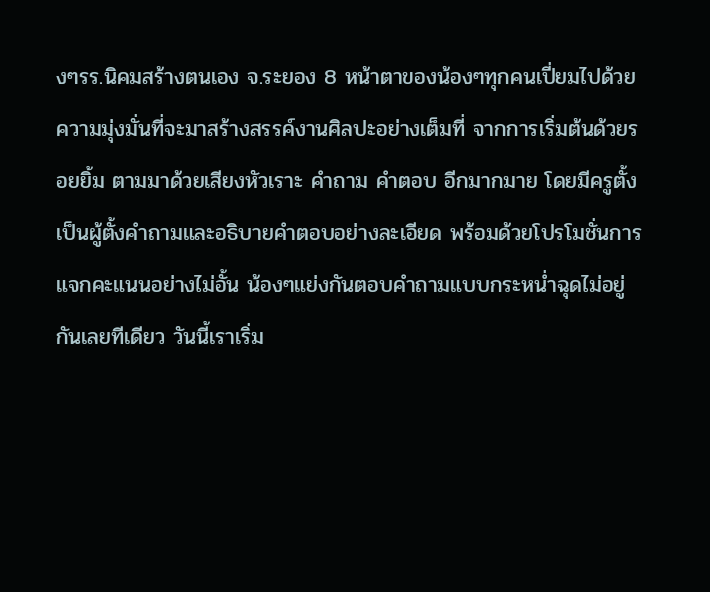งๆรร.นิคมสร้างตนเอง จ.ระยอง 8 หน้าตาของน้องๆทุกคนเปี่ยมไปด้วยความมุ่งมั่นที่จะมาสร้างสรรค์งานศิลปะอย่างเต็มที่ จากการเริ่มต้นด้วยรอยยิ้ม ตามมาด้วยเสียงหัวเราะ คำถาม คำตอบ อีกมากมาย โดยมีครูตั้ง เป็นผู้ตั้งคำถามและอธิบายคำตอบอย่างละเอียด พร้อมด้วยโปรโมชั่นการแจกคะแนนอย่างไม่อั้น น้องๆแย่งกันตอบคำถามแบบกระหน่ำฉุดไม่อยู่กันเลยทีเดียว วันนี้เราเริ่ม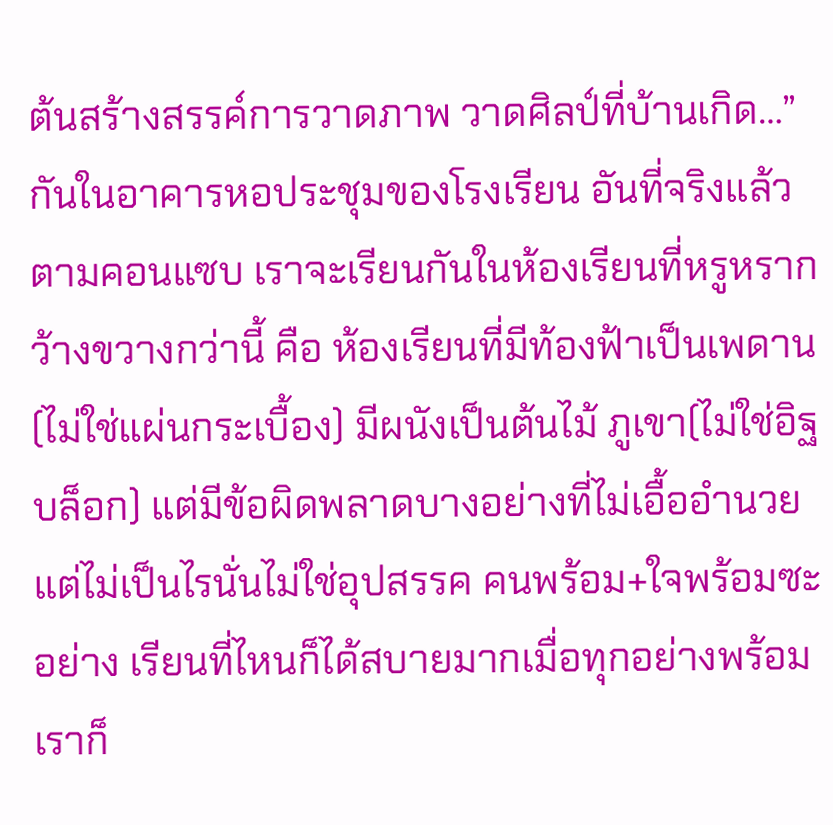ต้นสร้างสรรค์การวาดภาพ วาดศิลป์ที่บ้านเกิด…” กันในอาคารหอประชุมของโรงเรียน อันที่จริงแล้วตามคอนแซบ เราจะเรียนกันในห้องเรียนที่หรูหรากว้างขวางกว่านี้ คือ ห้องเรียนที่มีท้องฟ้าเป็นเพดาน(ไม่ใช่แผ่นกระเบื้อง) มีผนังเป็นต้นไม้ ภูเขา(ไม่ใช่อิฐบล็อก) แต่มีข้อผิดพลาดบางอย่างที่ไม่เอื้ออำนวย แต่ไม่เป็นไรนั่นไม่ใช่อุปสรรค คนพร้อม+ใจพร้อมซะอย่าง เรียนที่ไหนก็ได้สบายมากเมื่อทุกอย่างพร้อม เราก็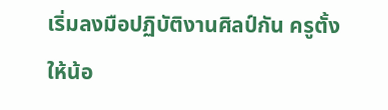เริ่มลงมือปฏิบัติงานศิลป์กัน ครูตั้งให้น้อ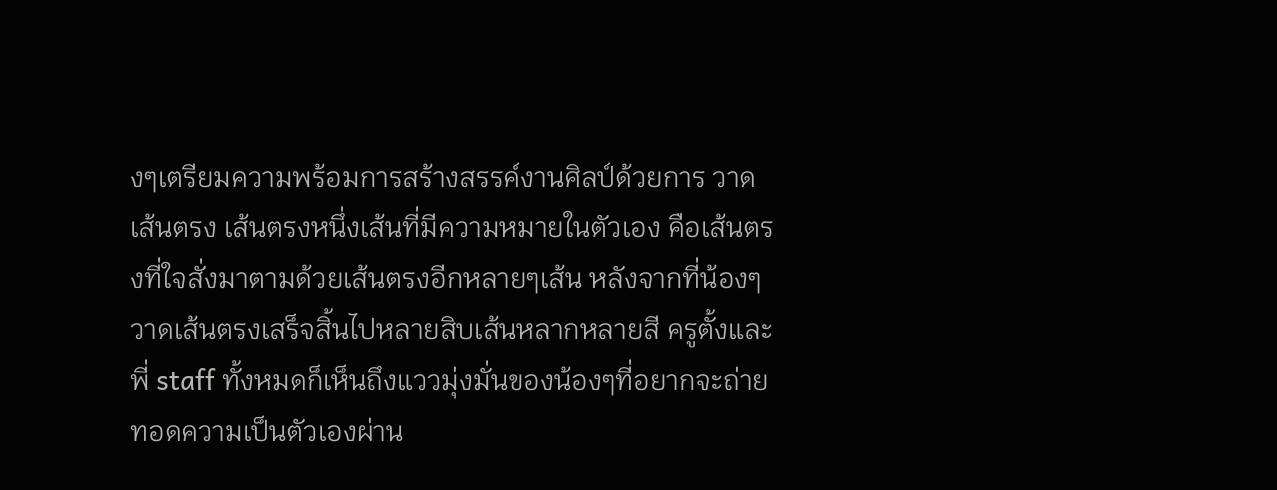งๆเตรียมความพร้อมการสร้างสรรค์งานศิลป์ด้วยการ วาดเส้นตรง เส้นตรงหนึ่งเส้นที่มีความหมายในตัวเอง คือเส้นตรงที่ใจสั่งมาตามด้วยเส้นตรงอีกหลายๆเส้น หลังจากที่น้องๆวาดเส้นตรงเสร็จสิ้นไปหลายสิบเส้นหลากหลายสี ครูตั้งและพี่ staff ทั้งหมดก็เห็นถึงแววมุ่งมั่นของน้องๆที่อยากจะถ่ายทอดความเป็นตัวเองผ่าน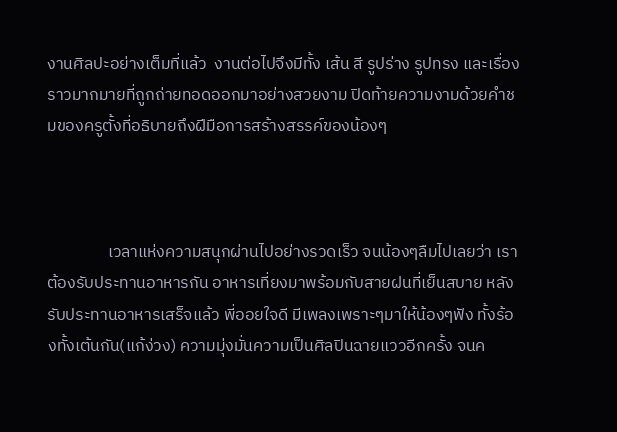งานศิลปะอย่างเต็มที่แล้ว  งานต่อไปจึงมีทั้ง เส้น สี รูปร่าง รูปทรง และเรื่องราวมากมายที่ถูกถ่ายทอดออกมาอย่างสวยงาม ปิดท้ายความงามด้วยคำชมของครูตั้งที่อธิบายถึงฝีมือการสร้างสรรค์ของน้องๆ



                เวลาแห่งความสนุกผ่านไปอย่างรวดเร็ว จนน้องๆลืมไปเลยว่า เราต้องรับประทานอาหารกัน อาหารเที่ยงมาพร้อมกับสายฝนที่เย็นสบาย หลังรับประทานอาหารเสร็จแล้ว พี่ออยใจดี มีเพลงเพราะๆมาให้น้องๆฟัง ทั้งร้องทั้งเต้นกัน(แก้ง่วง) ความมุ่งมั่นความเป็นศิลปินฉายแววอีกครั้ง จนค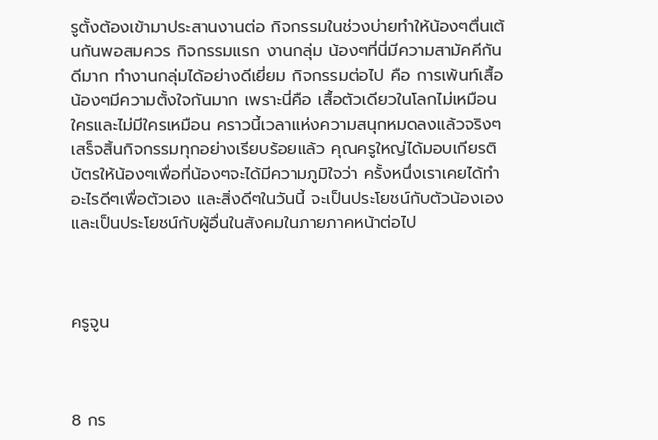รูตั้งต้องเข้ามาประสานงานต่อ กิจกรรมในช่วงบ่ายทำให้น้องๆตื่นเต้นกันพอสมควร กิจกรรมแรก งานกลุ่ม น้องๆที่นี่มีความสามัคคีกันดีมาก ทำงานกลุ่มได้อย่างดีเยี่ยม กิจกรรมต่อไป คือ การเพ้นท์เสื้อ น้องๆมีความตั้งใจกันมาก เพราะนี่คือ เสื้อตัวเดียวในโลกไม่เหมือนใครและไม่มีใครเหมือน คราวนี้เวลาแห่งความสนุกหมดลงแล้วจริงๆ เสร็จสิ้นกิจกรรมทุกอย่างเรียบร้อยแล้ว คุณครูใหญ่ได้มอบเกียรติบัตรให้น้องๆเพื่อที่น้องๆจะได้มีความภูมิใจว่า ครั้งหนึ่งเราเคยได้ทำอะไรดีๆเพื่อตัวเอง และสิ่งดีๆในวันนี้ จะเป็นประโยชน์กับตัวน้องเองและเป็นประโยชน์กับผู้อื่นในสังคมในภายภาคหน้าต่อไป



ครูจูน



8 กร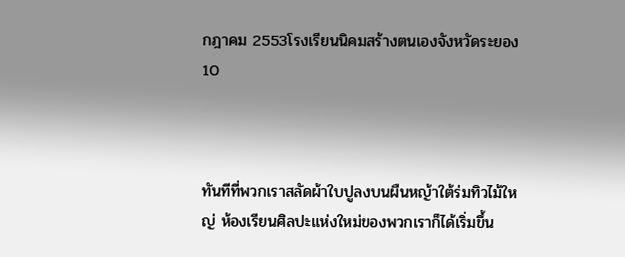กฎาคม 2553โรงเรียนนิคมสร้างตนเองจังหวัดระยอง10



ทันทีที่พวกเราสลัดผ้าใบปูลงบนผืนหญ้าใต้ร่มทิวไม้ใหญ่ ห้องเรียนศิลปะแห่งใหม่ของพวกเราก็ได้เริ่มขึ้น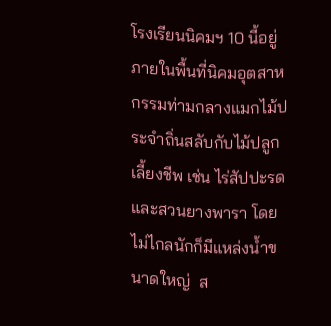โรงเรียนนิคมฯ 10 นี้อยู่ภายในพื้นที่นิคมอุตสาหกรรมท่ามกลางแมกไม้ประจำถิ่นสลับกับไม้ปลูกเลี้ยงชีพ เช่น ไร่สัปปะรดและสวนยางพารา โดยไม่ไกลนักก็มีแหล่งน้ำขนาดใหญ่  ส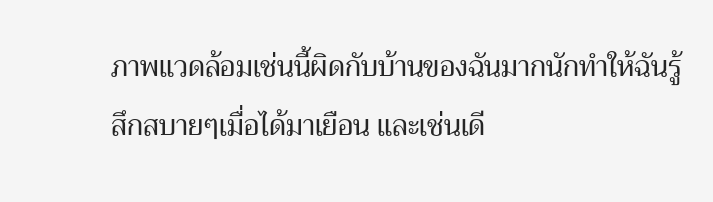ภาพแวดล้อมเช่นนี้ผิดกับบ้านของฉันมากนักทำให้ฉันรู้สึกสบายๆเมื่อได้มาเยือน และเช่นเดี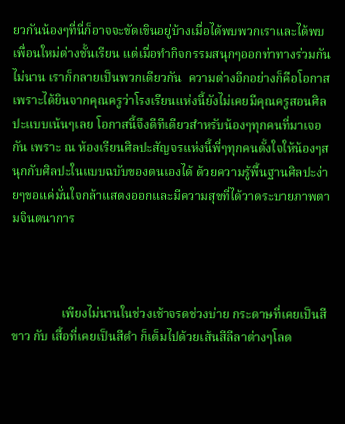ยวกันน้องๆที่นี่ก็อาจจะขัดเขินอยู่บ้างเมื่อได้พบพวกเราและได้พบเพื่อนใหม่ต่างชั้นเรียน แต่เมื่อทำกิจกรรมสนุกๆออกท่าทางร่วมกันไม่นาน เราก็กลายเป็นพวกเดียวกัน  ความต่างอีกอย่างก็คือโอกาสเพราะได้ยินจากคุณครูว่าโรงเรียนแห่งนี้ยังไม่เคยมีคุณครูสอนศิลปะแบบเน้นๆเลย โอกาสนี้จึงดีทีเดียวสำหรับน้องๆทุกคนที่มาเจอกัน เพราะ ณ ห้องเรียนศิลปะสัญจรแห่งนี้พี่ๆทุกคนตั้งใจให้น้องๆสนุกกับศิลปะในแบบฉบับของตนเองได้ ด้วยความรู้พื้นฐานศิลปะง่ายๆขอแค่มั่นใจกล้าแสดงออกและมีความสุขที่ได้วาดระบายภาพตามจินตนาการ



                เพียงไม่นานในช่วงเช้าจรดช่วงบ่าย กระดาษที่เคยเป็นสีขาว กับ เสื้อที่เคยเป็นสีดำ ก็เต็มไปด้วยเส้นสีลีลาต่างๆโลด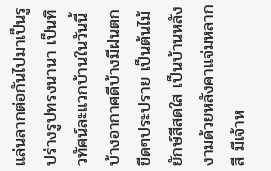แล่นลากต่อกันไปมาเป็นรูปร่างรูปทรงนานา เป็นทิวทัศน์ละแวกบ้านในวันนี้ บ้างอากาศดีบ้างมีฝนตกขีดๆประปราย เป็นต้นไม้ยักษ์สีสดใส เป็นบ้านหลังงามด้วยหลังคาแจ่มหลากสี มีเจ้าห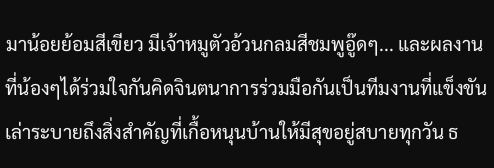มาน้อยย้อมสีเขียว มีเจ้าหมูตัวอ้วนกลมสีชมพูอู๊ดๆ... และผลงานที่น้องๆได้ร่วมใจกันคิดจินตนาการร่วมมือกันเป็นทีมงานที่แข็งขันเล่าระบายถึงสิ่งสำคัญที่เกื้อหนุนบ้านให้มีสุขอยู่สบายทุกวัน ธ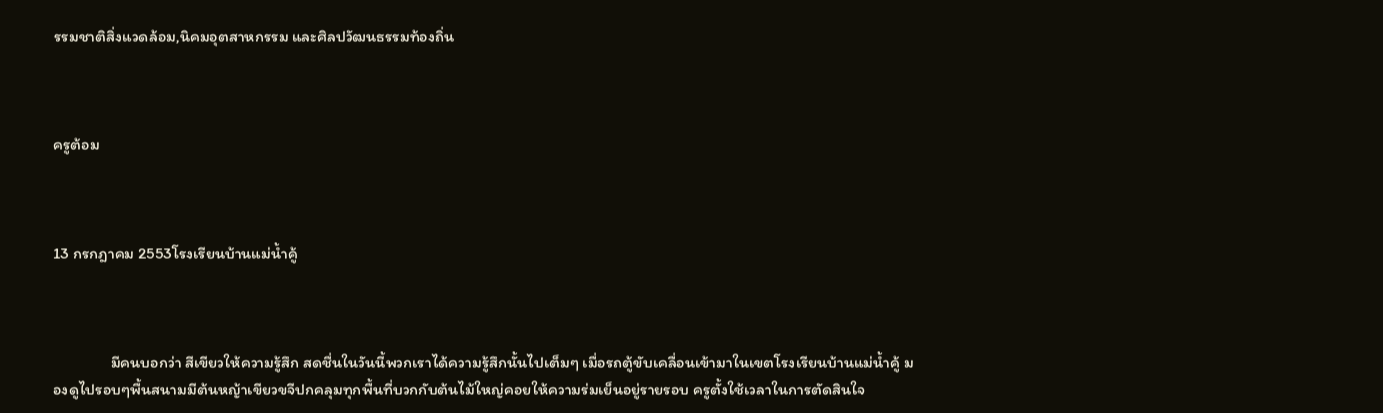รรมชาติสิ่งแวดล้อม,นิคมอุตสาหกรรม และศิลปวัฒนธรรมท้องถิ่น



ครูต้อม



13 กรกฎาคม 2553โรงเรียนบ้านแม่น้ำคู้



                มีคนบอกว่า สีเขียวให้ความรู้สึก สดชื่นในวันนี้พวกเราได้ความรู้สึกนั้นไปเต็มๆ เมื่อรถตู้ขับเคลื่อนเข้ามาในเขตโรงเรียนบ้านแม่น้ำคู้ มองดูไปรอบๆพื้นสนามมีต้นหญ้าเขียวขจีปกคลุมทุกพื้นที่บวกกับต้นไม้ใหญ่คอยให้ความร่มเย็นอยู่รายรอบ ครูตั้งใช้เวลาในการตัดสินใจ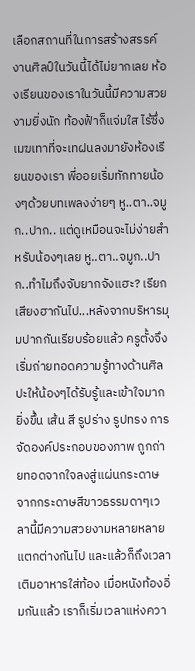เลือกสถานที่ในการสร้างสรรค์งานศิลป์ในวันนี้ได้ไม่ยากเลย ห้องเรียนของเราในวันนี้มีความสวยงามยิ่งนัก ท้องฟ้าก็แจ่มใส ไร้ซึ่งเมฆเทาที่จะเทฝนลงมายังห้องเรียนของเรา พี่ออยเริ่มทักทายน้องๆด้วยบทเพลงง่ายๆ หู..ตา..จมูก..ปาก.. แต่ดูเหมือนจะไม่ง่ายสำหรับน้องๆเลย หู..ตา..จมูก..ปาก..ทำไมถึงจับยากจังแฮะ? เรียกเสียงฮากันไป...หลังจากบริหารมุมปากกันเรียบร้อยแล้ว ครูตั้งจึงเริ่มถ่ายทอดความรู้ทางด้านศิลปะให้น้องๆได้รับรู้และเข้าใจมากยิ่งขึ้น เส้น สี รูปร่าง รูปทรง การจัดองค์ประกอบของภาพ ถูกถ่ายทอดจากใจลงสู่แผ่นกระดาษจากกระดาษสีขาวธรรมดาๆเวลานี้มีความสวยงามหลายหลายแตกต่างกันไป และแล้วก็ถึงเวลาเติมอาหารใส่ท้อง เมื่อหนังท้องอิ่มกันแล้ว เราก็เริ่มเวลาแห่งควา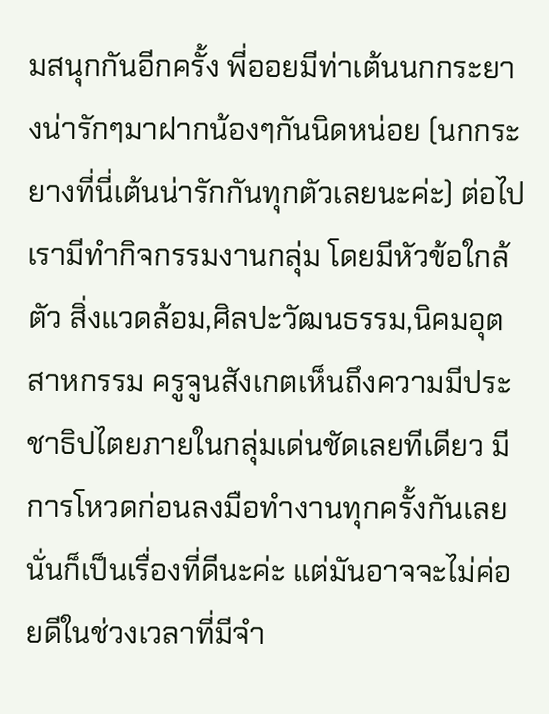มสนุกกันอีกครั้ง พี่ออยมีท่าเต้นนกกระยางน่ารักๆมาฝากน้องๆกันนิดหน่อย (นกกระยางที่นี่เต้นน่ารักกันทุกตัวเลยนะค่ะ) ต่อไปเรามีทำกิจกรรมงานกลุ่ม โดยมีหัวข้อใกล้ตัว สิ่งแวดล้อม,ศิลปะวัฒนธรรม,นิคมอุตสาหกรรม ครูจูนสังเกตเห็นถึงความมีประชาธิปไตยภายในกลุ่มเด่นชัดเลยทีเดียว มีการโหวดก่อนลงมือทำงานทุกครั้งกันเลย นั่นก็เป็นเรื่องที่ดีนะค่ะ แต่มันอาจจะไม่ค่อยดีในช่วงเวลาที่มีจำ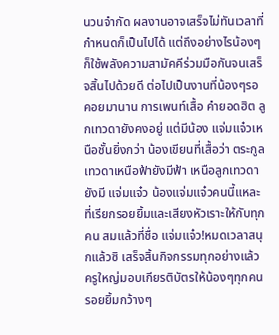นวนจำกัด ผลงานอาจเสร็จไม่ทันเวลาที่กำหนดก็เป็นไปได้ แต่ถึงอย่างไรน้องๆก็ใช้พลังความสามัคคีร่วมมือกันจนเสร็จสิ้นไปด้วยดี ต่อไปเป็นงานที่น้องๆรอคอยมานาน การเพนท์เสื้อ คำยอดฮิต ลูกเทวดายังคงอยู่ แต่มีน้อง แจ่มแจ๋วเหนือชั้นยิ่งกว่า น้องเขียนที่เสื้อว่า ตระกูลเทวดาเหนือฟ้ายังมีฟ้า เหนือลูกเทวดายังมี แจ่มแจ๋ว น้องแจ่มแจ๋วคนนี้แหละที่เรียกรอยยิ้มและเสียงหัวเราะให้กับทุกคน สมแล้วที่ชื่อ แจ่มแจ๋ว!หมดเวลาสนุกแล้วซิ เสร็จสิ้นกิจกรรมทุกอย่างแล้ว ครูใหญ่มอบเกียรติบัตรให้น้องๆทุกคน รอยยิ้มกว้างๆ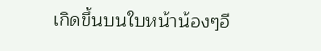เกิดขึ้นบนใบหน้าน้องๆอี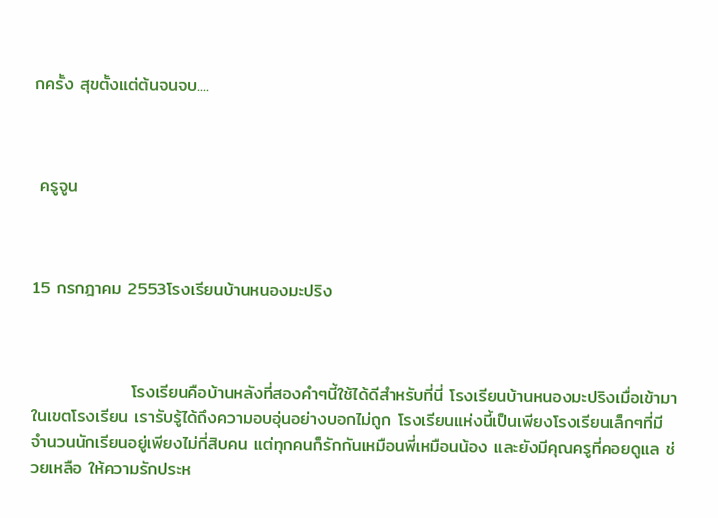กครั้ง สุขตั้งแต่ต้นจนจบ....



 ครูจูน



15 กรกฎาคม 2553โรงเรียนบ้านหนองมะปริง



                โรงเรียนคือบ้านหลังที่สองคำๆนี้ใช้ได้ดีสำหรับที่นี่ โรงเรียนบ้านหนองมะปริงเมื่อเข้ามาในเขตโรงเรียน เรารับรู้ได้ถึงความอบอุ่นอย่างบอกไม่ถูก โรงเรียนแห่งนี้เป็นเพียงโรงเรียนเล็กๆที่มีจำนวนนักเรียนอยู่เพียงไม่กี่สิบคน แต่ทุกคนก็รักกันเหมือนพี่เหมือนน้อง และยังมีคุณครูที่คอยดูแล ช่วยเหลือ ให้ความรักประห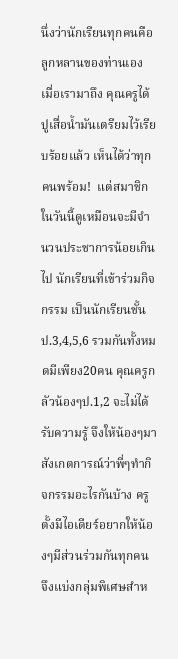นึ่งว่านักเรียนทุกคนคือลูกหลานของท่านเอง เมื่อเรามาถึง คุณครูได้ปูเสื่อน้ำมันเตรียมไว้เรียบร้อยแล้ว เห็นได้ว่าทุกคนพร้อม!  แต่สมาชิกในวันนี้ดูเหมือนจะมีจำนวนประชาการน้อยเกินไป นักเรียนที่เข้าร่วมกิจกรรม เป็นนักเรียนชั้นป.3,4,5,6 รวมกันทั้งหมดมีเพียง20คน คุณครูกลัวน้องๆป.1,2 จะไม่ได้รับความรู้ จึงให้น้องๆมาสังเกตการณ์ว่าพี่ๆทำกิจกรรมอะไรกันบ้าง ครูตั้งมีไอเดียร์อยากให้น้องๆมีส่วนร่วมกันทุกคน จึงแบ่งกลุ่มพิเศษสำห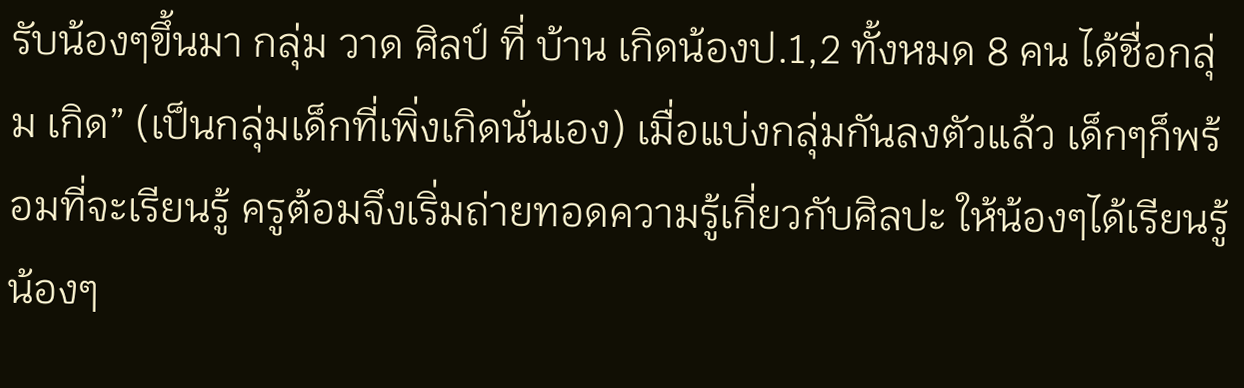รับน้องๆขึ้นมา กลุ่ม วาด ศิลป์ ที่ บ้าน เกิดน้องป.1,2 ทั้งหมด 8 คน ได้ชื่อกลุ่ม เกิด” (เป็นกลุ่มเด็กที่เพิ่งเกิดนั่นเอง) เมื่อแบ่งกลุ่มกันลงตัวแล้ว เด็กๆก็พร้อมที่จะเรียนรู้ ครูต้อมจึงเริ่มถ่ายทอดความรู้เกี่ยวกับศิลปะ ให้น้องๆได้เรียนรู้ น้องๆ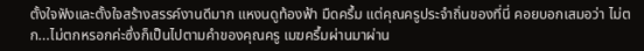ตั้งใจฟังและตั้งใจสร้างสรรค์งานดีมาก แหงนดูท้องฟ้า มืดครึ้ม แต่คุณครูประจำถิ่นของที่นี่ คอยบอกเสมอว่า ไม่ตก...ไม่ตกหรอกค่ะซึ่งก็เป็นไปตามคำของคุณครู เมฆครึ้มผ่านมาผ่าน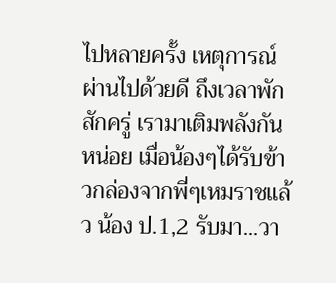ไปหลายครั้ง เหตุการณ์ผ่านไปด้วยดี ถึงเวลาพักสักครู่ เรามาเติมพลังกันหน่อย เมื่อน้องๆได้รับข้าวกล่องจากพี่ๆเหมราชแล้ว น้อง ป.1,2 รับมา...วา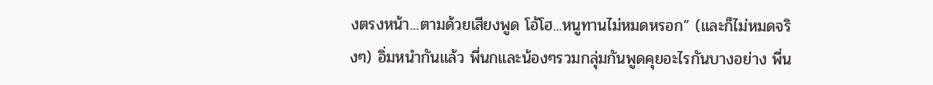งตรงหน้า...ตามด้วยเสียงพูด โอ้โฮ...หนูทานไม่หมดหรอก” (และก็ไม่หมดจริงๆ) อิ่มหนำกันแล้ว พี่นกและน้องๆรวมกลุ่มกันพูดคุยอะไรกันบางอย่าง พี่น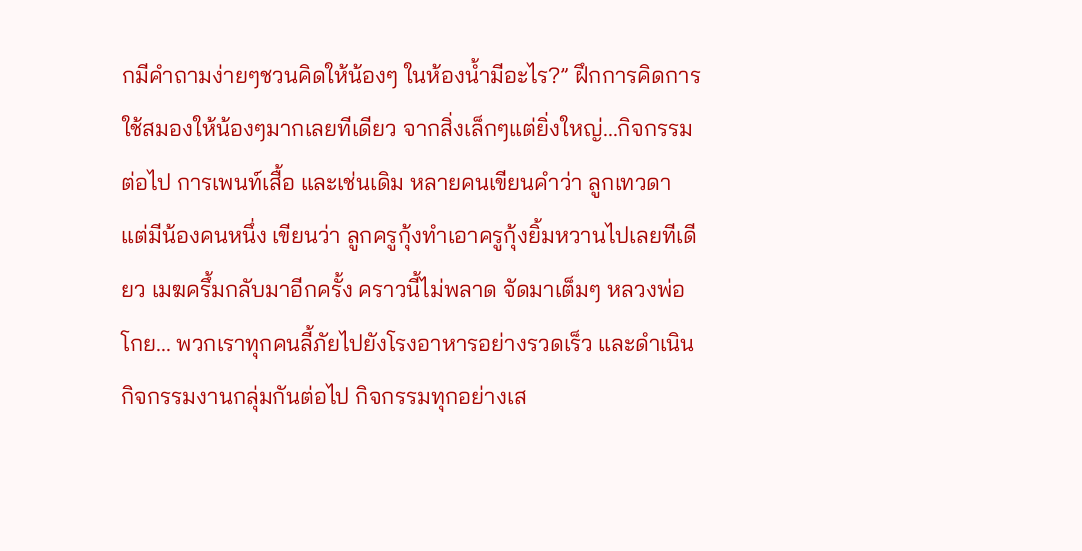กมีคำถามง่ายๆชวนคิดให้น้องๆ ในห้องน้ำมีอะไร?” ฝึกการคิดการใช้สมองให้น้องๆมากเลยทีเดียว จากสิ่งเล็กๆแต่ยิ่งใหญ่...กิจกรรมต่อไป การเพนท์เสื้อ และเช่นเดิม หลายคนเขียนคำว่า ลูกเทวดา แต่มีน้องคนหนึ่ง เขียนว่า ลูกครูกุ้งทำเอาครูกุ้งยิ้มหวานไปเลยทีเดียว เมฆครึ้มกลับมาอีกครั้ง คราวนี้ไม่พลาด จัดมาเต็มๆ หลวงพ่อโกย... พวกเราทุกคนลี้ภัยไปยังโรงอาหารอย่างรวดเร็ว และดำเนินกิจกรรมงานกลุ่มกันต่อไป กิจกรรมทุกอย่างเส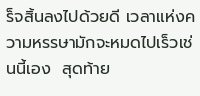ร็จสิ้นลงไปด้วยดี เวลาแห่งความหรรษามักจะหมดไปเร็วเช่นนี้เอง  สุดท้าย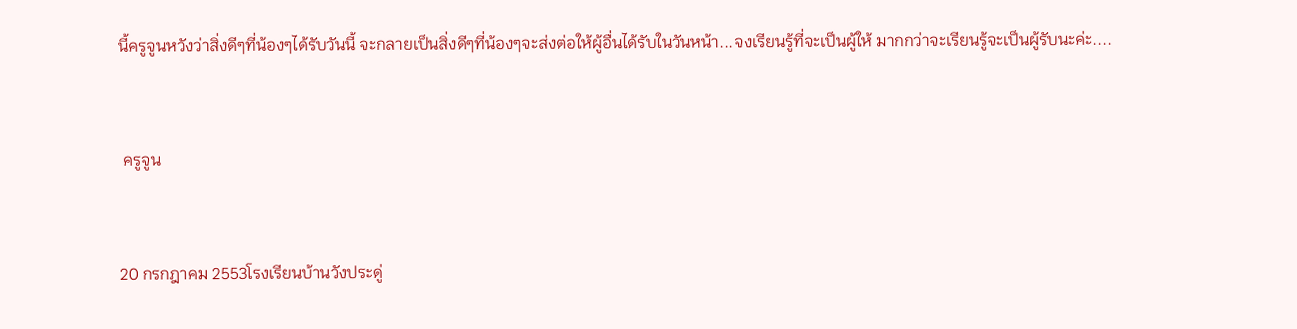นี้ครูจูนหวังว่าสิ่งดีๆที่น้องๆได้รับวันนี้ จะกลายเป็นสิ่งดีๆที่น้องๆจะส่งต่อให้ผู้อื่นได้รับในวันหน้า...จงเรียนรู้ที่จะเป็นผู้ให้ มากกว่าจะเรียนรู้จะเป็นผู้รับนะค่ะ....



 ครูจูน



20 กรกฎาคม 2553โรงเรียนบ้านวังประดู่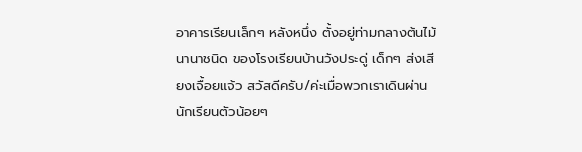อาคารเรียนเล็กๆ หลังหนึ่ง ตั้งอยู่ท่ามกลางต้นไม้นานาชนิด ของโรงเรียนบ้านวังประดู่ เด็กๆ ส่งเสียงเจื้อยแจ้ว สวัสดีครับ/ค่ะเมื่อพวกเราเดินผ่าน นักเรียนตัวน้อยๆ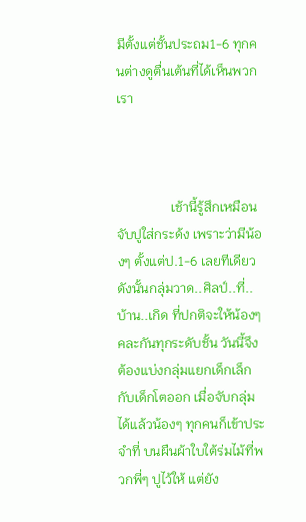มีตั้งแต่ชั้นประถม1-6 ทุกคนต่างดูตื่นเต้นที่ได้เห็นพวกเรา



                เช้านี้รู้สึกเหมือนจับปูใส่กระด้ง เพราะว่ามีน้องๆ ตั้งแต่ป.1-6 เลยทีเดียว ดังนั้นกลุ่มวาด..ศิลป์..ที่..บ้าน..เกิด ที่ปกติจะให้น้องๆ คละกันทุกระดับชั้น วันนี้จึงต้องแบ่งกลุ่มแยกเด็กเล็ก กับเด็กโตออก เมื่อจับกลุ่มได้แล้วน้องๆ ทุกคนก็เข้าประจำที่ บนผืนผ้าใบใต้ร่มไม้ที่พวกพี่ๆ ปูไว้ให้ แต่ยัง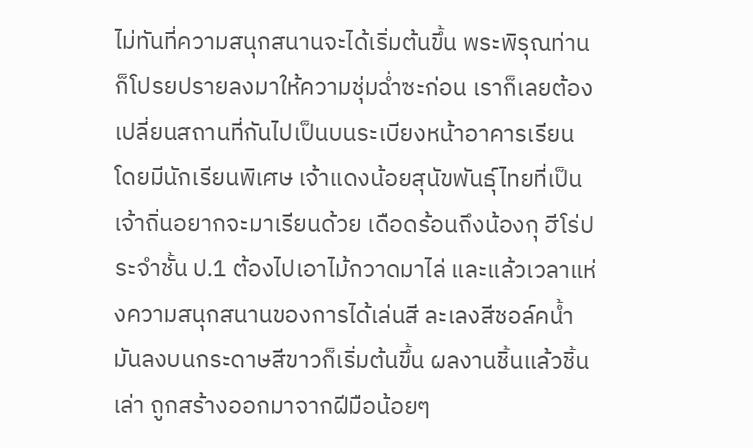ไม่ทันที่ความสนุกสนานจะได้เริ่มต้นขึ้น พระพิรุณท่านก็โปรยปรายลงมาให้ความชุ่มฉ่ำซะก่อน เราก็เลยต้องเปลี่ยนสถานที่กันไปเป็นบนระเบียงหน้าอาคารเรียน โดยมีนักเรียนพิเศษ เจ้าแดงน้อยสุนัขพันธุ์ไทยที่เป็นเจ้าถิ่นอยากจะมาเรียนด้วย เดือดร้อนถึงน้องกุ ฮีโร่ประจำชั้น ป.1 ต้องไปเอาไม้กวาดมาไล่ และแล้วเวลาแห่งความสนุกสนานของการได้เล่นสี ละเลงสีชอล์คน้ำมันลงบนกระดาษสีขาวก็เริ่มต้นขึ้น ผลงานชิ้นแล้วชิ้นเล่า ถูกสร้างออกมาจากฝีมือน้อยๆ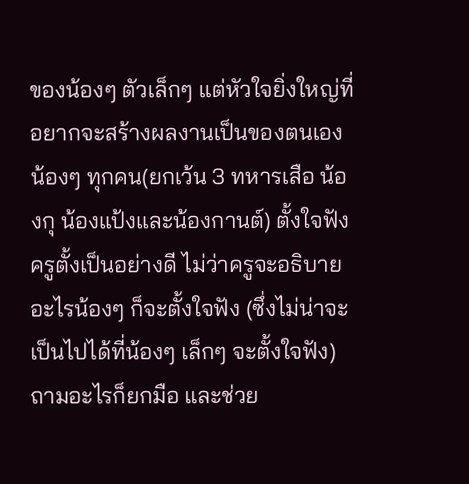ของน้องๆ ตัวเล็กๆ แต่หัวใจยิ่งใหญ่ที่อยากจะสร้างผลงานเป็นของตนเอง น้องๆ ทุกคน(ยกเว้น 3 ทหารเสือ น้องกุ น้องแป้งและน้องกานต์) ตั้งใจฟังครูตั้งเป็นอย่างดี ไม่ว่าครูจะอธิบายอะไรน้องๆ ก็จะตั้งใจฟัง (ซึ่งไม่น่าจะเป็นไปได้ที่น้องๆ เล็กๆ จะตั้งใจฟัง) ถามอะไรก็ยกมือ และช่วย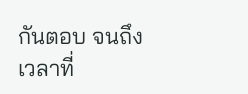กันตอบ จนถึงเวลาที่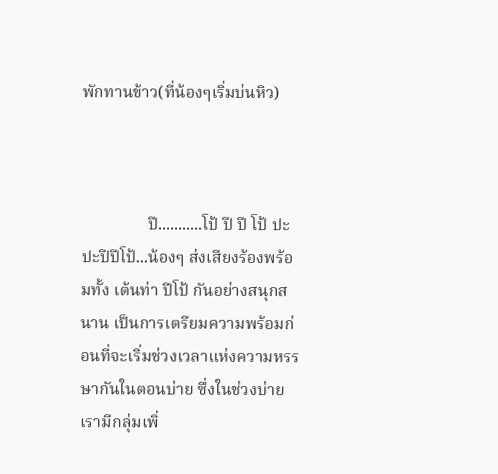พักทานข้าว(ที่น้องๆเริ่มบ่นหิว)



                ปี...........โป้ ปี ปี โป้ ปะปะปีปีโป้...น้องๆ ส่งเสียงร้องพร้อมทั้ง เต้นท่า ปีโป้ กันอย่างสนุกสนาน เป็นการเตรียมความพร้อมก่อนที่จะเริ่มช่วงเวลาแห่งความหรรษากันในตอนบ่าย ซึ่งในช่วงบ่ายเรามีกลุ่มเพิ่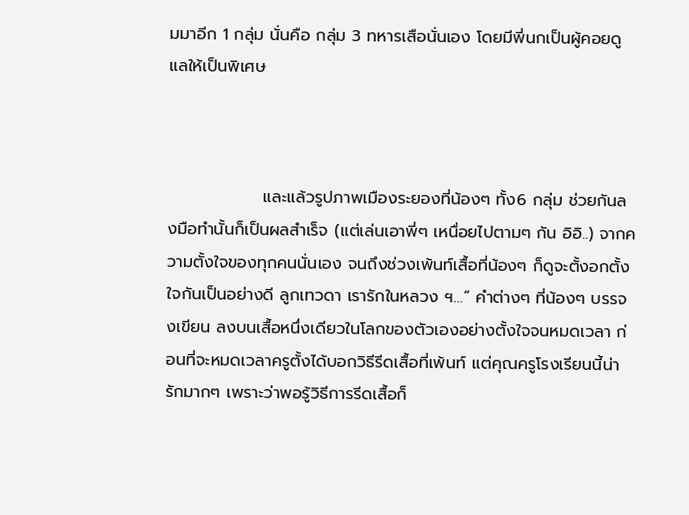มมาอีก 1 กลุ่ม นั่นคือ กลุ่ม 3 ทหารเสือนั่นเอง โดยมีพี่นกเป็นผู้คอยดูแลให้เป็นพิเศษ



                และแล้วรูปภาพเมืองระยองที่น้องๆ ทั้ง6 กลุ่ม ช่วยกันลงมือทำนั้นก็เป็นผลสำเร็จ (แต่เล่นเอาพี่ๆ เหนื่อยไปตามๆ กัน อิอิ..) จากความตั้งใจของทุกคนนั่นเอง จนถึงช่วงเพ้นท์เสื้อที่น้องๆ ก็ดูจะตั้งอกตั้งใจกันเป็นอย่างดี ลูกเทวดา เรารักในหลวง ฯ…” คำต่างๆ ที่น้องๆ บรรจงเขียน ลงบนเสื้อหนึ่งเดียวในโลกของตัวเองอย่างตั้งใจจนหมดเวลา ก่อนที่จะหมดเวลาครูตั้งได้บอกวิธีรีดเสื้อที่เพ้นท์ แต่คุณครูโรงเรียนนี้น่ารักมากๆ เพราะว่าพอรู้วิธีการรีดเสื้อก็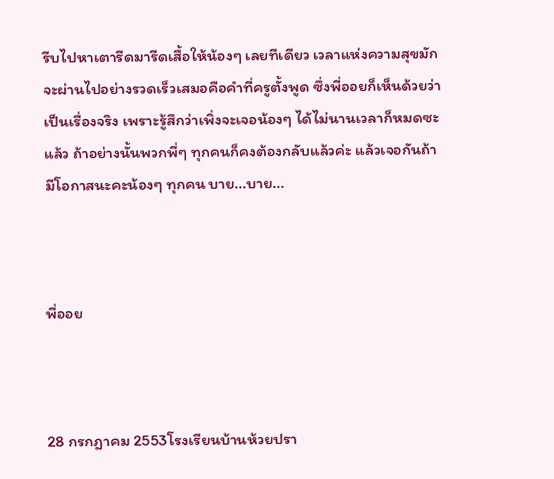รีบไปหาเตารีดมารีดเสื้อให้น้องๆ เลยทีเดียว เวลาแห่งความสุขมักจะผ่านไปอย่างรวดเร็วเสมอคือคำที่ครูตั้งพูด ซึ่งพี่ออยก็เห็นด้วยว่าเป็นเรื่องจริง เพราะรู้สึกว่าเพิ่งจะเจอน้องๆ ได้ไม่นานเวลาก็หมดซะแล้ว ถ้าอย่างนั้นพวกพี่ๆ ทุกคนก็คงต้องกลับแล้วค่ะ แล้วเจอกันถ้ามีโอกาสนะคะน้องๆ ทุกคน บาย...บาย...



พี่ออย



28 กรกฎาคม 2553โรงเรียนบ้านห้วยปรา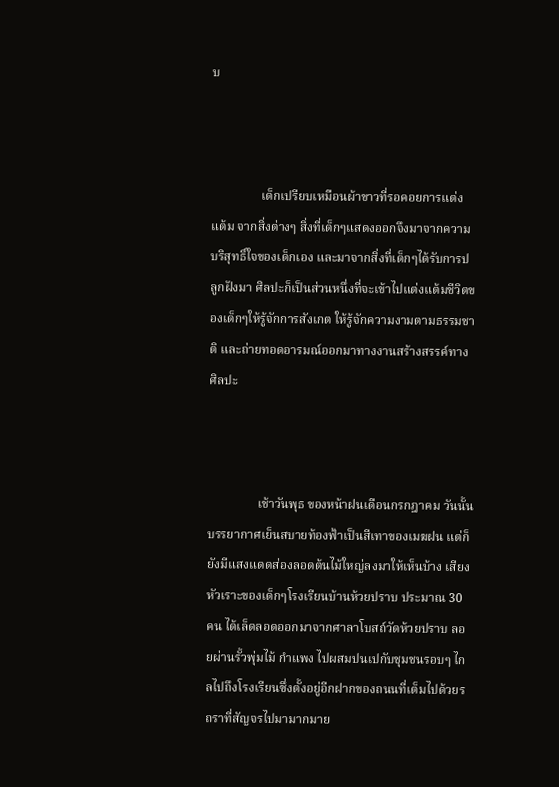บ



                เด็กเปรียบเหมือนผ้าขาวที่รอคอยการแต่งแต้ม จากสิ่งต่างๆ สิ่งที่เด็กๆแสดงออกจึงมาจากความบริสุทธิ์ใจของเด็กเอง และมาจากสิ่งที่เด็กๆได้รับการปลูกฝังมา ศิลปะก็เป็นส่วนหนึ่งที่จะเข้าไปแต่งแต้มชีวิตของเด็กๆให้รู้จักการสังเกต ให้รู้จักความงามตามธรรมชาติ และถ่ายทอดอารมณ์ออกมาทางงานสร้างสรรค์ทางศิลปะ



                เช้าวันพุธ ของหน้าฝนเดือนกรกฎาคม วันนั้นบรรยากาศเย็นสบายท้องฟ้าเป็นสีเทาของเมฆฝน แต่ก็ยังมีแสงแดดส่องลอดต้นไม้ใหญ่ลงมาให้เห็นบ้าง เสียงหัวเราะของเด็กๆโรงเรียนบ้านห้วยปราบ ประมาณ 30 คน ได้เล็ดลอดออกมาจากศาลาโบสถ์วัดห้วยปราบ ลอยผ่านรั้วพุ่มไม้ กำแพง ไปผสมปนเปกับชุมชนรอบๆ ไกลไปถึงโรงเรียนซึ่งตั้งอยู่อีกฝากของถนนที่เต็มไปด้วยรถราที่สัญจรไปมามากมาย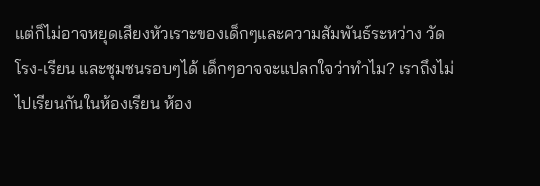แต่ก็ไม่อาจหยุดเสียงหัวเราะของเด็กๆและความสัมพันธ์ระหว่าง วัด โรง-เรียน และชุมชนรอบๆได้ เด็กๆอาจจะแปลกใจว่าทำไม? เราถึงไม่ไปเรียนกันในห้องเรียน ห้อง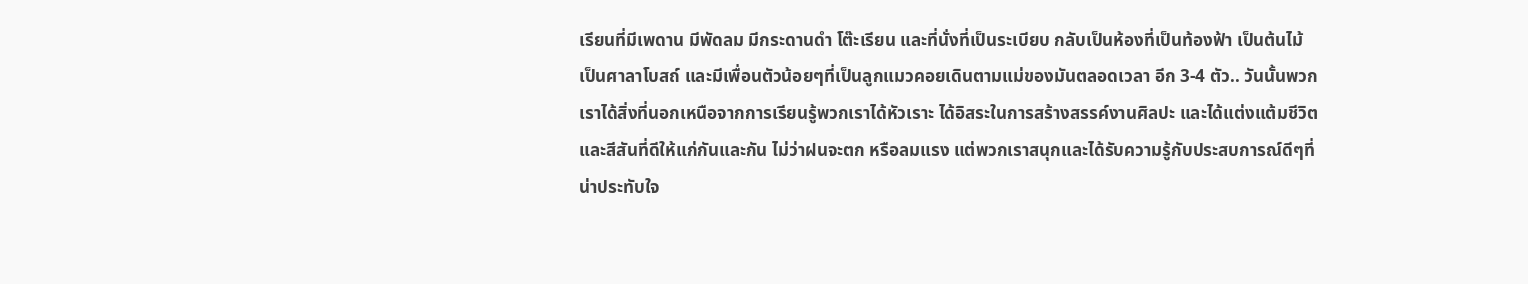เรียนที่มีเพดาน มีพัดลม มีกระดานดำ โต๊ะเรียน และที่นั่งที่เป็นระเบียบ กลับเป็นห้องที่เป็นท้องฟ้า เป็นต้นไม้ เป็นศาลาโบสถ์ และมีเพื่อนตัวน้อยๆที่เป็นลูกแมวคอยเดินตามแม่ของมันตลอดเวลา อีก 3-4 ตัว.. วันนั้นพวกเราได้สิ่งที่นอกเหนือจากการเรียนรู้พวกเราได้หัวเราะ ได้อิสระในการสร้างสรรค์งานศิลปะ และได้แต่งแต้มชีวิตและสีสันที่ดีให้แก่กันและกัน ไม่ว่าฝนจะตก หรือลมแรง แต่พวกเราสนุกและได้รับความรู้กับประสบการณ์ดีๆที่น่าประทับใจ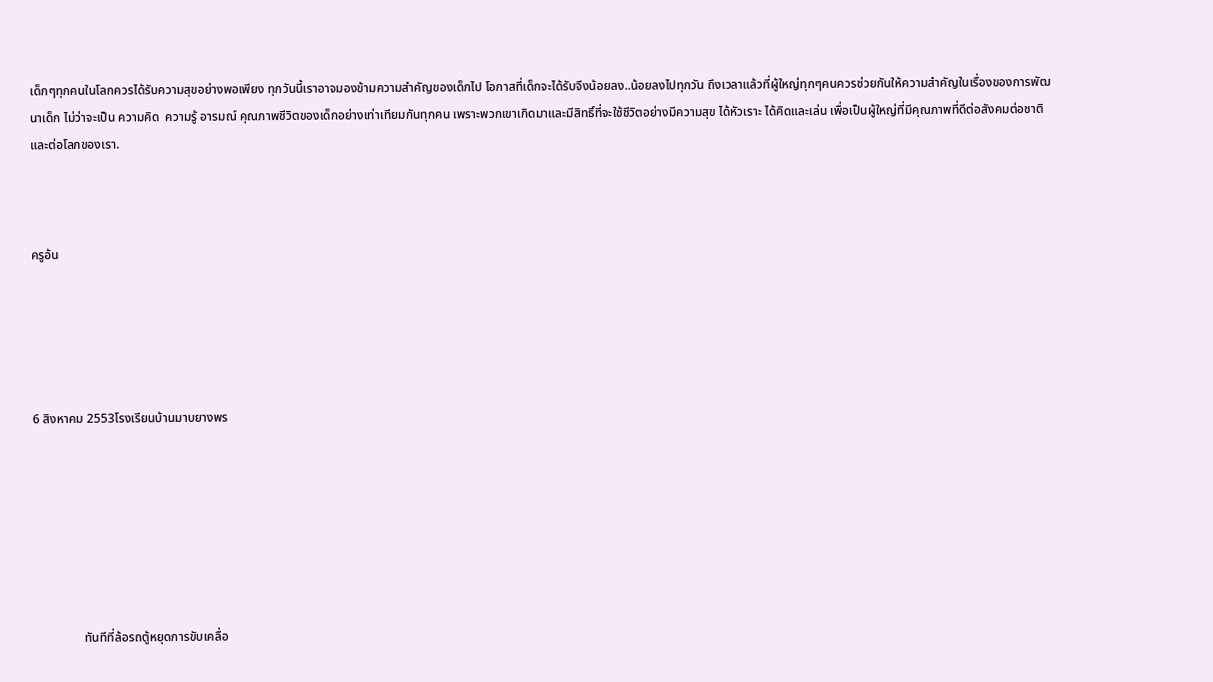เด็กๆทุกคนในโลกควรได้รับความสุขอย่างพอเพียง ทุกวันนี้เราอาจมองข้ามความสำคัญของเด็กไป โอกาสที่เด็กจะได้รับจึงน้อยลง..น้อยลงไปทุกวัน ถึงเวลาแล้วที่ผู้ใหญ่ทุกๆคนควรช่วยกันให้ความสำคัญในเรื่องของการพัฒนาเด็ก ไม่ว่าจะเป็น ความคิด  ความรู้ อารมณ์ คุณภาพชีวิตของเด็กอย่างเท่าเทียมกันทุกคน เพราะพวกเขาเกิดมาและมีสิทธิ์ที่จะใช้ชีวิตอย่างมีความสุข ได้หัวเราะ ได้คิดและเล่น เพื่อเป็นผู้ใหญ่ที่มีคุณภาพที่ดีต่อสังคมต่อชาติและต่อโลกของเรา.



ครูอ้น





6 สิงหาคม 2553โรงเรียนบ้านมาบยางพร







                ทันทีที่ล้อรถตู้หยุดการขับเคลื่อ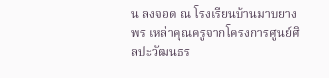น ลงจอด ณ โรงเรียนบ้านมาบยางพร เหล่าคุณครูจากโครงการศูนย์ศิลปะวัฒนธร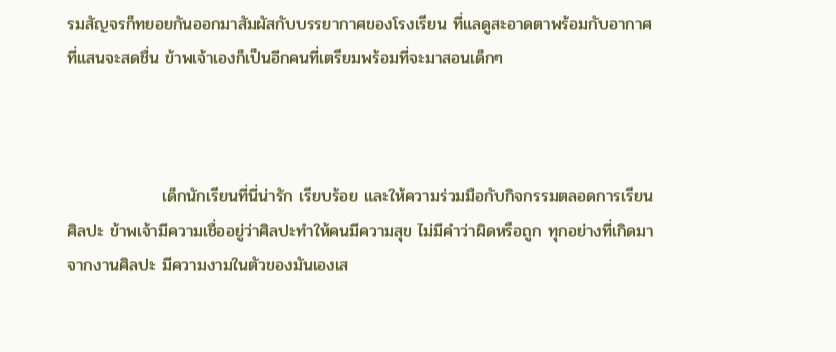รมสัญจรก็ทยอยกันออกมาสัมผัสกับบรรยากาศของโรงเรียน ที่แลดูสะอาดตาพร้อมกับอากาศที่แสนจะสดชื่น ข้าพเจ้าเองก็เป็นอีกคนที่เตรียมพร้อมที่จะมาสอนเด็กๆ



                เด็กนักเรียนที่นี่น่ารัก เรียบร้อย และให้ความร่วมมือกับกิจกรรมตลอดการเรียนศิลปะ ข้าพเจ้ามีความเชื่ออยู่ว่าศิลปะทำให้คนมีความสุข ไม่มีคำว่าผิดหรือถูก ทุกอย่างที่เกิดมาจากงานศิลปะ มีความงามในตัวของมันเองเส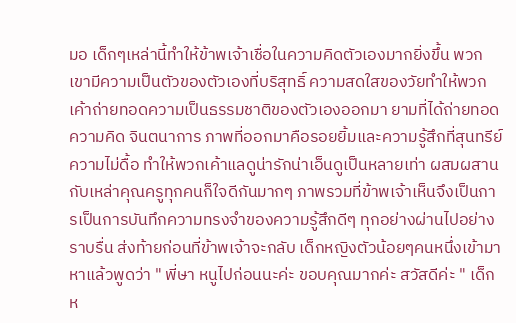มอ เด็กๆเหล่านี้ทำให้ข้าพเจ้าเชื่อในความคิดตัวเองมากยิ่งขึ้น พวกเขามีความเป็นตัวของตัวเองที่บริสุทธิ์ ความสดใสของวัยทำให้พวกเค้าถ่ายทอดความเป็นธรรมชาติของตัวเองออกมา ยามที่ได้ถ่ายทอดความคิด จินตนาการ ภาพที่ออกมาคือรอยยิ้มและความรู้สึกที่สุนทรีย์ ความไม่ดื้อ ทำให้พวกเค้าแลดูน่ารักน่าเอ็นดูเป็นหลายเท่า ผสมผสานกับเหล่าคุณครูทุกคนก็ใจดีกันมากๆ ภาพรวมที่ข้าพเจ้าเห็นจึงเป็นการเป็นการบันทึกความทรงจำของความรู้สึกดีๆ ทุกอย่างผ่านไปอย่างราบรื่น ส่งท้ายก่อนที่ข้าพเจ้าจะกลับ เด็กหญิงตัวน้อยๆคนหนึ่งเข้ามาหาแล้วพูดว่า " พี่ษา หนูไปก่อนนะค่ะ ขอบคุณมากค่ะ สวัสดีค่ะ " เด็กห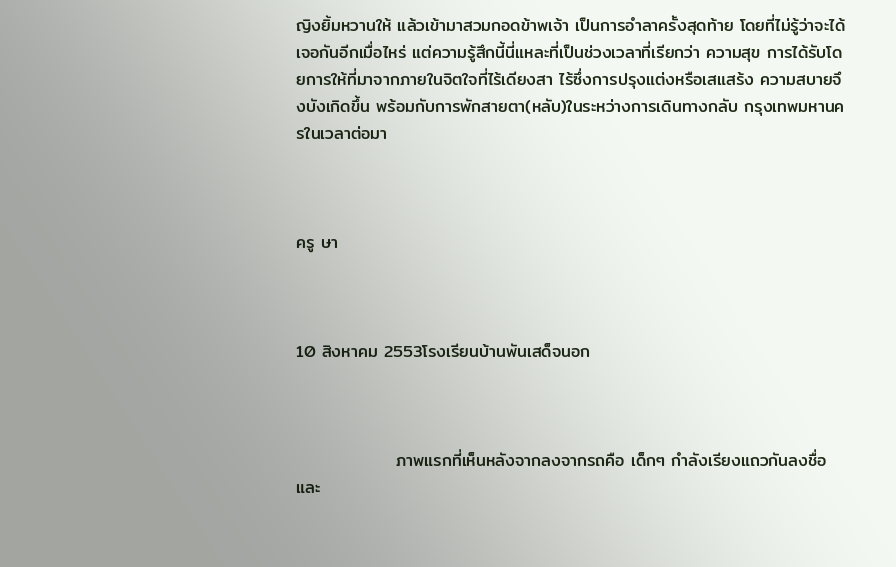ญิงยิ้มหวานให้ แล้วเข้ามาสวมกอดข้าพเจ้า เป็นการอำลาครั้งสุดท้าย โดยที่ไม่รู้ว่าจะได้เจอกันอีกเมื่อไหร่ แต่ความรู้สึกนี้นี่แหละที่เป็นช่วงเวลาที่เรียกว่า ความสุข การได้รับโดยการให้ที่มาจากภายในจิตใจที่ไร้เดียงสา ไร้ซึ่งการปรุงแต่งหรือเสแสร้ง ความสบายจึงบังเกิดขึ้น พร้อมกับการพักสายตา(หลับ)ในระหว่างการเดินทางกลับ กรุงเทพมหานครในเวลาต่อมา



ครู ษา



10 สิงหาคม 2553โรงเรียนบ้านพันเสด็จนอก



                ภาพแรกที่เห็นหลังจากลงจากรถคือ เด็กๆ กำลังเรียงแถวกันลงชื่อและ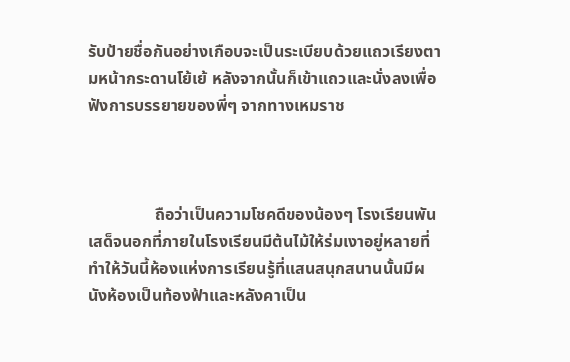รับป้ายชื่อกันอย่างเกือบจะเป็นระเบียบด้วยแถวเรียงตามหน้ากระดานโย้เย้ หลังจากนั้นก็เข้าแถวและนั่งลงเพื่อฟังการบรรยายของพี่ๆ จากทางเหมราช



                ถือว่าเป็นความโชคดีของน้องๆ โรงเรียนพันเสด็จนอกที่ภายในโรงเรียนมีต้นไม้ให้ร่มเงาอยู่หลายที่ ทำให้วันนี้ห้องแห่งการเรียนรู้ที่แสนสนุกสนานนั้นมีผนังห้องเป็นท้องฟ้าและหลังคาเป็น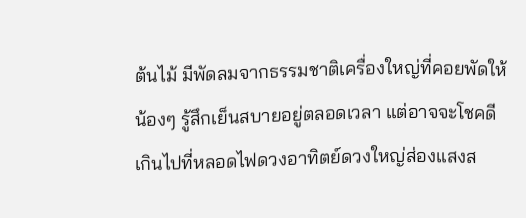ต้นไม้ มีพัดลมจากธรรมชาติเครื่องใหญ่ที่คอยพัดให้น้องๆ รู้สึกเย็นสบายอยู่ตลอดเวลา แต่อาจจะโชคดีเกินไปที่หลอดไฟดวงอาทิตย์ดวงใหญ่ส่องแสงส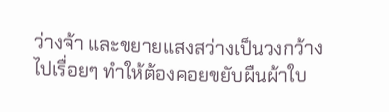ว่างจ้า และขยายแสงสว่างเป็นวงกว้างไปเรื่อยๆ ทำให้ต้องคอยขยับผืนผ้าใบ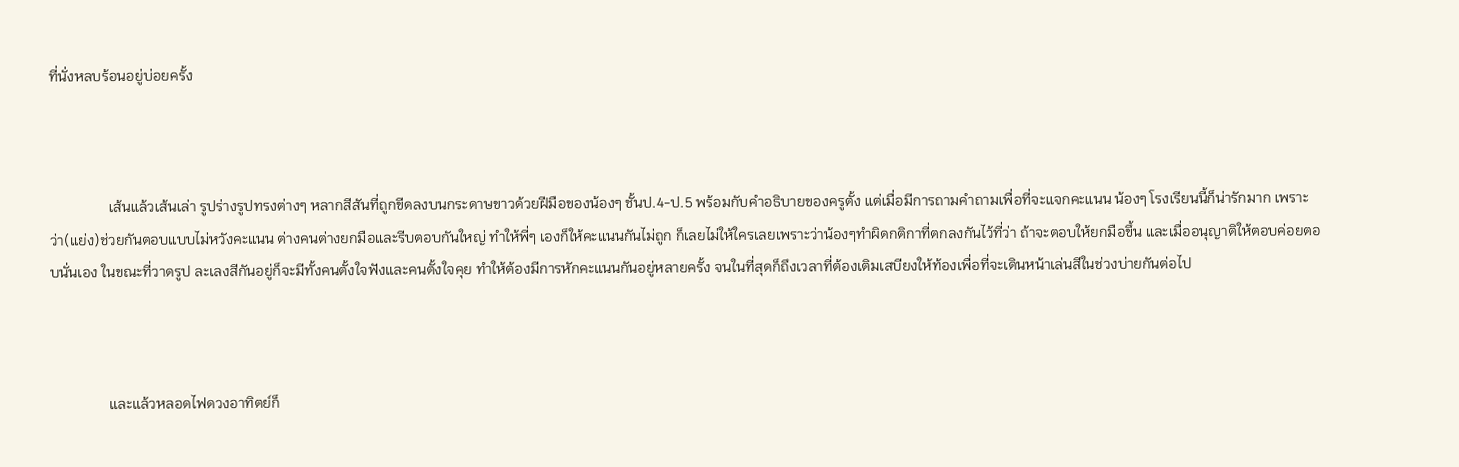ที่นั่งหลบร้อนอยู่บ่อยครั้ง



                เส้นแล้วเส้นเล่า รูปร่างรูปทรงต่างๆ หลากสีสันที่ถูกขีดลงบนกระดาษขาวด้วยฝีมือของน้องๆ ชั้นป.4-ป.5 พร้อมกับคำอธิบายของครูตั้ง แต่เมื่อมีการถามคำถามเพื่อที่จะแจกคะแนน น้องๆ โรงเรียนนี้ก็น่ารักมาก เพราะว่า(แย่ง)ช่วยกันตอบแบบไม่หวังคะแนน ต่างคนต่างยกมือและรีบตอบกันใหญ่ ทำให้พี่ๆ เองก็ให้คะแนนกันไม่ถูก ก็เลยไม่ให้ใครเลยเพราะว่าน้องๆทำผิดกติกาที่ตกลงกันไว้ที่ว่า ถ้าจะตอบให้ยกมือขึ้น และเมื่ออนุญาติให้ตอบค่อยตอบนั่นเอง ในขณะที่วาดรูป ละเลงสีกันอยู่ก็จะมีทั้งคนตั้งใจฟังและคนตั้งใจคุย ทำให้ต้องมีการหักคะแนนกันอยู่หลายครั้ง จนในที่สุดก็ถึงเวลาที่ต้องเติมเสบียงให้ท้องเพื่อที่จะเดินหน้าเล่นสีในช่วงบ่ายกันต่อไป



                และแล้วหลอดไฟดวงอาทิตย์ก็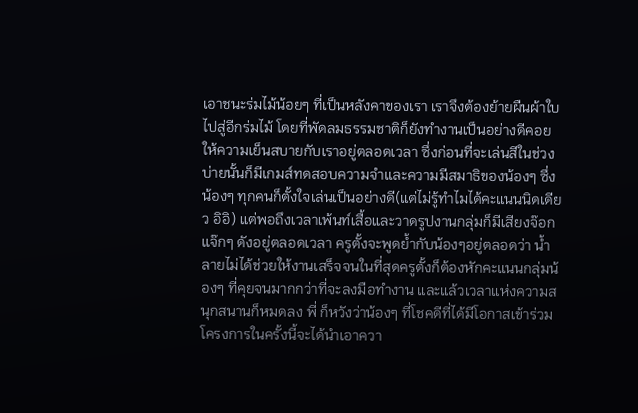เอาชนะร่มไม้น้อยๆ ที่เป็นหลังคาของเรา เราจึงต้องย้ายผืนผ้าใบไปสู่อีกร่มไม้ โดยที่พัดลมธรรมชาติก็ยังทำงานเป็นอย่างดีคอยให้ความเย็นสบายกับเราอยู่ตลอดเวลา ซึ่งก่อนที่จะเล่นสีในช่วงบ่ายนั้นก็มีเกมส์ทดสอบความจำและความมีสมาธิของน้องๆ ซึ่งน้องๆ ทุกคนก็ตั้งใจเล่นเป็นอย่างดี(แต่ไม่รู้ทำไมได้คะแนนนิดเดียว อิอิ) แต่พอถึงเวลาเพ้นท์เสื้อและวาดรูปงานกลุ่มก็มีเสียงจ๊อกแจ๊กๆ ดังอยู่ตลอดเวลา ครูตั้งจะพูดย้ำกับน้องๆอยู่ตลอดว่า น้ำลายไม่ได้ช่วยให้งานเสร็จจนในที่สุดครูตั้งก็ต้องหักคะแนนกลุ่มน้องๆ ที่คุยจนมากกว่าที่จะลงมือทำงาน และแล้วเวลาแห่งความสนุกสนานก็หมดลง พี่ ก็หวังว่าน้องๆ ที่โชคดีที่ได้มีโอกาสเข้าร่วมโครงการในครั้งนี้จะได้นำเอาควา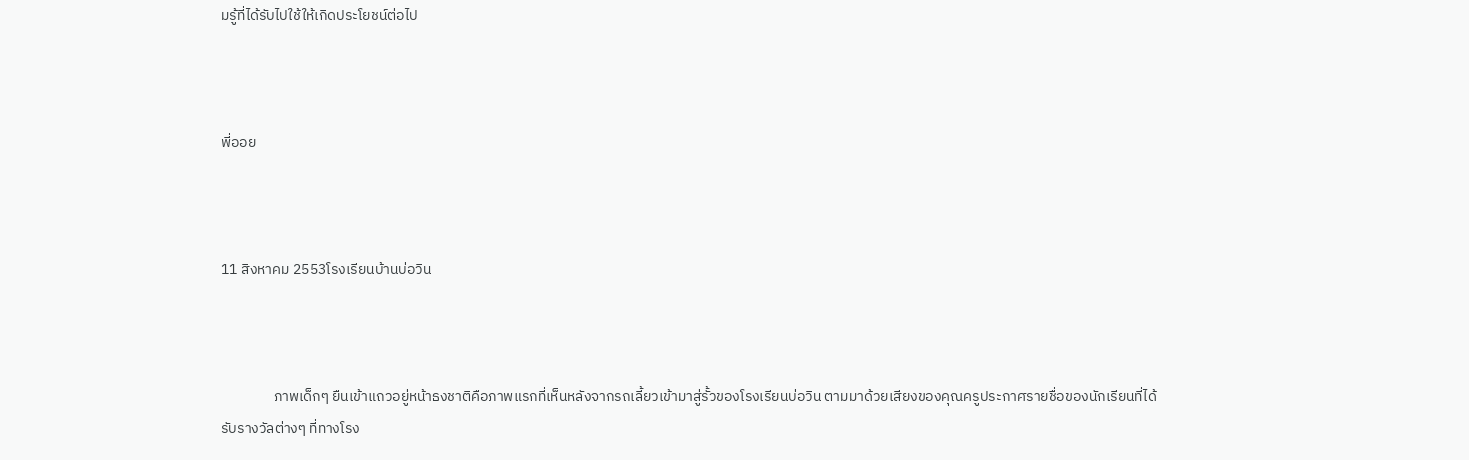มรู้ที่ได้รับไปใช้ให้เกิดประโยชน์ต่อไป



พี่ออย



11 สิงหาคม 2553โรงเรียนบ้านบ่อวิน



                ภาพเด็กๆ ยืนเข้าแถวอยู่หน้าธงชาติคือภาพแรกที่เห็นหลังจากรถเลี้ยวเข้ามาสู่รั้วของโรงเรียนบ่อวิน ตามมาด้วยเสียงของคุณครูประกาศรายชื่อของนักเรียนที่ได้รับรางวัลต่างๆ ที่ทางโรง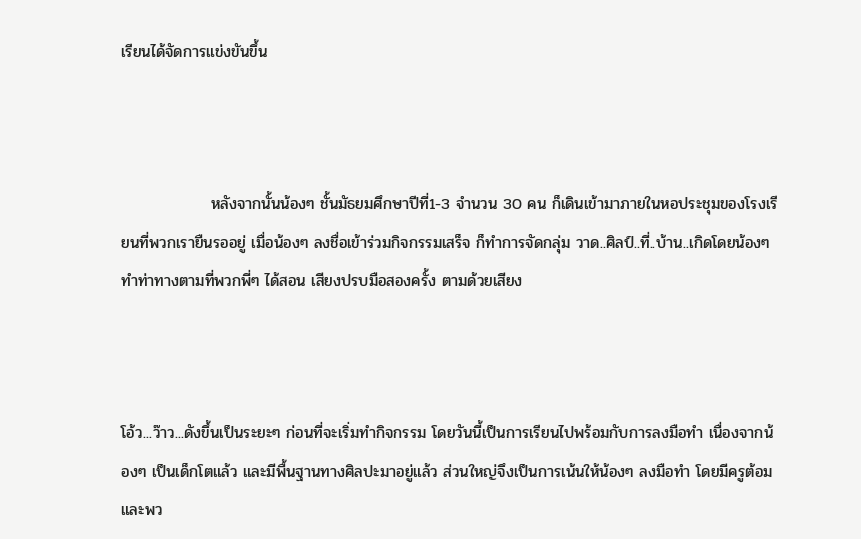เรียนได้จัดการแข่งขันขึ้น



                หลังจากนั้นน้องๆ ชั้นมัธยมศึกษาปีที่1-3 จำนวน 30 คน ก็เดินเข้ามาภายในหอประชุมของโรงเรียนที่พวกเรายืนรออยู่ เมื่อน้องๆ ลงชื่อเข้าร่วมกิจกรรมเสร็จ ก็ทำการจัดกลุ่ม วาด..ศิลป์..ที่..บ้าน..เกิดโดยน้องๆ ทำท่าทางตามที่พวกพี่ๆ ได้สอน เสียงปรบมือสองครั้ง ตามด้วยเสียง



โอ้ว...ว๊าว...ดังขึ้นเป็นระยะๆ ก่อนที่จะเริ่มทำกิจกรรม โดยวันนี้เป็นการเรียนไปพร้อมกับการลงมือทำ เนื่องจากน้องๆ เป็นเด็กโตแล้ว และมีพื้นฐานทางศิลปะมาอยู่แล้ว ส่วนใหญ่จึงเป็นการเน้นให้น้องๆ ลงมือทำ โดยมีครูต้อม และพว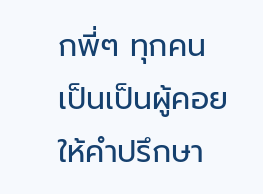กพี่ๆ ทุกคนเป็นเป็นผู้คอยให้คำปรึกษา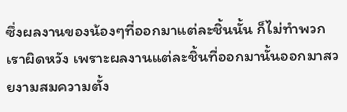ซึ่งผลงานของน้องๆที่ออกมาแต่ละชิ้นนั้น ก็ไม่ทำพวกเราผิดหวัง เพราะผลงานแต่ละชิ้นที่ออกมานั้นออกมาสวยงามสมความตั้ง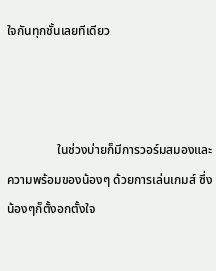ใจกันทุกชั้นเลยทีเดียว



                ในช่วงบ่ายก็มีการวอร์มสมองและความพร้อมของน้องๆ ด้วยการเล่นเกมส์ ซึ่งน้องๆก็ตั้งอกตั้งใจ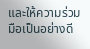และให้ความร่วมมือเป็นอย่างดี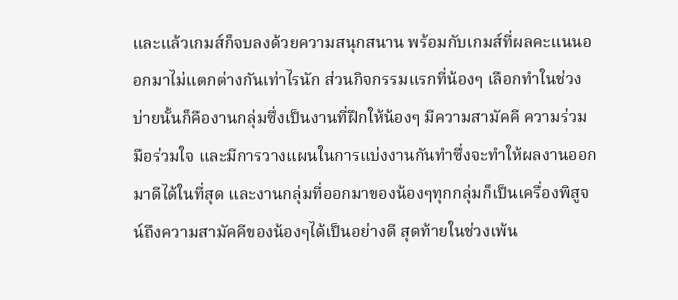และแล้วเกมส์ก็จบลงด้วยความสนุกสนาน พร้อมกับเกมส์ที่ผลคะแนนออกมาไม่แตกต่างกันเท่าไรนัก ส่วนกิจกรรมแรกที่น้องๆ เลือกทำในช่วงบ่ายนั้นก็คืองานกลุ่มซึ่งเป็นงานที่ฝึกให้น้องๆ มีความสามัคคี ความร่วมมือร่วมใจ และมีการวางแผนในการแบ่งงานกันทำซึ่งจะทำให้ผลงานออกมาดีได้ในที่สุด และงานกลุ่มที่ออกมาของน้องๆทุกกลุ่มก็เป็นเครื่องพิสูจน์ถึงความสามัคคีของน้องๆได้เป็นอย่างดี สุดท้ายในช่วงเพ้น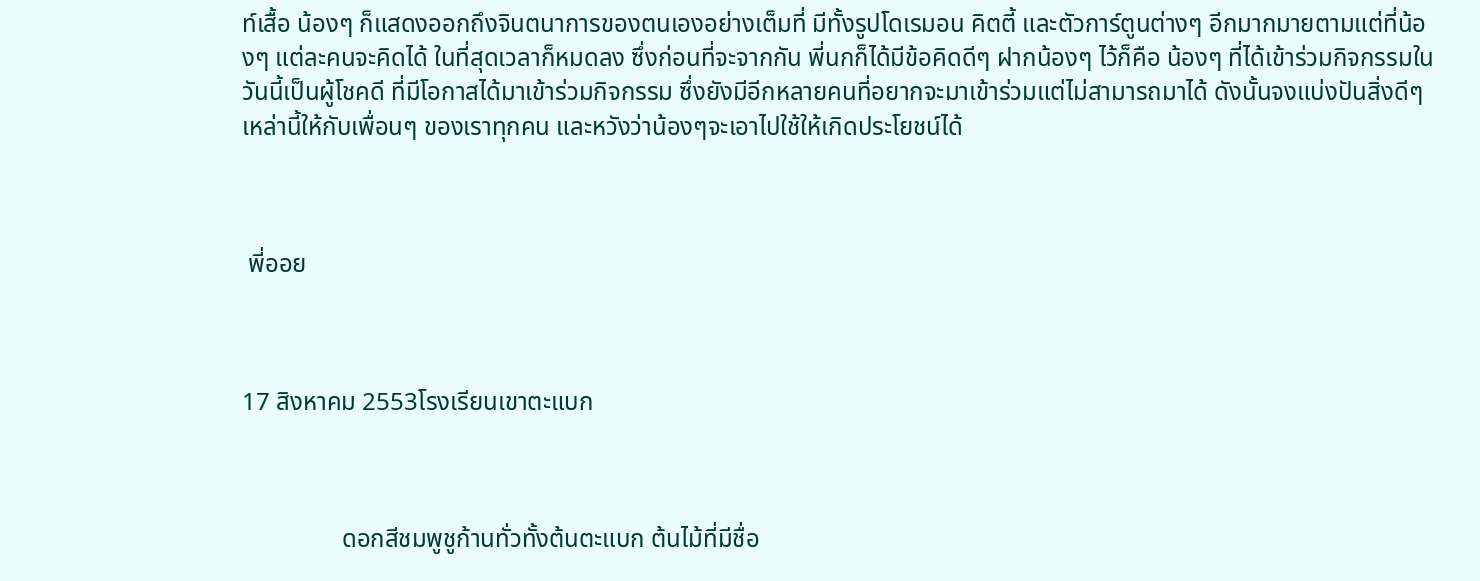ท์เสื้อ น้องๆ ก็แสดงออกถึงจินตนาการของตนเองอย่างเต็มที่ มีทั้งรูปโดเรมอน คิตตี้ และตัวการ์ตูนต่างๆ อีกมากมายตามแต่ที่น้องๆ แต่ละคนจะคิดได้ ในที่สุดเวลาก็หมดลง ซึ่งก่อนที่จะจากกัน พี่นกก็ได้มีข้อคิดดีๆ ฝากน้องๆ ไว้ก็คือ น้องๆ ที่ได้เข้าร่วมกิจกรรมในวันนี้เป็นผู้โชคดี ที่มีโอกาสได้มาเข้าร่วมกิจกรรม ซึ่งยังมีอีกหลายคนที่อยากจะมาเข้าร่วมแต่ไม่สามารถมาได้ ดังนั้นจงแบ่งปันสิ่งดีๆ เหล่านี้ให้กับเพื่อนๆ ของเราทุกคน และหวังว่าน้องๆจะเอาไปใช้ให้เกิดประโยชน์ได้



 พี่ออย



17 สิงหาคม 2553โรงเรียนเขาตะแบก



                ดอกสีชมพูชูก้านทั่วทั้งต้นตะแบก ต้นไม้ที่มีชื่อ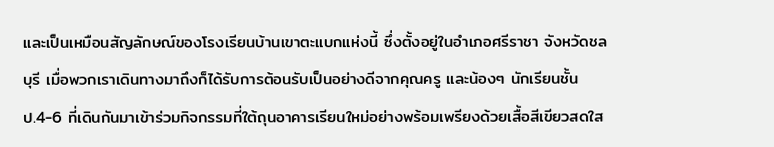และเป็นเหมือนสัญลักษณ์ของโรงเรียนบ้านเขาตะแบกแห่งนี้ ซึ่งตั้งอยู่ในอำเภอศรีราชา จังหวัดชลบุรี เมื่อพวกเราเดินทางมาถึงก็ได้รับการต้อนรับเป็นอย่างดีจากคุณครู และน้องๆ นักเรียนชั้นป.4-6 ที่เดินกันมาเข้าร่วมกิจกรรมที่ใต้ถุนอาคารเรียนใหม่อย่างพร้อมเพรียงด้วยเสื้อสีเขียวสดใส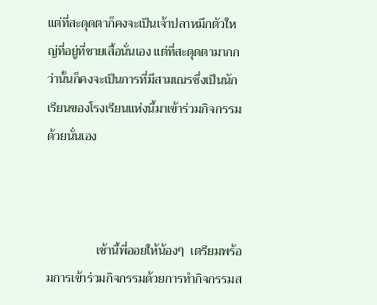แต่ที่สะดุดตาก็คงจะเป็นเจ้าปลาหมึกตัวใหญ่ที่อยู่ที่ชายเสื้อนั่นเอง แต่ที่สะดุดตามากกว่านั้นก็คงจะเป็นการที่มีสามเณรซึ่งเป็นนักเรียนของโรงเรียนแห่งนี้มาเข้าร่วมกิจกรรมด้วยนั่นเอง



                เช้านี้พี่ออยให้น้องๆ  เตรียมพร้อมการเข้าร่วมกิจกรรมด้วยการทำกิจกรรมส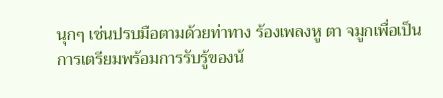นุกๆ เช่นปรบมือตามด้วยท่าทาง ร้องเพลงหู ตา จมูกเพื่อเป็นการเตรียมพร้อมการรับรู้ของน้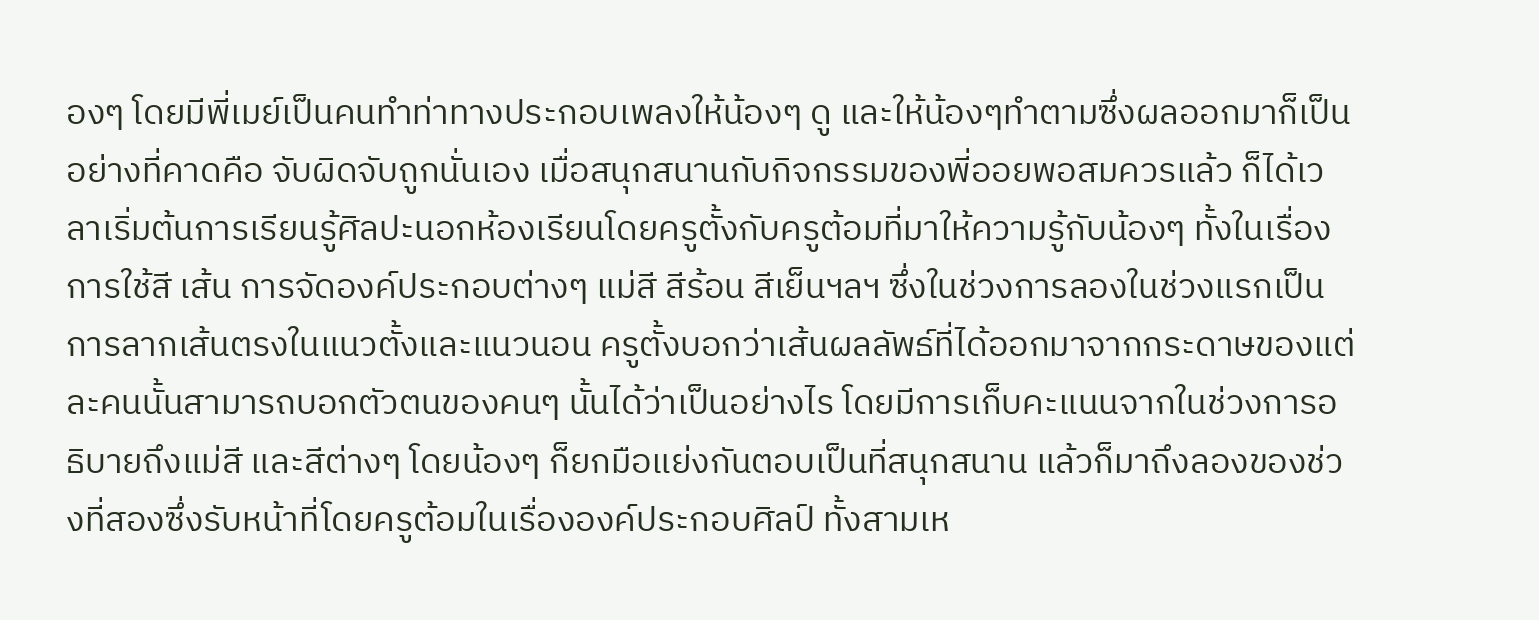องๆ โดยมีพี่เมย์เป็นคนทำท่าทางประกอบเพลงให้น้องๆ ดู และให้น้องๆทำตามซึ่งผลออกมาก็เป็นอย่างที่คาดคือ จับผิดจับถูกนั่นเอง เมื่อสนุกสนานกับกิจกรรมของพี่ออยพอสมควรแล้ว ก็ได้เวลาเริ่มต้นการเรียนรู้ศิลปะนอกห้องเรียนโดยครูตั้งกับครูต้อมที่มาให้ความรู้กับน้องๆ ทั้งในเรื่องการใช้สี เส้น การจัดองค์ประกอบต่างๆ แม่สี สีร้อน สีเย็นฯลฯ ซึ่งในช่วงการลองในช่วงแรกเป็นการลากเส้นตรงในแนวตั้งและแนวนอน ครูตั้งบอกว่าเส้นผลลัพธ์ที่ได้ออกมาจากกระดาษของแต่ละคนนั้นสามารถบอกตัวตนของคนๆ นั้นได้ว่าเป็นอย่างไร โดยมีการเก็บคะแนนจากในช่วงการอธิบายถึงแม่สี และสีต่างๆ โดยน้องๆ ก็ยกมือแย่งกันตอบเป็นที่สนุกสนาน แล้วก็มาถึงลองของช่วงที่สองซึ่งรับหน้าที่โดยครูต้อมในเรื่ององค์ประกอบศิลป์ ทั้งสามเห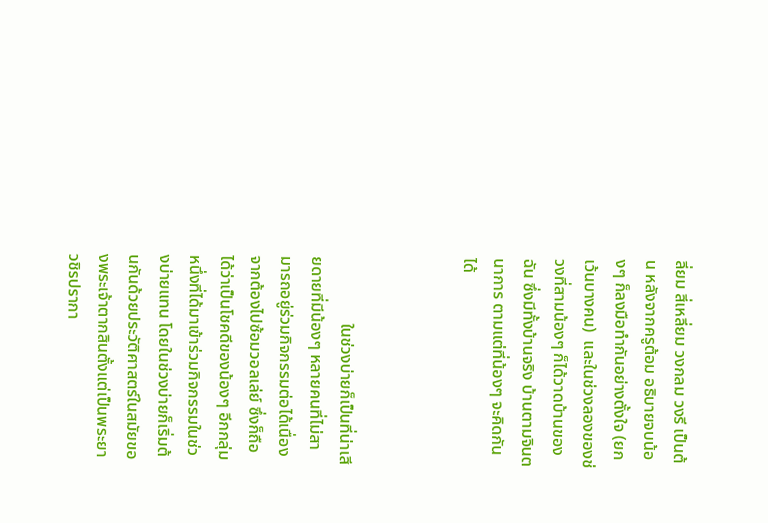ลี่ยม สี่เหลี่ยม วงกลม วงรี เป็นต้น หลังจากครูต้อม อธิบายจบน้องๆ ก็ลงมือทำกันอย่างตั้งใจ (ยกเว้นบางคน)  และในช่วงลองของช่วงที่สามน้องๆ ก็ได้วาดบ้านของฉัน ซึ่งมีทั้งบ้านจริง บ้านตามจินตนาการ ตามแต่ที่น้องๆ จะคิดกันได้



                ในช่วงบ่ายก็เป็นที่น่าเสียดายที่มีน้องๆ หลายคนที่ไม่สามารถอยู่ร่วมกิจกรรมต่อได้เนื่องจากต้องไปซ้อมวอลเล่ย์ ซึ่งก็ถือได้ว่าเป็นโชคดีของน้องๆ อีกกลุ่มหนึ่งที่ได้มาเข้าร่วมกิจกรรมในช่วงบ่ายแทน โดยในช่วงบ่ายก็เริ่มต้นกันด้วยประวัติศาสตร์ในสมัยของพระเจ้าตากสินตั้งแต่เป็นพระยาวชิรปรากา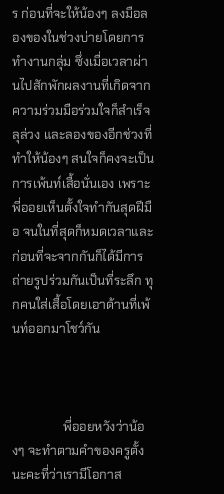ร ก่อนที่จะให้น้องๆ ลงมือลองของในช่วงบ่ายโดยการทำงานกลุ่ม ซึ่งเมื่อเวลาผ่านไปสักพักผลงานที่เกิดจากความร่วมมือร่วมใจก็สำเร็จลุล่วง และลองของอีกช่วงที่ทำให้น้องๆ สนใจก็คงจะเป็นการเพ้นท์เสื้อนั่นเอง เพราะพี่ออยเห็นตั้งใจทำกันสุดฝีมือ จนในที่สุดก็หมดเวลาและก่อนที่จะจากกันก็ได้มีการถ่ายรูปร่วมกันเป็นที่ระลึก ทุกคนใส่เสื้อโดยเอาด้านที่เพ้นท์ออกมาโชว์กัน



                พี่ออยหวังว่าน้องๆ จะทำตามคำของครูตั้งนะคะที่ว่าเรามีโอกาส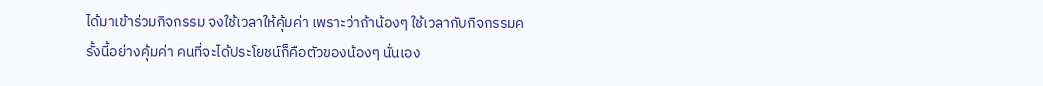ได้มาเข้าร่วมกิจกรรม จงใช้เวลาให้คุ้มค่า เพราะว่าถ้าน้องๆ ใช้เวลากับกิจกรรมครั้งนี้อย่างคุ้มค่า คนที่จะได้ประโยชน์ก็คือตัวของน้องๆ นั่นเอง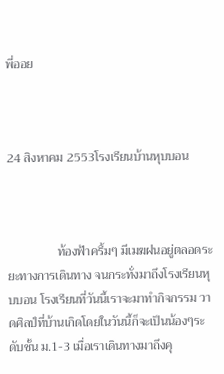พี่ออย



24 สิงหาคม 2553โรงเรียนบ้านหุบบอน



                ท้องฟ้าครึ้มๆ มีเมฆฝนอยู่ตลอดระยะทางการเดินทาง จนกระทั่งมาถึงโรงเรียนหุบบอน โรงเรียนที่วันนี้เราจะมาทำกิจกรรม วาดศิลป์ที่บ้านเกิดโดยในวันนี้ก็จะเป็นน้องๆระดับชั้น ม.1-3 เมื่อเราเดินทางมาถึงคุ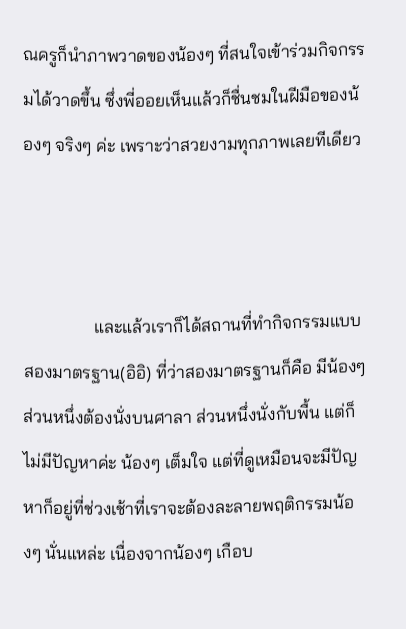ณครูก็นำภาพวาดของน้องๆ ที่สนใจเข้าร่วมกิจกรรมได้วาดขึ้น ซึ่งพี่ออยเห็นแล้วก็ชื่นชมในฝีมือของน้องๆ จริงๆ ค่ะ เพราะว่าสวยงามทุกภาพเลยทีเดียว



                และแล้วเราก็ได้สถานที่ทำกิจกรรมแบบสองมาตรฐาน(อิอิ) ที่ว่าสองมาตรฐานก็คือ มีน้องๆส่วนหนึ่งต้องนั่งบนศาลา ส่วนหนึ่งนั่งกับพื้น แต่ก็ไม่มีปัญหาค่ะ น้องๆ เต็มใจ แต่ที่ดูเหมือนจะมีปัญหาก็อยู่ที่ช่วงเช้าที่เราจะต้องละลายพฤติกรรมน้องๆ นั่นแหล่ะ เนื่องจากน้องๆ เกือบ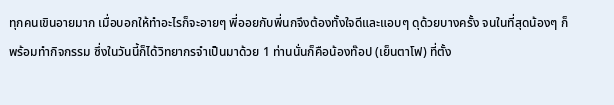ทุกคนเขินอายมาก เมื่อบอกให้ทำอะไรก็จะอายๆ พี่ออยกับพี่นกจึงต้องทั้งใจดีและแอบๆ ดุด้วยบางครั้ง จนในที่สุดน้องๆ ก็พร้อมทำกิจกรรม ซึ่งในวันนี้ก็ได้วิทยากรจำเป็นมาด้วย 1 ท่านนั่นก็คือน้องท๊อป (เย็นตาโฟ) ที่ตั้ง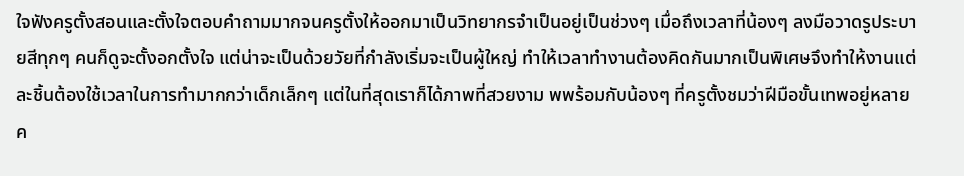ใจฟังครูตั้งสอนและตั้งใจตอบคำถามมากจนครูตั้งให้ออกมาเป็นวิทยากรจำเป็นอยู่เป็นช่วงๆ เมื่อถึงเวลาที่น้องๆ ลงมือวาดรูประบายสีทุกๆ คนก็ดูจะตั้งอกตั้งใจ แต่น่าจะเป็นด้วยวัยที่กำลังเริ่มจะเป็นผู้ใหญ่ ทำให้เวลาทำงานต้องคิดกันมากเป็นพิเศษจึงทำให้งานแต่ละชิ้นต้องใช้เวลาในการทำมากกว่าเด็กเล็กๆ แต่ในที่สุดเราก็ได้ภาพที่สวยงาม พพร้อมกับน้องๆ ที่ครูตั้งชมว่าฝีมือขั้นเทพอยู่หลายค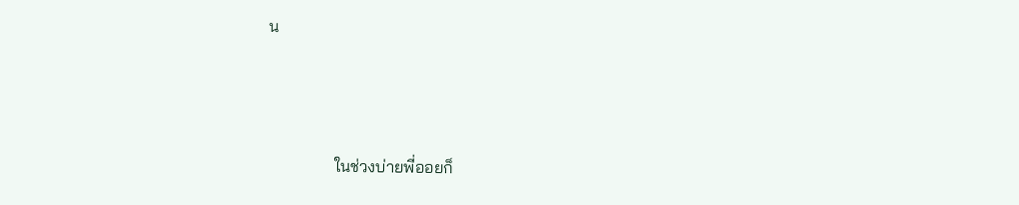น



                ในช่วงบ่ายพี่ออยก็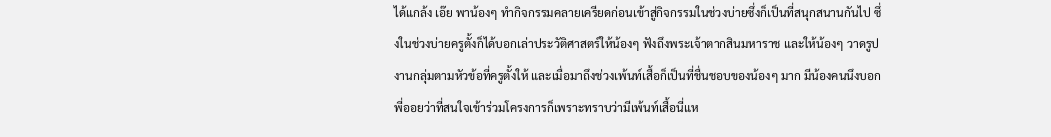ได้แกล้ง เอ๊ย พาน้องๆ ทำกิจกรรมคลายเครียดก่อนเข้าสู่กิจกรรมในช่วงบ่ายซึ่งก็เป็นที่สนุกสนานกันไป ซึ่งในช่วงบ่ายครูตั้งก็ได้บอกเล่าประวัติศาสตร์ให้น้องๆ ฟังถึงพระเจ้าตากสินมหาราช และให้น้องๆ วาดรูปงานกลุ่มตามหัวข้อที่ครูตั้งให้ และเมื่อมาถึงช่วงเพ้นท์เสื้อก็เป็นที่ชื่นชอบของน้องๆ มาก มีน้องคนนึงบอกพี่ออยว่าที่สนใจเข้าร่วมโครงการก็เพราะทราบว่ามีเพ้นท์เสื้อนี่แห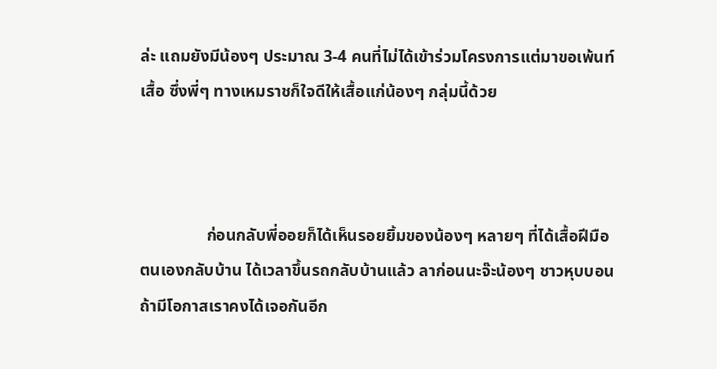ล่ะ แถมยังมีน้องๆ ประมาณ 3-4 คนที่ไม่ได้เข้าร่วมโครงการแต่มาขอเพ้นท์เสื้อ ซึ่งพี่ๆ ทางเหมราชก็ใจดีให้เสื้อแก่น้องๆ กลุ่มนี้ด้วย



                ก่อนกลับพี่ออยก็ได้เห็นรอยยิ้มของน้องๆ หลายๆ ที่ได้เสื้อฝีมือตนเองกลับบ้าน ได้เวลาขึ้นรถกลับบ้านแล้ว ลาก่อนนะจ๊ะน้องๆ ชาวหุบบอน ถ้ามีโอกาสเราคงได้เจอกันอีก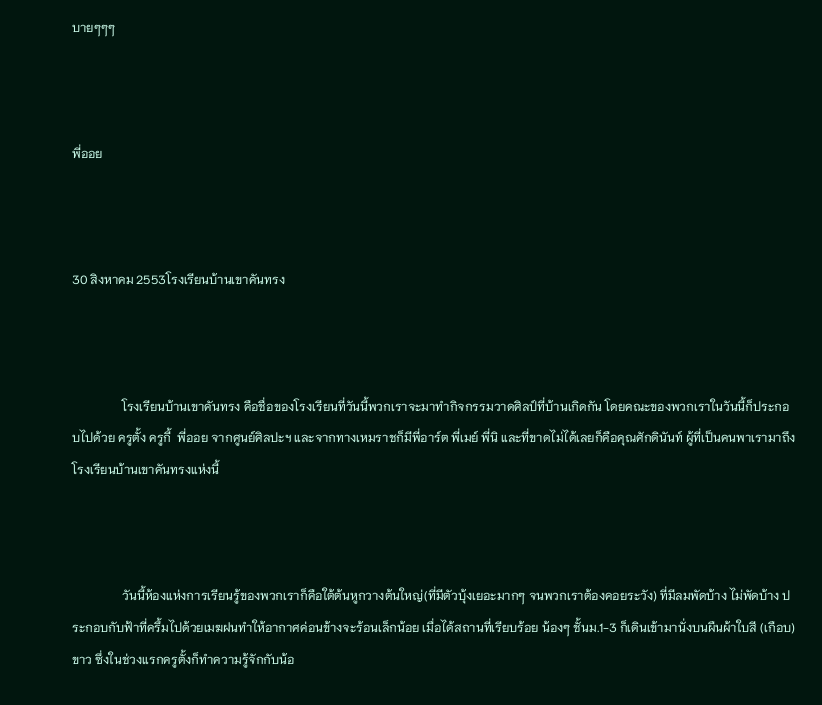บายๆๆๆ



พี่ออย



30 สิงหาคม 2553โรงเรียนบ้านเขาคันทรง



                โรงเรียนบ้านเขาคันทรง คือชื่อของโรงเรียนที่วันนี้พวกเราจะมาทำกิจกรรมวาดศิลป์ที่บ้านเกิดกัน โดยคณะของพวกเราในวันนี้ก็ประกอบไปด้วย ครูตั้ง ครูกี้  พี่ออย จากศูนย์ศิลปะฯ และจากทางเหมราชก็มีพี่อาร์ต พี่เมย์ พี่นิ และที่ขาดไม่ได้เลยก็คือคุณศักดินันท์ ผู้ที่เป็นคนพาเรามาถึงโรงเรียนบ้านเขาคันทรงแห่งนี้



                วันนี้ห้องแห่งการเรียนรู้ของพวกเราก็คือใต้ต้นหูกวางต้นใหญ่(ที่มีตัวบุ้งเยอะมากๆ จนพวกเราต้องคอยระวัง) ที่มีลมพัดบ้าง ไม่พัดบ้าง ประกอบกับฟ้าที่ครึ้มไปด้วยเมฆฝนทำให้อากาศค่อนข้างจะร้อนเล็กน้อย เมื่อได้สถานที่เรียบร้อย น้องๆ ชั้นม.1-3 ก็เดินเข้ามานั่งบนผืนผ้าใบสี (เกือบ) ขาว ซึ่งในช่วงแรกครูตั้งก็ทำความรู้จักกับน้อ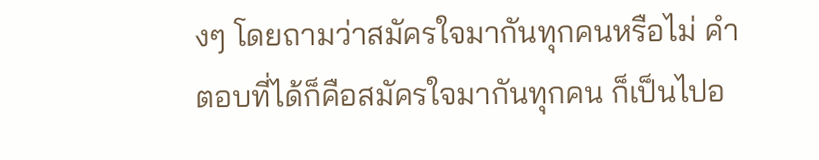งๆ โดยถามว่าสมัครใจมากันทุกคนหรือไม่ คำตอบที่ได้ก็คือสมัครใจมากันทุกคน ก็เป็นไปอ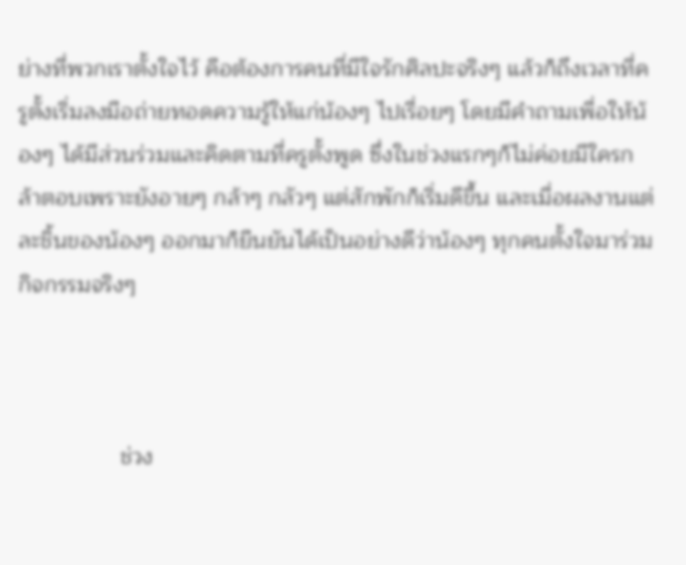ย่างที่พวกเราตั้งใจไว้ คือต้องการคนที่มีใจรักศิลปะจริงๆ แล้วก็ถึงเวลาที่ครูตั้งเริ่มลงมือถ่ายทอดความรู้ให้แก่น้องๆ ไปเรื่อยๆ โดยมีคำถามเพื่อให้น้องๆ ได้มีส่วนร่วมและคิดตามที่ครูตั้งพูด ซึ่งในช่วงแรกๆก็ไม่ค่อยมีใครกล้าตอบเพราะยังอายๆ กล้าๆ กลัวๆ แต่สักพักก็เริ่มดีขึ้น และเมื่อผลงานแต่ละชิ้นของน้องๆ ออกมาก็ยืนยันได้เป็นอย่างดีว่าน้องๆ ทุกคนตั้งใจมาร่วมกิจกรรมจริงๆ



                ช่วง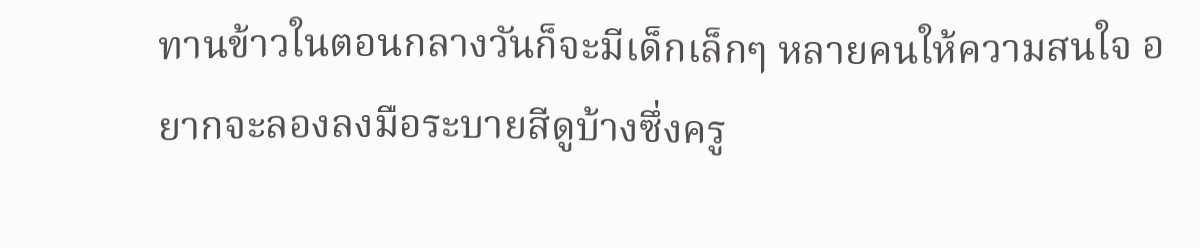ทานข้าวในตอนกลางวันก็จะมีเด็กเล็กๆ หลายคนให้ความสนใจ อยากจะลองลงมือระบายสีดูบ้างซึ่งครู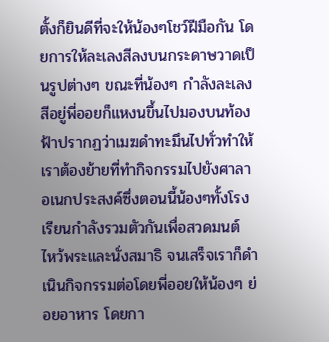ตั้งก็ยินดีที่จะให้น้องๆโชว์ฝีมือกัน โดยการให้ละเลงสีลงบนกระดาษวาดเป็นรูปต่างๆ ขณะที่น้องๆ กำลังละเลงสีอยู่พี่ออยก็แหงนขึ้นไปมองบนท้องฟ้าปรากฏว่าเมฆดำทะมึนไปทั่วทำให้เราต้องย้ายที่ทำกิจกรรมไปยังศาลาอเนกประสงค์ซึ่งตอนนี้น้องๆทั้งโรงเรียนกำลังรวมตัวกันเพื่อสวดมนต์ ไหว้พระและนั่งสมาธิ จนเสร็จเราก็ดำเนินกิจกรรมต่อโดยพี่ออยให้น้องๆ ย่อยอาหาร โดยกา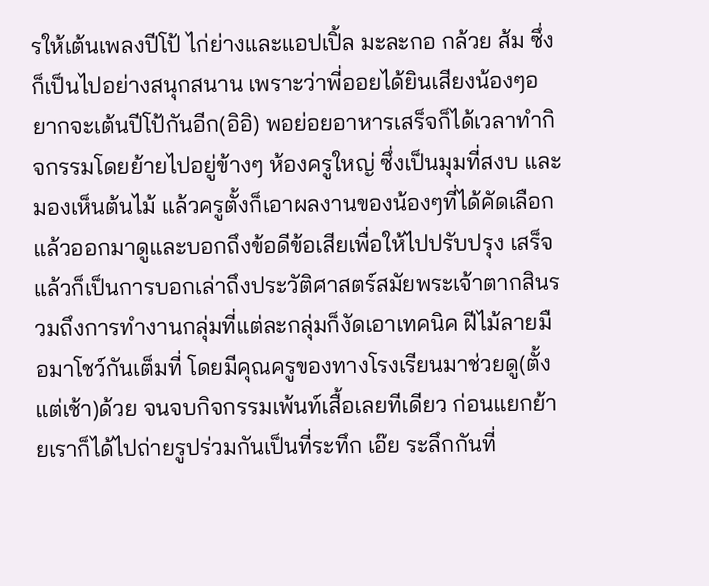รให้เต้นเพลงปีโป้ ไก่ย่างและแอปเปิ้ล มะละกอ กล้วย ส้ม ซึ่งก็เป็นไปอย่างสนุกสนาน เพราะว่าพี่ออยได้ยินเสียงน้องๆอยากจะเต้นปีโป้กันอีก(อิอิ) พอย่อยอาหารเสร็จก็ได้เวลาทำกิจกรรมโดยย้ายไปอยู่ข้างๆ ห้องครูใหญ่ ซึ่งเป็นมุมที่สงบ และมองเห็นต้นไม้ แล้วครูตั้งก็เอาผลงานของน้องๆที่ได้คัดเลือกแล้วออกมาดูและบอกถึงข้อดีข้อเสียเพื่อให้ไปปรับปรุง เสร็จแล้วก็เป็นการบอกเล่าถึงประวัติศาสตร์สมัยพระเจ้าตากสินรวมถึงการทำงานกลุ่มที่แต่ละกลุ่มก็งัดเอาเทคนิค ฝีไม้ลายมือมาโชว์กันเต็มที่ โดยมีคุณครูของทางโรงเรียนมาช่วยดู(ตั้งแต่เช้า)ด้วย จนจบกิจกรรมเพ้นท์เสื้อเลยทีเดียว ก่อนแยกย้ายเราก็ได้ไปถ่ายรูปร่วมกันเป็นที่ระทึก เอ๊ย ระลึกกันที่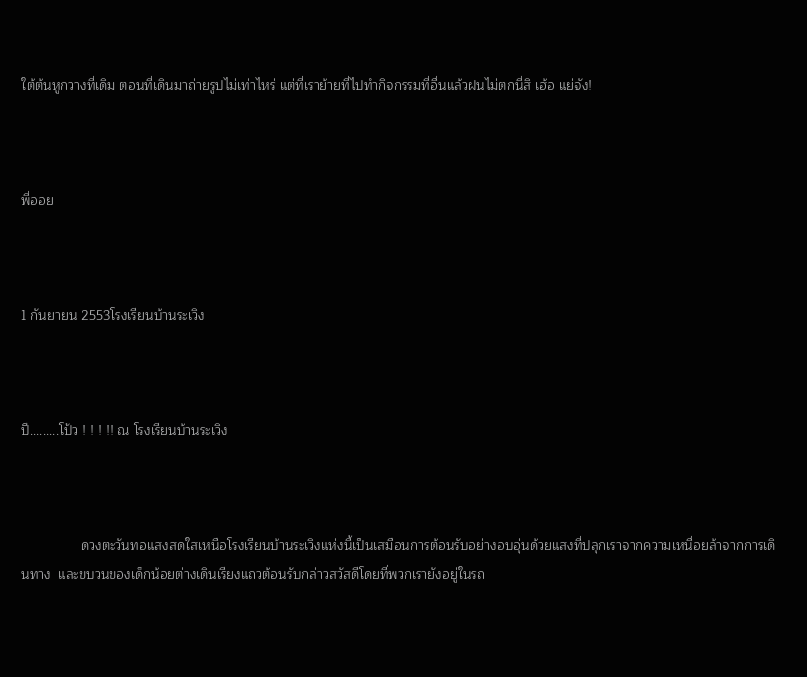ใต้ต้นหูกวางที่เดิม ตอนที่เดินมาถ่ายรูปไม่เท่าไหร่ แต่ที่เราย้ายที่ไปทำกิจกรรมที่อื่นแล้วฝนไม่ตกนี่สิ เฮ้อ แย่จัง!



พี่ออย



1 กันยายน 2553โรงเรียนบ้านระเวิง



ปี.........โป้ว ! ! ! !! ณ โรงเรียนบ้านระเวิง



                ดวงตะวันทอแสงสดใสเหนือโรงเรียนบ้านระเวิงแห่งนี้เป็นเสมือนการต้อนรับอย่างอบอุ่นด้วยแสงที่ปลุกเราจากความเหนื่อยล้าจากการเดินทาง  และขบวนของเด็กน้อยต่างเดินเรียงแถวต้อนรับกล่าวสวัสดีโดยที่พวกเรายังอยู่ในรถ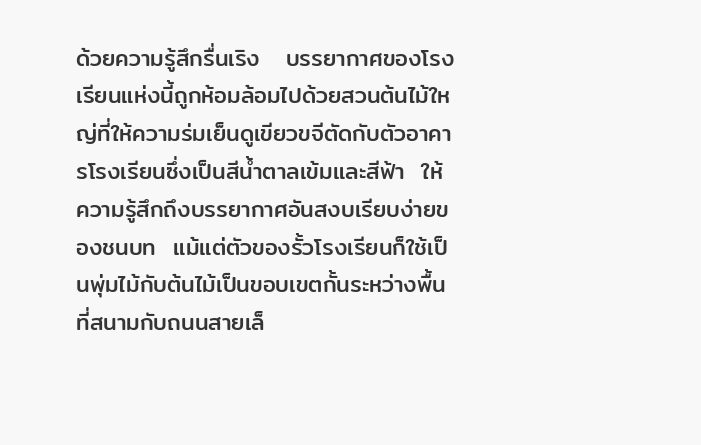ด้วยความรู้สึกรื่นเริง   บรรยากาศของโรงเรียนแห่งนี้ถูกห้อมล้อมไปด้วยสวนต้นไม้ใหญ่ที่ให้ความร่มเย็นดูเขียวขจีตัดกับตัวอาคารโรงเรียนซึ่งเป็นสีน้ำตาลเข้มและสีฟ้า  ให้ความรู้สึกถึงบรรยากาศอันสงบเรียบง่ายของชนบท  แม้แต่ตัวของรั้วโรงเรียนก็ใช้เป็นพุ่มไม้กับต้นไม้เป็นขอบเขตกั้นระหว่างพื้นที่สนามกับถนนสายเล็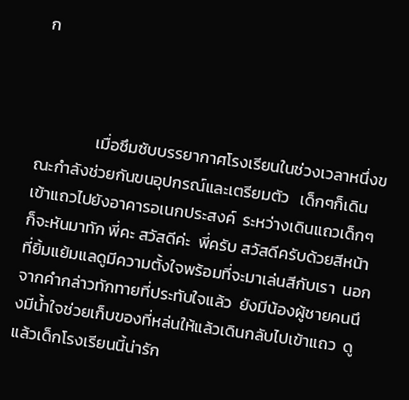ก



                เมื่อซึมซับบรรยากาศโรงเรียนในช่วงเวลาหนึ่งขณะกำลังช่วยกันขนอุปกรณ์และเตรียมตัว   เด็กๆก็เดินเข้าแถวไปยังอาคารอเนกประสงค์  ระหว่างเดินแถวเด็กๆก็จะหันมาทัก พี่คะ สวัสดีค่ะ  พี่ครับ สวัสดีครับด้วยสีหน้าที่ยิ้มแย้มแลดูมีความตั้งใจพร้อมที่จะมาเล่นสีกับเรา  นอกจากคำกล่าวทักทายที่ประทับใจแล้ว  ยังมีน้องผู้ชายคนนึงมีน้ำใจช่วยเก็บของที่หล่นให้แล้วเดินกลับไปเข้าแถว  ดูแล้วเด็กโรงเรียนนี้น่ารัก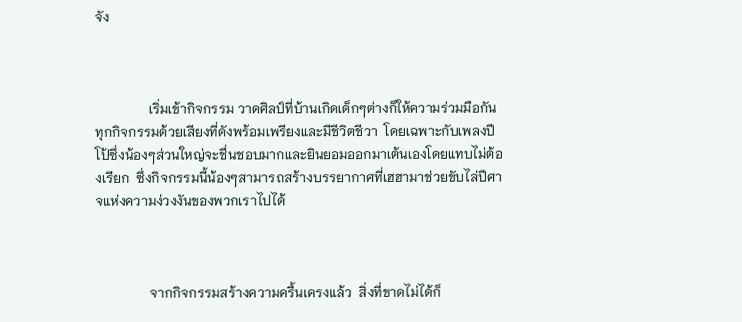จัง



                เริ่มเข้ากิจกรรม วาดศิลป์ที่บ้านเกิดเด็กๆต่างก็ให้ความร่วมมือกันทุกกิจกรรมด้วยเสียงที่ดังพร้อมเพรียงและมีชีวิตชีวา  โดยเฉพาะกับเพลงปีโป้ซึ่งน้องๆส่วนใหญ่จะชื่นชอบมากและยินยอมออกมาเต้นเองโดยแทบไม่ต้องเรียก  ซึ่งกิจกรรมนี้น้องๆสามารถสร้างบรรยากาศที่เฮฮามาช่วยขับไล่ปีศาจแห่งความง่วงงันของพวกเราไปได้



                จากกิจกรรมสร้างความครื้นเครงแล้ว  สิ่งที่ขาดไม่ได้ก็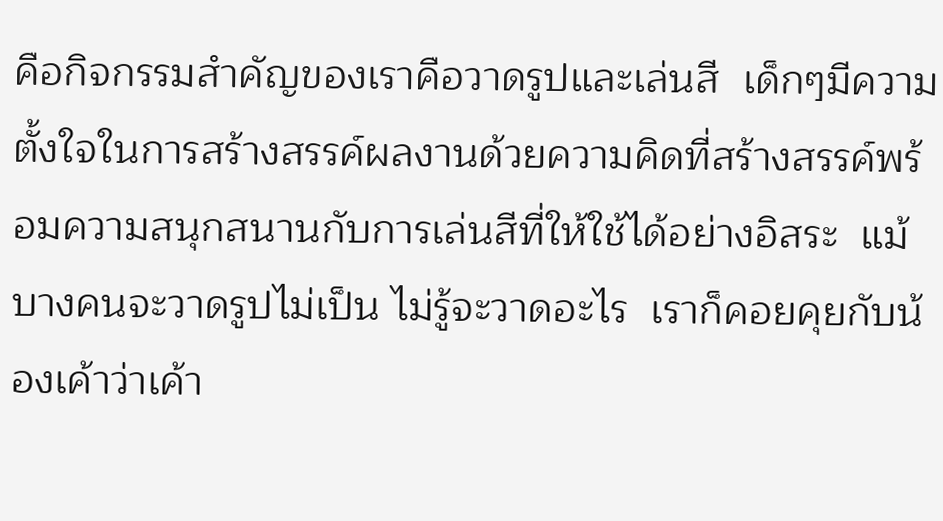คือกิจกรรมสำคัญของเราคือวาดรูปและเล่นสี  เด็กๆมีความตั้งใจในการสร้างสรรค์ผลงานด้วยความคิดที่สร้างสรรค์พร้อมความสนุกสนานกับการเล่นสีที่ให้ใช้ได้อย่างอิสระ  แม้บางคนจะวาดรูปไม่เป็น ไม่รู้จะวาดอะไร  เราก็คอยคุยกับน้องเค้าว่าเค้า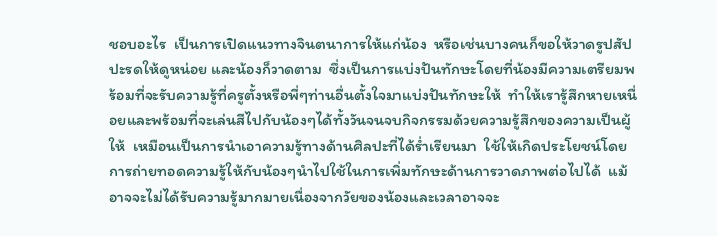ชอบอะไร  เป็นการเปิดแนวทางจินตนาการให้แก่น้อง  หรือเช่นบางคนก็ขอให้วาดรูปสัปปะรดให้ดูหน่อย และน้องก็วาดตาม  ซึ่งเป็นการแบ่งปันทักษะโดยที่น้องมีความเตรียมพร้อมที่จะรับความรู้ที่ครูตั้งหรือพี่ๆท่านอื่นตั้งใจมาแบ่งปันทักษะให้  ทำให้เรารู้สึกหายเหนื่อยและพร้อมที่จะเล่นสีไปกับน้องๆได้ทั้งวันจนจบกิจกรรมด้วยความรู้สึกของความเป็นผู้ให้  เหมือนเป็นการนำเอาความรู้ทางด้านศิลปะที่ได้ร่ำเรียนมา  ใช้ให้เกิดประโยชน์โดยการถ่ายทอดความรู้ให้กับน้องๆนำไปใช้ในการเพิ่มทักษะด้านการวาดภาพต่อไปได้  แม้อาจจะไม่ได้รับความรู้มากมายเนื่องจากวัยของน้องและเวลาอาจจะ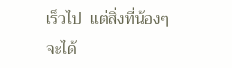เร็วไป  แต่สิ่งที่น้องๆจะได้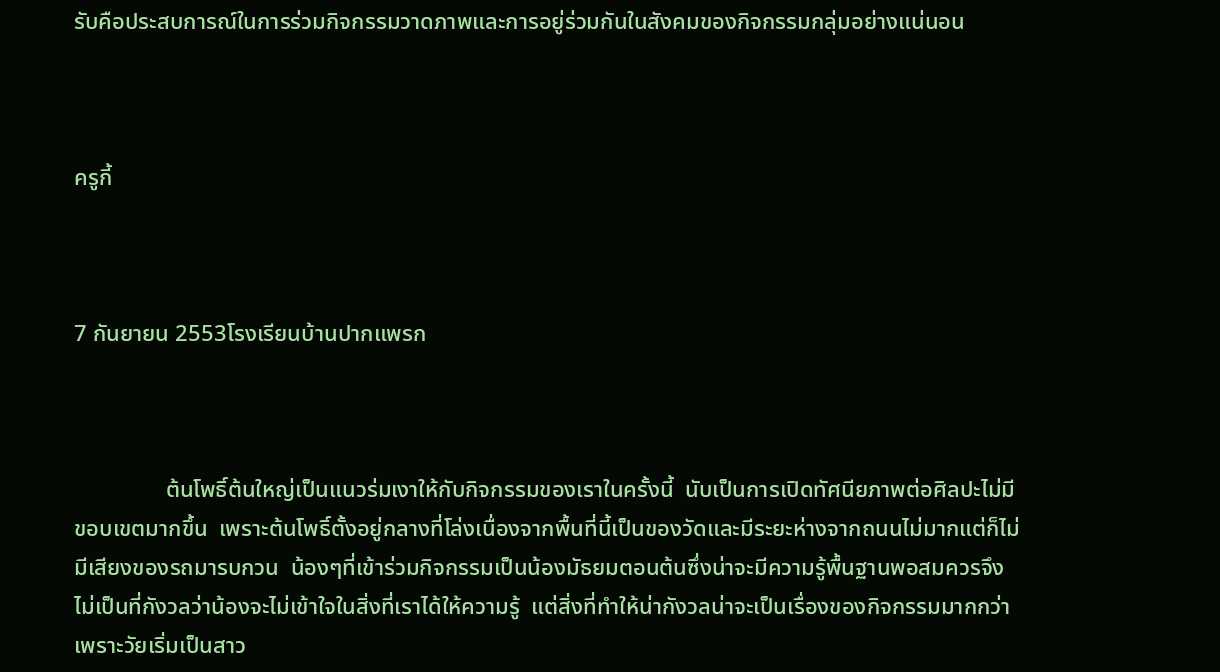รับคือประสบการณ์ในการร่วมกิจกรรมวาดภาพและการอยู่ร่วมกันในสังคมของกิจกรรมกลุ่มอย่างแน่นอน



ครูกี้



7 กันยายน 2553โรงเรียนบ้านปากแพรก



                ต้นโพธิ์ต้นใหญ่เป็นแนวร่มเงาให้กับกิจกรรมของเราในครั้งนี้  นับเป็นการเปิดทัศนียภาพต่อศิลปะไม่มีขอบเขตมากขึ้น  เพราะต้นโพธิ์ตั้งอยู่กลางที่โล่งเนื่องจากพื้นที่นี้เป็นของวัดและมีระยะห่างจากถนนไม่มากแต่ก็ไม่มีเสียงของรถมารบกวน  น้องๆที่เข้าร่วมกิจกรรมเป็นน้องมัธยมตอนต้นซึ่งน่าจะมีความรู้พื้นฐานพอสมควรจึงไม่เป็นที่กังวลว่าน้องจะไม่เข้าใจในสิ่งที่เราได้ให้ความรู้  แต่สิ่งที่ทำให้น่ากังวลน่าจะเป็นเรื่องของกิจกรรมมากกว่าเพราะวัยเริ่มเป็นสาว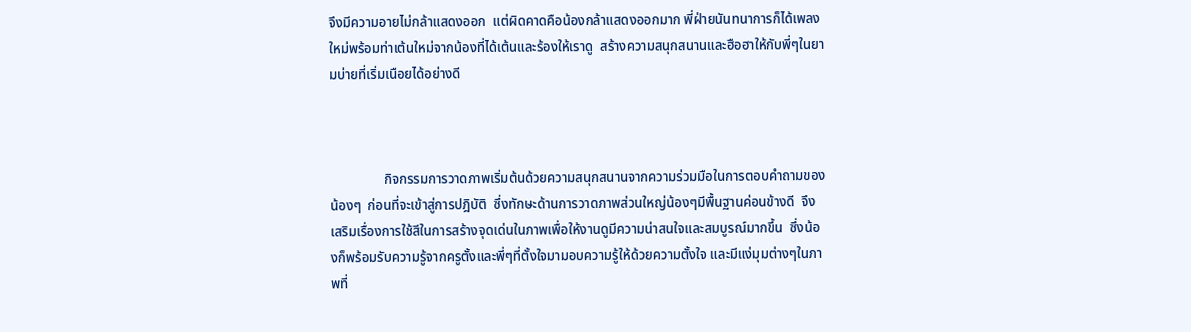จึงมีความอายไม่กล้าแสดงออก  แต่ผิดคาดคือน้องกล้าแสดงออกมาก พี่ฝ่ายนันทนาการก็ได้เพลงใหม่พร้อมท่าเต้นใหม่จากน้องที่ได้เต้นและร้องให้เราดู  สร้างความสนุกสนานและฮือฮาให้กับพี่ๆในยามบ่ายที่เริ่มเนือยได้อย่างดี



                กิจกรรมการวาดภาพเริ่มต้นด้วยความสนุกสนานจากความร่วมมือในการตอบคำถามของน้องๆ  ก่อนที่จะเข้าสู่การปฎิบัติ  ซึ่งทักษะด้านการวาดภาพส่วนใหญ่น้องๆมีพื้นฐานค่อนข้างดี  จึงเสริมเรื่องการใช้สีในการสร้างจุดเด่นในภาพเพื่อให้งานดูมีความน่าสนใจและสมบูรณ์มากขึ้น  ซึ่งน้องก็พร้อมรับความรู้จากครูตั้งและพี่ๆที่ตั้งใจมามอบความรู้ให้ด้วยความตั้งใจ และมีแง่มุมต่างๆในภาพที่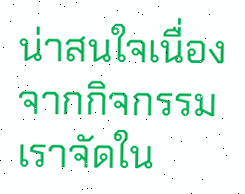น่าสนใจเนื่องจากกิจกรรมเราจัดใน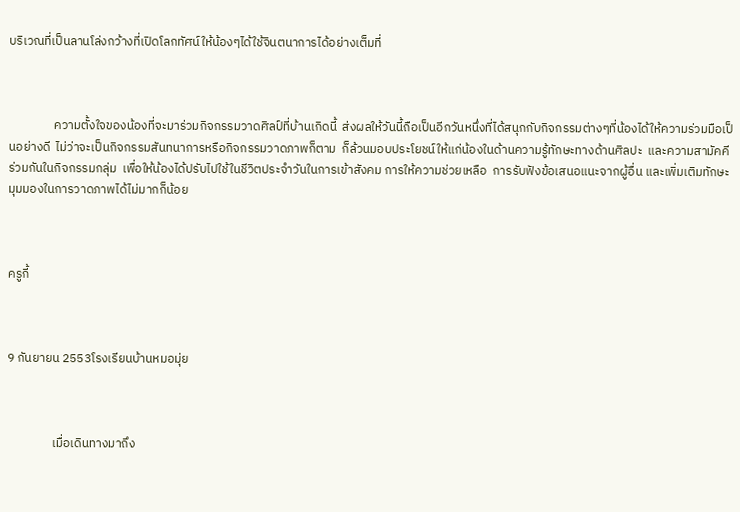บริเวณที่เป็นลานโล่งกว้างที่เปิดโลกทัศน์ให้น้องๆได้ใช้จินตนาการได้อย่างเต็มที่



                ความตั้งใจของน้องที่จะมาร่วมกิจกรรมวาดศิลป์ที่บ้านเกิดนี้  ส่งผลให้วันนี้ถือเป็นอีกวันหนึ่งที่ได้สนุกกับกิจกรรมต่างๆที่น้องได้ให้ความร่วมมือเป็นอย่างดี  ไม่ว่าจะเป็นกิจกรรมสันทนาการหรือกิจกรรมวาดภาพก็ตาม  ก็ล้วนมอบประโยชน์ให้แก่น้องในด้านความรู้ทักษะทางด้านศิลปะ  และความสามัคคีร่วมกันในกิจกรรมกลุ่ม  เพื่อให้น้องได้ปรับไปใช้ในชีวิตประจำวันในการเข้าสังคม การให้ความช่วยเหลือ  การรับฟังข้อเสนอแนะจากผู้อื่น และเพิ่มเติมทักษะมุมมองในการวาดภาพได้ไม่มากก็น้อย



ครูกี้



9 กันยายน 2553โรงเรียนบ้านหมอมุ่ย



                เมื่อเดินทางมาถึง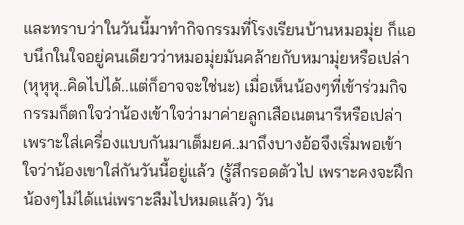และทราบว่าในวันนี้มาทำกิจกรรมที่โรงเรียนบ้านหมอมุ่ย ก็แอบนึกในใจอยู่คนเดียวว่าหมอมุ่ยมันคล้ายกับหมามุ่ยหรือเปล่า (หุหุหุ..คิดไปได้..แต่ก็อาจจะใช่นะ) เมื่อเห็นน้องๆที่เข้าร่วมกิจกรรมก็ตกใจว่าน้องเข้าใจว่ามาค่ายลูกเสือเนตนารีหรือเปล่า เพราะใส่เครื่องแบบกันมาเต็มยศ..มาถึงบางอ้อจึงเริ่มพอเข้าใจว่าน้องเขาใส่กันวันนี้อยู่แล้ว (รู้สึกรอดตัวไป เพราะคงจะฝึกน้องๆไม่ได้แน่เพราะลืมไปหมดแล้ว) วัน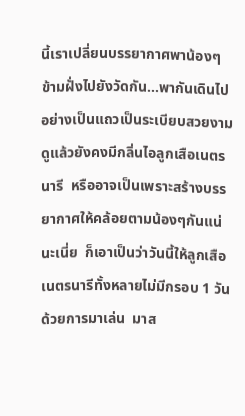นี้เราเปลี่ยนบรรยากาศพาน้องๆข้ามฝั่งไปยังวัดกัน...พากันเดินไปอย่างเป็นแถวเป็นระเบียบสวยงามดูแล้วยังคงมีกลิ่นไอลูกเสือเนตรนารี  หรืออาจเป็นเพราะสร้างบรรยากาศให้คล้อยตามน้องๆกันแน่นะเนี่ย  ก็เอาเป็นว่าวันนี้ให้ลูกเสือเนตรนารีทั้งหลายไม่มีกรอบ 1 วัน  ด้วยการมาเล่น  มาส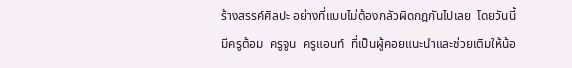ร้างสรรค์ศิลปะ อย่างที่แบบไม่ต้องกลัวผิดกฎกันไปเลย  โดยวันนี้มีครูต้อม  ครูจูน  ครูแอนท์  ที่เป็นผู้คอยแนะนำและช่วยเติมให้น้อ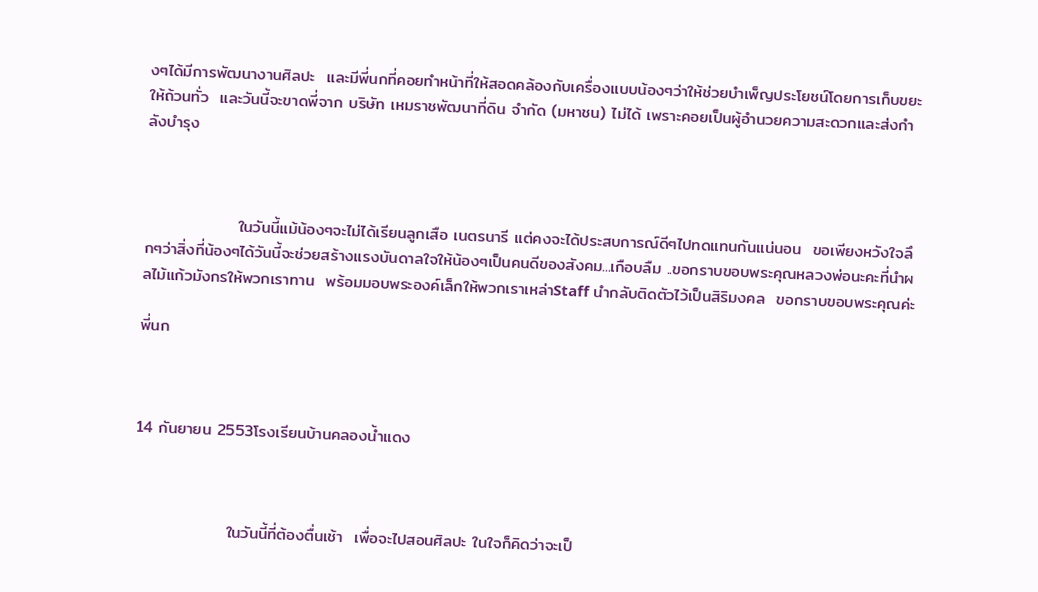งๆได้มีการพัฒนางานศิลปะ  และมีพี่นกที่คอยทำหน้าที่ให้สอดคล้องกับเครื่องแบบน้องๆว่าให้ช่วยบำเพ็ญประโยชน์โดยการเก็บขยะให้ถ้วนทั่ว  และวันนี้จะขาดพี่จาก บริษัท เหมราชพัฒนาที่ดิน จำกัด (มหาชน) ไม่ได้ เพราะคอยเป็นผู้อำนวยความสะดวกและส่งกำลังบำรุง



                ในวันนี้แม้น้องๆจะไม่ได้เรียนลูกเสือ เนตรนารี แต่คงจะได้ประสบการณ์ดีๆไปทดแทนกันแน่นอน  ขอเพียงหวังใจลึกๆว่าสิ่งที่น้องๆได้วันนี้จะช่วยสร้างแรงบันดาลใจให้น้องๆเป็นคนดีของสังคม...เกือบลืม ..ขอกราบขอบพระคุณหลวงพ่อนะคะที่นำผลไม้แก้วมังกรให้พวกเราทาน  พร้อมมอบพระองค์เล็กให้พวกเราเหล่าStaff นำกลับติดตัวไว้เป็นสิริมงคล  ขอกราบขอบพระคุณค่ะ

พี่นก



14 กันยายน 2553โรงเรียนบ้านคลองน้ำแดง



                ในวันนี้ที่ต้องตื่นเช้า  เพื่อจะไปสอนศิลปะ ในใจก็คิดว่าจะเป็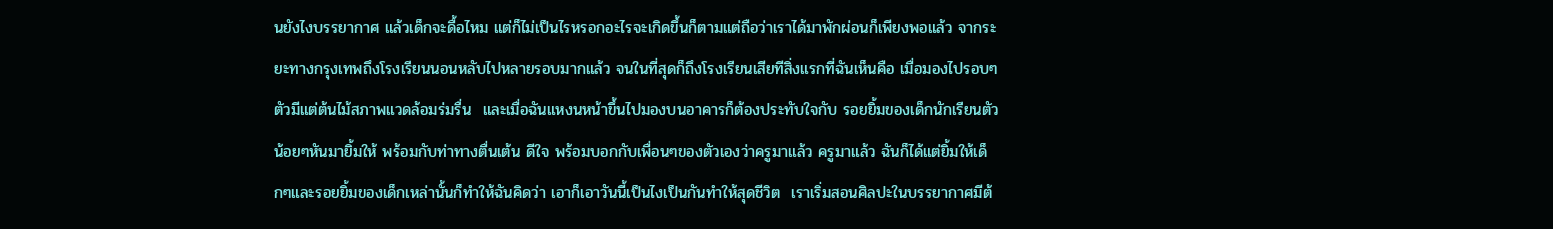นยังไงบรรยากาศ แล้วเด็กจะดื้อไหม แต่ก็ไม่เป็นไรหรอกอะไรจะเกิดขึ้นก็ตามแต่ถือว่าเราได้มาพักผ่อนก็เพียงพอแล้ว จากระยะทางกรุงเทพถึงโรงเรียนนอนหลับไปหลายรอบมากแล้ว จนในที่สุดก็ถึงโรงเรียนเสียทีสิ่งแรกที่ฉันเห็นคือ เมื่อมองไปรอบๆตัวมีแต่ต้นไม้สภาพแวดล้อมร่มรื่น  และเมื่อฉันแหงนหน้าขึ้นไปมองบนอาคารก็ต้องประทับใจกับ รอยยิ้มของเด็กนักเรียนตัวน้อยๆหันมายิ้มให้ พร้อมกับท่าทางตื่นเต้น ดีใจ พร้อมบอกกับเพื่อนๆของตัวเองว่าครูมาแล้ว ครูมาแล้ว ฉันก็ได้แต่ยิ้มให้เด็กๆและรอยยิ้มของเด็กเหล่านั้นก็ทำให้ฉันคิดว่า เอาก็เอาวันนี้เป็นไงเป็นกันทำให้สุดชีวิต  เราเริ่มสอนศิลปะในบรรยากาศมีต้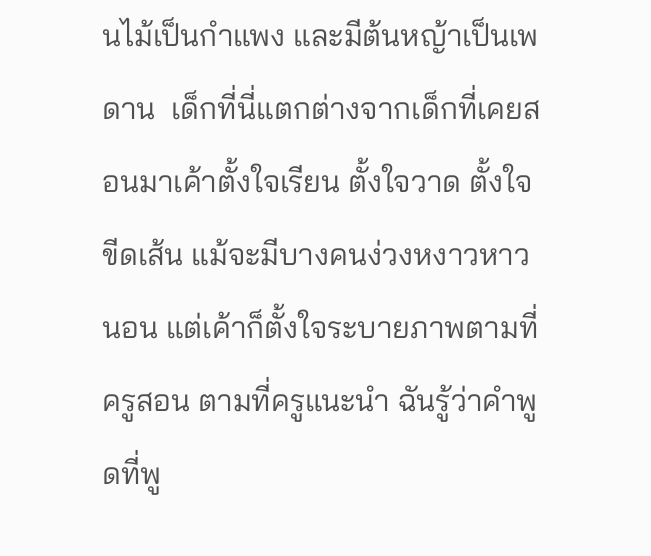นไม้เป็นกำแพง และมีต้นหญ้าเป็นเพดาน  เด็กที่นี่แตกต่างจากเด็กที่เคยสอนมาเค้าตั้งใจเรียน ตั้งใจวาด ตั้งใจขีดเส้น แม้จะมีบางคนง่วงหงาวหาวนอน แต่เค้าก็ตั้งใจระบายภาพตามที่ครูสอน ตามที่ครูแนะนำ ฉันรู้ว่าคำพูดที่พู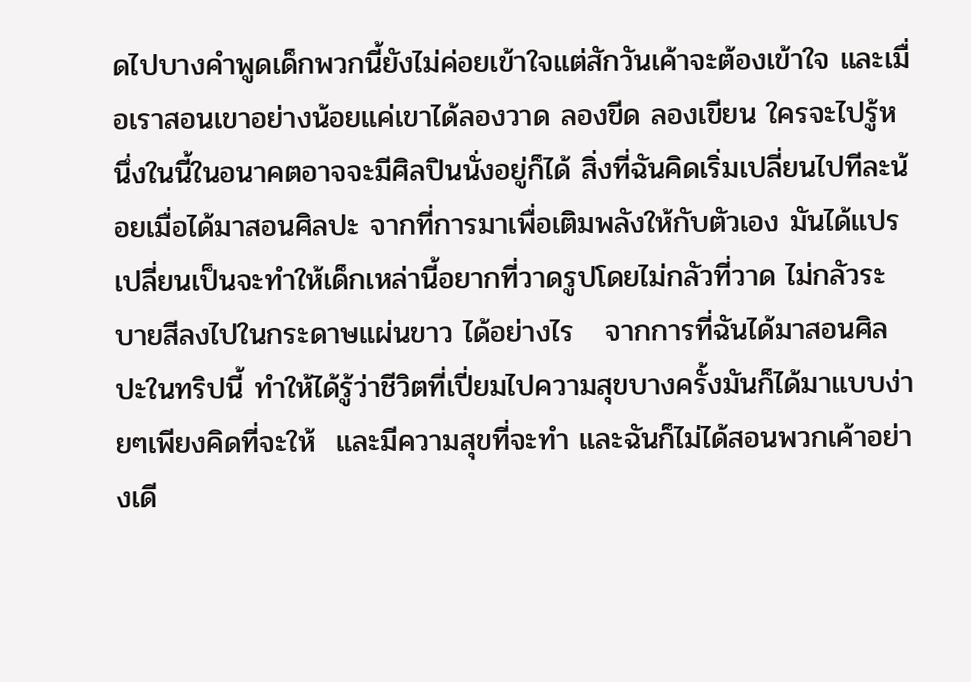ดไปบางคำพูดเด็กพวกนี้ยังไม่ค่อยเข้าใจแต่สักวันเค้าจะต้องเข้าใจ และเมื่อเราสอนเขาอย่างน้อยแค่เขาได้ลองวาด ลองขีด ลองเขียน ใครจะไปรู้หนึ่งในนี้ในอนาคตอาจจะมีศิลปินนั่งอยู่ก็ได้ สิ่งที่ฉันคิดเริ่มเปลี่ยนไปทีละน้อยเมื่อได้มาสอนศิลปะ จากที่การมาเพื่อเติมพลังให้กับตัวเอง มันได้แปรเปลี่ยนเป็นจะทำให้เด็กเหล่านี้อยากที่วาดรูปโดยไม่กลัวที่วาด ไม่กลัวระบายสีลงไปในกระดาษแผ่นขาว ได้อย่างไร   จากการที่ฉันได้มาสอนศิลปะในทริปนี้ ทำให้ได้รู้ว่าชีวิตที่เปี่ยมไปความสุขบางครั้งมันก็ได้มาแบบง่ายๆเพียงคิดที่จะให้  และมีความสุขที่จะทำ และฉันก็ไม่ได้สอนพวกเค้าอย่างเดี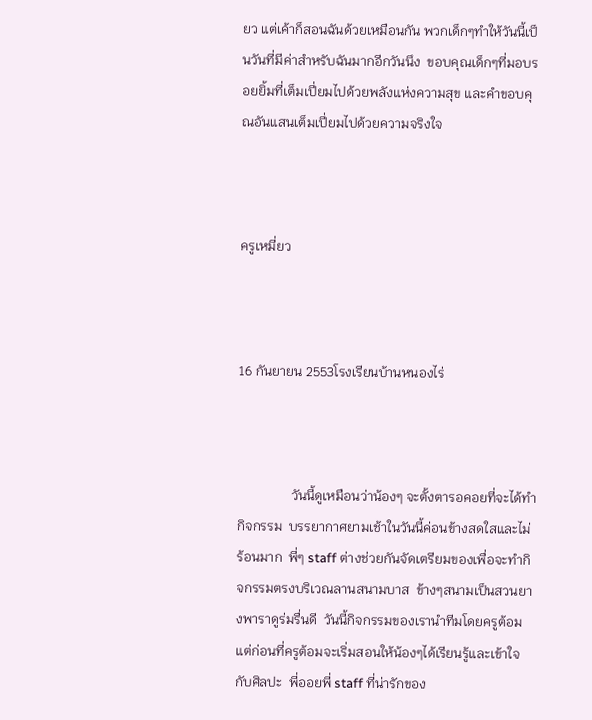ยว แต่เค้าก็สอนฉันด้วยเหมือนกัน พวกเด็กๆทำให้วันนี้เป็นวันที่มีค่าสำหรับฉันมากอีกวันนึง  ขอบคุณเด็กๆที่มอบรอยยิ้มที่เต็มเปี่ยมไปด้วยพลังแห่งความสุข และคำขอบคุณอันแสนเต็มเปี่ยมไปด้วยความจริงใจ



ครูเหมี่ยว



16 กันยายน 2553โรงเรียนบ้านหนองไร่



                วันนี้ดูเหมือนว่าน้องๆ จะตั้งตารอคอยที่จะได้ทำกิจกรรม  บรรยากาศยามเช้าในวันนี้ค่อนข้างสดใสและไม่ร้อนมาก  พี่ๆ staff ต่างช่วยกันจัดเตรียมของเพื่อจะทำกิจกรรมตรงบริเวณลานสนามบาส  ข้างๆสนามเป็นสวนยางพาราดูร่มรื่นดี  วันนี้กิจกรรมของเรานำทีมโดยครูต้อม แต่ก่อนที่ครูต้อมจะเริ่มสอนให้น้องๆได้เรียนรู้และเข้าใจกับศิลปะ  พี่ออยพี่ staff ที่น่ารักของ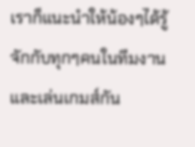เราก็แนะนำให้น้องๆได้รู้จักกับทุกๆคนในทีมงาน และเล่นเกมส์กัน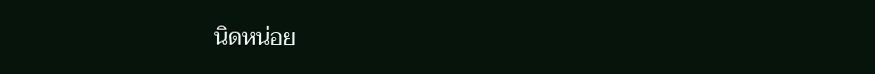นิดหน่อย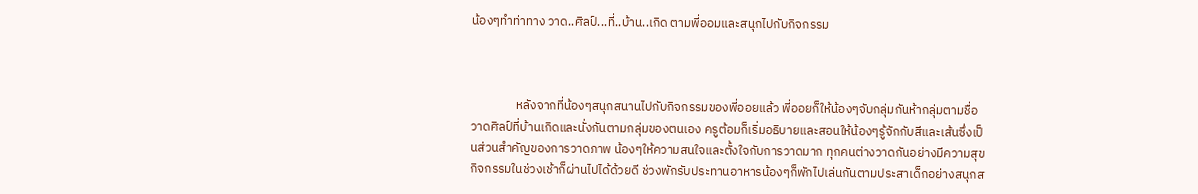น้องๆทำท่าทาง วาด..ศิลป์...ที่..บ้าน..เกิด ตามพี่ออมและสนุกไปกับกิจกรรม



                หลังจากที่น้องๆสนุกสนานไปกับกิจกรรมของพี่ออยแล้ว พี่ออยก็ให้น้องๆจับกลุ่มกันห้ากลุ่มตามชื่อ วาดศิลป์ที่บ้านเกิดและนั่งกันตามกลุ่มของตนเอง ครูต้อมก็เริ่มอธิบายและสอนให้น้องๆรู้จักกับสีและเส้นซึ่งเป็นส่วนสำคัญของการวาดภาพ น้องๆให้ความสนใจและตั้งใจกับการวาดมาก ทุกคนต่างวาดกันอย่างมีความสุข   กิจกรรมในช่วงเช้าก็ผ่านไปได้ด้วยดี ช่วงพักรับประทานอาหารน้องๆก็พักไปเล่นกันตามประสาเด็กอย่างสนุกส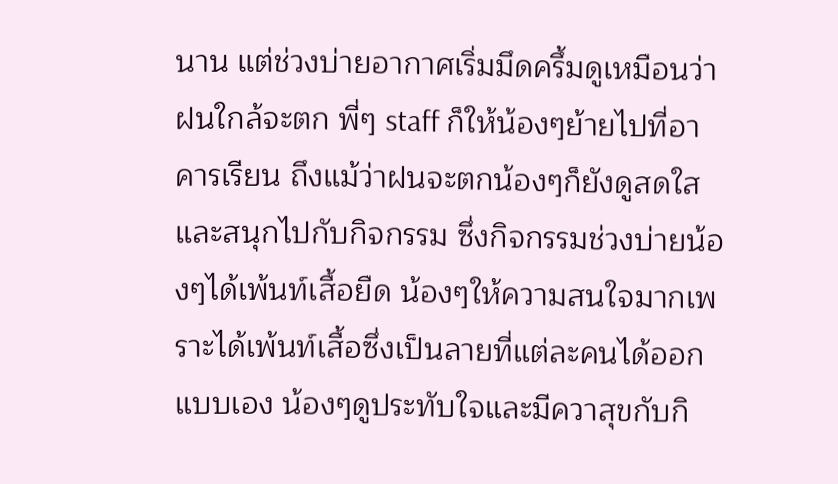นาน แต่ช่วงบ่ายอากาศเริ่มมึดครึ้มดูเหมือนว่าฝนใกล้จะตก พี่ๆ staff ก็ให้น้องๆย้ายไปที่อาคารเรียน ถึงแม้ว่าฝนจะตกน้องๆก็ยังดูสดใสและสนุกไปกับกิจกรรม ซึ่งกิจกรรมช่วงบ่ายน้องๆได้เพ้นท์เสื้อยืด น้องๆให้ความสนใจมากเพราะได้เพ้นท์เสื้อซึ่งเป็นลายที่แต่ละคนได้ออกแบบเอง น้องๆดูประทับใจและมีควาสุขกับกิ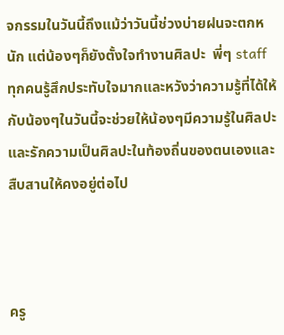จกรรมในวันนี้ถึงแม้ว่าวันนี้ช่วงบ่ายฝนจะตกหนัก แต่น้องๆก็ยังตั้งใจทำงานศิลปะ  พี่ๆ staff ทุกคนรู้สึกประทับใจมากและหวังว่าความรู้ที่ได้ให้กับน้องๆในวันนี้จะช่วยให้น้องๆมีความรู้ในศิลปะและรักความเป็นศิลปะในท้องถิ่นของตนเองและสืบสานให้คงอยู่ต่อไป



ครู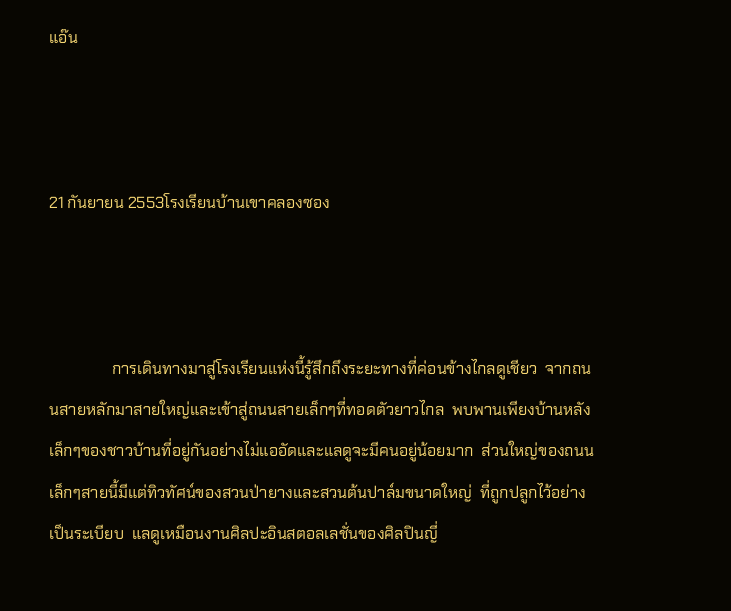แอ๊น



21 กันยายน 2553โรงเรียนบ้านเขาคลองซอง



                การเดินทางมาสู่โรงเรียนแห่งนี้รู้สึกถึงระยะทางที่ค่อนข้างไกลดูเชียว  จากถนนสายหลักมาสายใหญ่และเข้าสู่ถนนสายเล็กๆที่ทอดตัวยาวไกล  พบพานเพียงบ้านหลังเล็กๆของชาวบ้านที่อยู่กันอย่างไม่แออัดและแลดูจะมีคนอยู่น้อยมาก  ส่วนใหญ่ของถนนเล็กๆสายนี้มีแต่ทิวทัศน์ของสวนป่ายางและสวนต้นปาล์มขนาดใหญ่  ที่ถูกปลูกไว้อย่างเป็นระเบียบ  แลดูเหมือนงานศิลปะอินสตอลเลชั่นของศิลปินญี่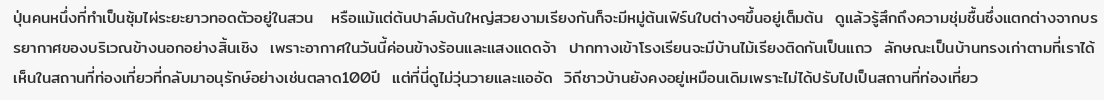ปุ่นคนหนึ่งที่ทำเป็นซุ้มไผ่ระยะยาวทอดตัวอยู่ในสวน   หรือแม้แต่ต้นปาล์มต้นใหญ่สวยงามเรียงกันก็จะมีหมู่ต้นเฟิร์นใบต่างๆขึ้นอยู่เต็มต้น  ดูแล้วรู้สึกถึงความชุ่มชื้นซึ่งแตกต่างจากบรรยากาศของบริเวณข้างนอกอย่างสิ้นเชิง  เพราะอากาศในวันนี้ค่อนข้างร้อนและแสงแดดจ้า  ปากทางเข้าโรงเรียนจะมีบ้านไม้เรียงติดกันเป็นแถว  ลักษณะเป็นบ้านทรงเก่าตามที่เราได้เห็นในสถานที่ท่องเที่ยวที่กลับมาอนุรักษ์อย่างเช่นตลาด100ปี  แต่ที่นี่ดูไม่วุ่นวายและแออัด  วิถีชาวบ้านยังคงอยู่เหมือนเดิมเพราะไม่ได้ปรับไปเป็นสถานที่ท่องเที่ยว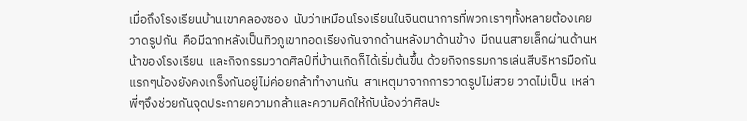เมื่อถึงโรงเรียนบ้านเขาคลองซอง  นับว่าเหมือนโรงเรียนในจินตนาการที่พวกเราๆทั้งหลายต้องเคยวาดรูปกัน  คือมีฉากหลังเป็นทิวภูเขาทอดเรียงกันจากด้านหลังมาด้านข้าง  มีถนนสายเล็กผ่านด้านหน้าของโรงเรียน  และกิจกรรมวาดศิลป์ที่บ้านเกิดก็ได้เริ่มต้นขึ้น ด้วยกิจกรรมการเล่นสีบริหารมือกัน แรกๆน้องยังคงเกร็งกันอยู่ไม่ค่อยกล้าทำงานกัน  สาเหตุมาจากการวาดรูปไม่สวย วาดไม่เป็น  เหล่าพี่ๆจึงช่วยกันจุดประกายความกล้าและความคิดให้กับน้องว่าศิลปะ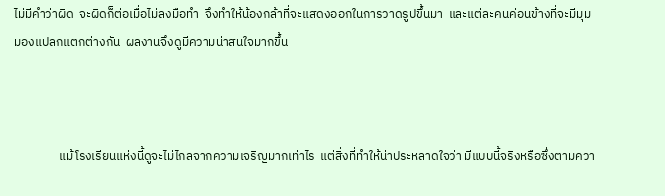ไม่มีคำว่าผิด  จะผิดก็ต่อเมื่อไม่ลงมือทำ  จึงทำให้น้องกล้าที่จะแสดงออกในการวาดรูปขึ้นมา  และแต่ละคนค่อนข้างที่จะมีมุมมองแปลกแตกต่างกัน  ผลงานจึงดูมีความน่าสนใจมากขึ้น



                แม้โรงเรียนแห่งนี้ดูจะไม่ไกลจากความเจริญมากเท่าไร  แต่สิ่งที่ทำให้น่าประหลาดใจว่า มีแบบนี้จริงหรือซึ่งตามควา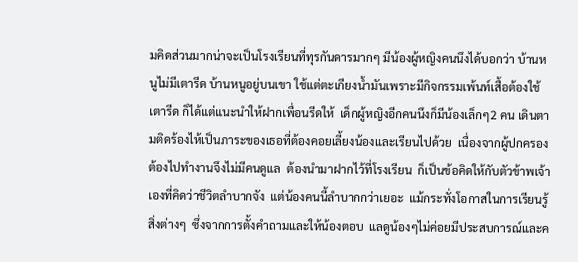มคิดส่วนมากน่าจะเป็นโรงเรียนที่ทุรกันดารมากๆ มีน้องผู้หญิงคนนึงได้บอกว่า บ้านหนูไม่มีเตารีด บ้านหนูอยู่บนเขา ใช้แต่ตะเกียงน้ำมันเพราะมีกิจกรรมเพ้นท์เสื้อต้องใช้เตารีด ก็ได้แต่แนะนำให้ฝากเพื่อนรีดให้  เด็กผู้หญิงอีกคนนึงก็มีน้องเล็กๆ2 คน เดินตามติดร้องไห้เป็นภาระของเธอที่ต้องคอยเลี้ยงน้องและเรียนไปด้วย  เนื่องจากผู้ปกครองต้องไปทำงานจึงไม่มีคนดูแล  ต้องนำมาฝากไว้ที่โรงเรียน  ก็เป็นข้อคิดให้กับตัวข้าพเจ้าเองที่คิดว่าชีวิตลำบากจัง  แต่น้องคนนี้ลำบากกว่าเยอะ  แม้กระทั่งโอกาสในการเรียนรู้สิ่งต่างๆ  ซึ่งจากการตั้งคำถามและให้น้องตอบ  แลดูน้องๆไม่ค่อยมีประสบการณ์และค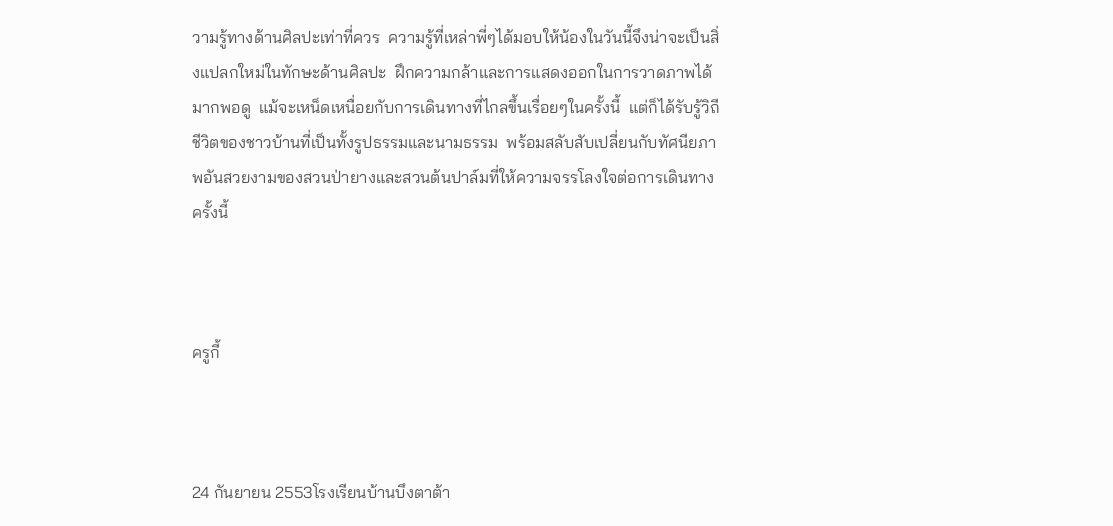วามรู้ทางด้านศิลปะเท่าที่ควร  ความรู้ที่เหล่าพี่ๆได้มอบให้น้องในวันนี้จึงน่าจะเป็นสิ่งแปลกใหม่ในทักษะด้านศิลปะ  ฝึกความกล้าและการแสดงออกในการวาดภาพได้มากพอดู  แม้จะเหน็ดเหนื่อยกับการเดินทางที่ไกลขึ้นเรื่อยๆในครั้งนี้  แต่ก็ได้รับรู้วิถีชีวิตของชาวบ้านที่เป็นทั้งรูปธรรมและนามธรรม  พร้อมสลับสับเปลี่ยนกับทัศนียภาพอันสวยงามของสวนป่ายางและสวนต้นปาล์มที่ให้ความจรรโลงใจต่อการเดินทางครั้งนี้



ครูกี้



24 กันยายน 2553โรงเรียนบ้านบึงตาต้า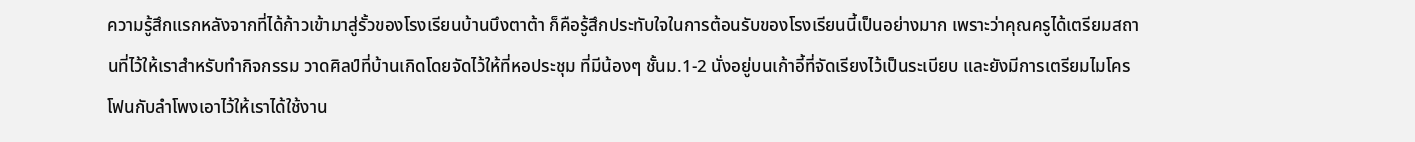ความรู้สึกแรกหลังจากที่ได้ก้าวเข้ามาสู่รั้วของโรงเรียนบ้านบึงตาต้า ก็คือรู้สึกประทับใจในการต้อนรับของโรงเรียนนี้เป็นอย่างมาก เพราะว่าคุณครูได้เตรียมสถานที่ไว้ให้เราสำหรับทำกิจกรรม วาดศิลป์ที่บ้านเกิดโดยจัดไว้ให้ที่หอประชุม ที่มีน้องๆ ชั้นม.1-2 นั่งอยู่บนเก้าอี้ที่จัดเรียงไว้เป็นระเบียบ และยังมีการเตรียมไมโครโฟนกับลำโพงเอาไว้ให้เราได้ใช้งาน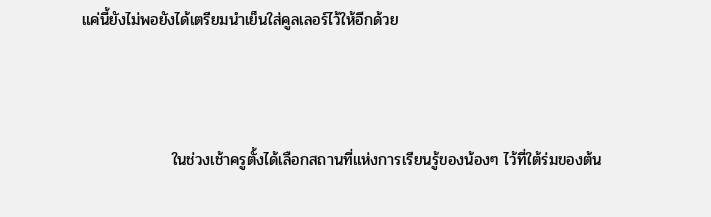แค่นี้ยังไม่พอยังได้เตรียมนำเย็นใส่คูลเลอร์ไว้ให้อีกด้วย



                ในช่วงเช้าครูตั้งได้เลือกสถานที่แห่งการเรียนรู้ของน้องๆ ไว้ที่ใต้ร่มของต้น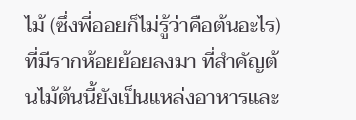ไม้ (ซึ่งพี่ออยก็ไม่รู้ว่าคือต้นอะไร) ที่มีรากห้อยย้อยลงมา ที่สำคัญต้นไม้ต้นนี้ยังเป็นแหล่งอาหารและ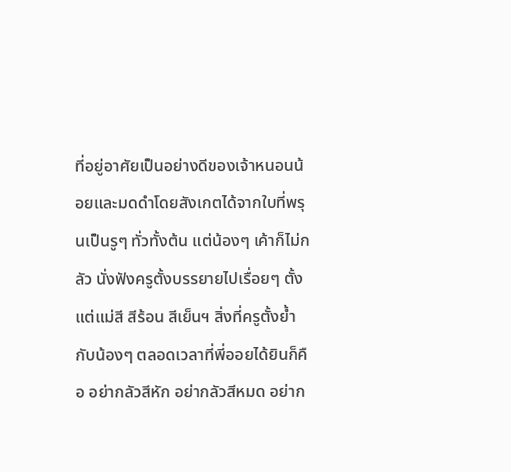ที่อยู่อาศัยเป็นอย่างดีของเจ้าหนอนน้อยและมดดำโดยสังเกตได้จากใบที่พรุนเป็นรูๆ ทั่วทั้งต้น แต่น้องๆ เค้าก็ไม่กลัว นั่งฟังครูตั้งบรรยายไปเรื่อยๆ ตั้งแต่แม่สี สีร้อน สีเย็นฯ สิ่งที่ครูตั้งย้ำกับน้องๆ ตลอดเวลาที่พี่ออยได้ยินก็คือ อย่ากลัวสีหัก อย่ากลัวสีหมด อย่าก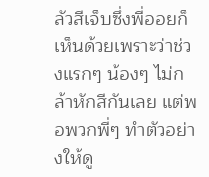ลัวสีเจ็บซึ่งพี่ออยก็เห็นด้วยเพราะว่าช่วงแรกๆ น้องๆ ไม่กล้าหักสีกันเลย แต่พอพวกพี่ๆ ทำตัวอย่างให้ดู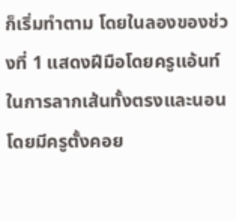ก็เริ่มทำตาม โดยในลองของช่วงที่ 1 แสดงฝีมือโดยครูแอ้นท์ในการลากเส้นทั้งตรงและนอน โดยมีครูตั้งคอย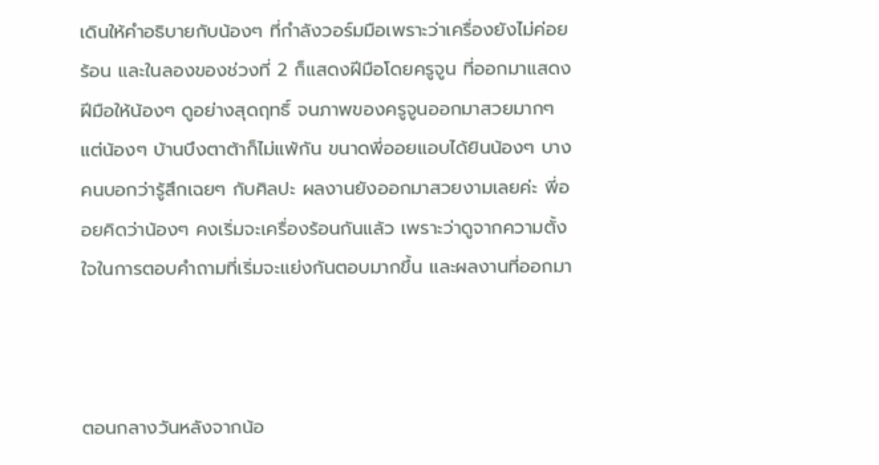เดินให้คำอธิบายกับน้องๆ ที่กำลังวอร์มมือเพราะว่าเครื่องยังไม่ค่อยร้อน และในลองของช่วงที่ 2 ก็แสดงฝีมือโดยครูจูน ที่ออกมาแสดงฝีมือให้น้องๆ ดูอย่างสุดฤทธิ์ จนภาพของครูจูนออกมาสวยมากๆ แต่น้องๆ บ้านบึงตาต้าก็ไม่แพ้กัน ขนาดพี่ออยแอบได้ยินน้องๆ บางคนบอกว่ารู้สึกเฉยๆ กับศิลปะ ผลงานยังออกมาสวยงามเลยค่ะ พี่ออยคิดว่าน้องๆ คงเริ่มจะเครื่องร้อนกันแล้ว เพราะว่าดูจากความตั้งใจในการตอบคำถามที่เริ่มจะแย่งกันตอบมากขึ้น และผลงานที่ออกมา



ตอนกลางวันหลังจากน้อ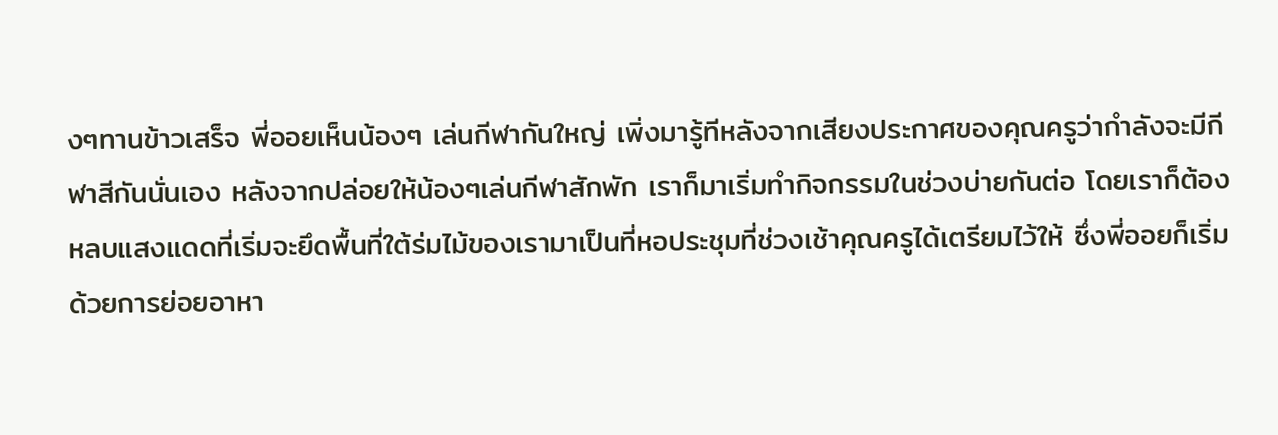งๆทานข้าวเสร็จ พี่ออยเห็นน้องๆ เล่นกีฬากันใหญ่ เพิ่งมารู้ทีหลังจากเสียงประกาศของคุณครูว่ากำลังจะมีกีฬาสีกันนั่นเอง หลังจากปล่อยให้น้องๆเล่นกีฬาสักพัก เราก็มาเริ่มทำกิจกรรมในช่วงบ่ายกันต่อ โดยเราก็ต้องหลบแสงแดดที่เริ่มจะยึดพื้นที่ใต้ร่มไม้ของเรามาเป็นที่หอประชุมที่ช่วงเช้าคุณครูได้เตรียมไว้ให้ ซึ่งพี่ออยก็เริ่มด้วยการย่อยอาหา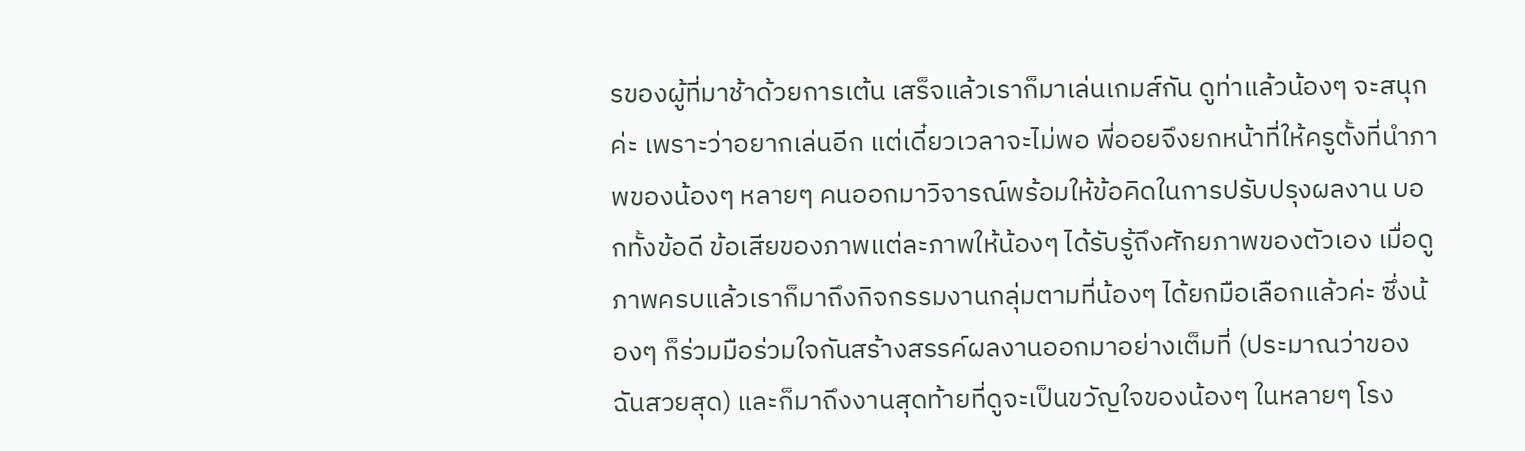รของผู้ที่มาช้าด้วยการเต้น เสร็จแล้วเราก็มาเล่นเกมส์กัน ดูท่าแล้วน้องๆ จะสนุกค่ะ เพราะว่าอยากเล่นอีก แต่เดี๋ยวเวลาจะไม่พอ พี่ออยจึงยกหน้าที่ให้ครูตั้งที่นำภาพของน้องๆ หลายๆ คนออกมาวิจารณ์พร้อมให้ข้อคิดในการปรับปรุงผลงาน บอกทั้งข้อดี ข้อเสียของภาพแต่ละภาพให้น้องๆ ได้รับรู้ถึงศักยภาพของตัวเอง เมื่อดูภาพครบแล้วเราก็มาถึงกิจกรรมงานกลุ่มตามที่น้องๆ ได้ยกมือเลือกแล้วค่ะ ซึ่งน้องๆ ก็ร่วมมือร่วมใจกันสร้างสรรค์ผลงานออกมาอย่างเต็มที่ (ประมาณว่าของฉันสวยสุด) และก็มาถึงงานสุดท้ายที่ดูจะเป็นขวัญใจของน้องๆ ในหลายๆ โรง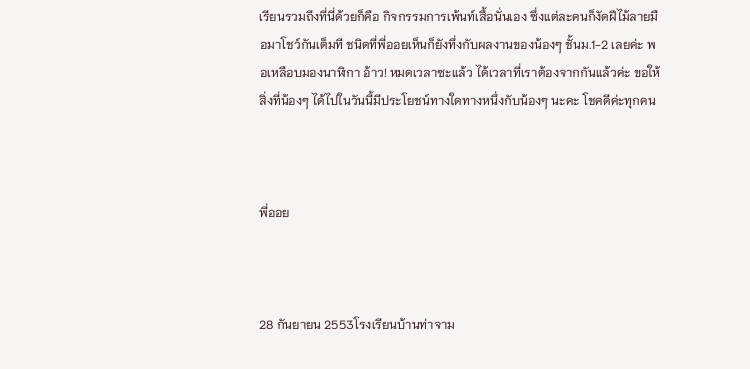เรียนรวมถึงที่นี่ด้วยก็คือ กิจกรรมการเพ้นท์เสื้อนั่นเอง ซึ่งแต่ละคนก็งัดฝีไม้ลายมือมาโชว์กันเต็มที ชนิดที่พี่ออยเห็นก็ยังทึ่งกับผลงานของน้องๆ ชั้นม.1-2 เลยค่ะ พอเหลือบมองนาฬิกา อ้าว! หมดเวลาซะแล้ว ได้เวลาที่เราต้องจากกันแล้วค่ะ ขอให้สิ่งที่น้องๆ ได้ไปในวันนี้มีประโยชน์ทางใดทางหนึ่งกับน้องๆ นะคะ โชคดีค่ะทุกคน



พี่ออย



28 กันยายน 2553โรงเรียนบ้านท่าจาม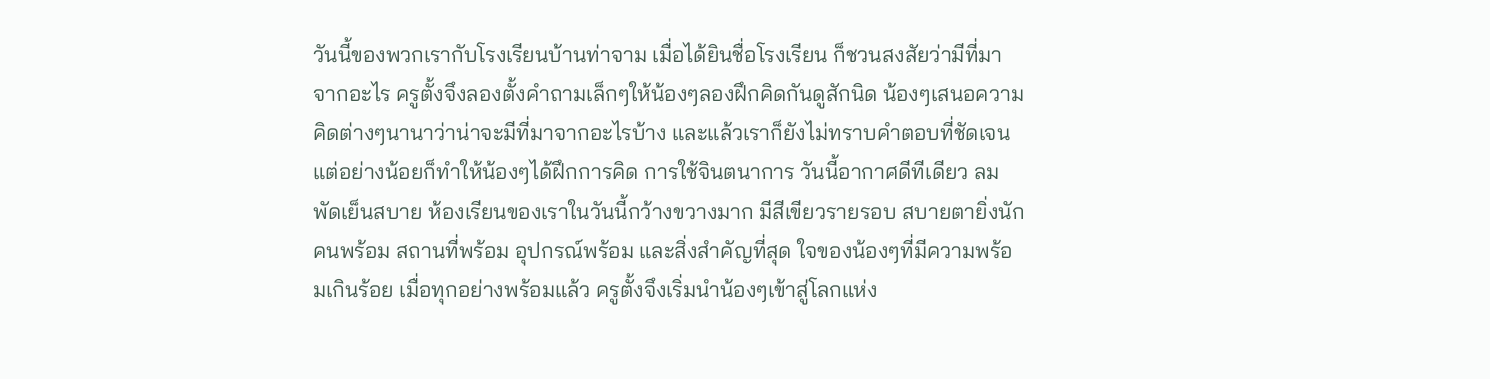วันนี้ของพวกเรากับโรงเรียนบ้านท่าจาม เมื่อได้ยินชื่อโรงเรียน ก็ชวนสงสัยว่ามีที่มาจากอะไร ครูตั้งจึงลองตั้งคำถามเล็กๆให้น้องๆลองฝึกคิดกันดูสักนิด น้องๆเสนอความคิดต่างๆนานาว่าน่าจะมีที่มาจากอะไรบ้าง และแล้วเราก็ยังไม่ทราบคำตอบที่ชัดเจน แต่อย่างน้อยก็ทำให้น้องๆได้ฝึกการคิด การใช้จินตนาการ วันนี้อากาศดีทีเดียว ลมพัดเย็นสบาย ห้องเรียนของเราในวันนี้กว้างขวางมาก มีสีเขียวรายรอบ สบายตายิ่งนัก คนพร้อม สถานที่พร้อม อุปกรณ์พร้อม และสิ่งสำคัญที่สุด ใจของน้องๆที่มีความพร้อมเกินร้อย เมื่อทุกอย่างพร้อมแล้ว ครูตั้งจึงเริ่มนำน้องๆเข้าสู่โลกแห่ง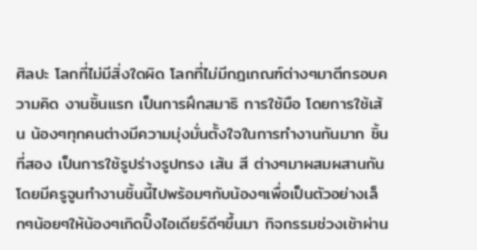ศิลปะ โลกที่ไม่มีสิ่งใดผิด โลกที่ไม่มีกฎเกณฑ์ต่างๆมาตีกรอบความคิด งานชิ้นแรก เป็นการฝึกสมาธิ การใช้มือ โดยการใช้เส้น น้องๆทุกคนต่างมีความมุ่งมั่นตั้งใจในการทำงานกันมาก ชิ้นที่สอง เป็นการใช้รูปร่างรูปทรง เส้น สี ต่างๆมาผสมผสานกัน โดยมีครูจูนทำงานชิ้นนี้ไปพร้อมๆกับน้องๆเพื่อเป็นตัวอย่างเล็กๆน้อยๆให้น้องๆเกิดปิ๊งไอเดียร์ดีๆขึ้นมา กิจกรรมช่วงเช้าผ่าน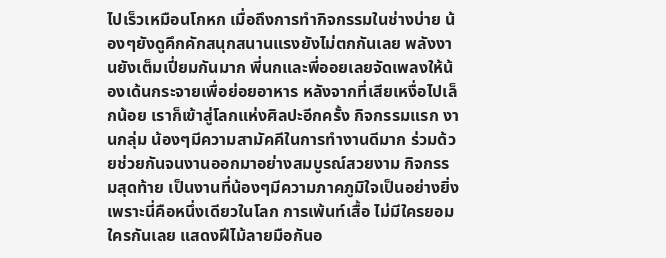ไปเร็วเหมือนโกหก เมื่อถึงการทำกิจกรรมในช่างบ่าย น้องๆยังดูคึกคักสนุกสนานแรงยังไม่ตกกันเลย พลังงานยังเต็มเปี่ยมกันมาก พี่นกและพี่ออยเลยจัดเพลงให้น้องเด้นกระจายเพื่อย่อยอาหาร หลังจากที่เสียเหงื่อไปเล็กน้อย เราก็เข้าสู่โลกแห่งศิลปะอีกครั้ง กิจกรรมแรก งานกลุ่ม น้องๆมีความสามัคคีในการทำงานดีมาก ร่วมด้วยช่วยกันจนงานออกมาอย่างสมบูรณ์สวยงาม กิจกรรมสุดท้าย เป็นงานที่น้องๆมีความภาคภูมิใจเป็นอย่างยิ่ง เพราะนี่คือหนึ่งเดียวในโลก การเพ้นท์เสื้อ ไม่มีใครยอมใครกันเลย แสดงฝีไม้ลายมือกันอ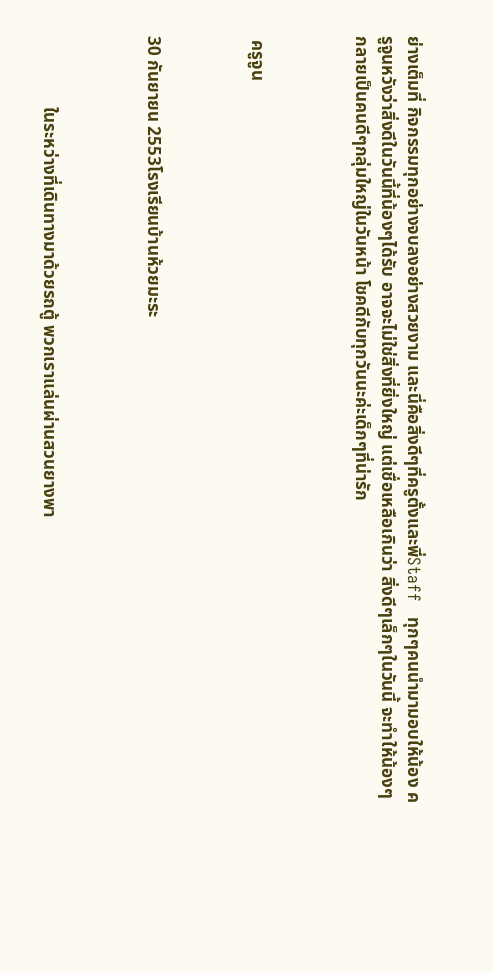ย่างเต็มที่ กิจกรรมทุกอย่างจบลงอย่างสวยงาม และนี่คือสิ่งดีๆที่ครูตั้งและพี่Staff   ทุกๆคนนำมามอบให้น้อง ครูจูนหวังว่าสิ่งดีในวันนี้ที่น้องๆได้รับ อาจจะไม่ใช่สิ่งที่ยิ่งใหญ่ แต่เชื่อเหลือเกินว่า สิ่งดีๆเล็กๆในวันนี้ จะทำให้น้องๆกลายเป็นคนดีๆกลุ่มใหญ่ในวันหน้า โชคดีกับทุกวันนะค่ะเด็กๆที่น่ารัก



 ครูจูน



30 กันยายน 2553โรงเรียนบ้านห้วยมะระ



                ในระหว่างที่เดินทางมาด้วยรถตู้ พวกเราแล่นผ่านสวนยางพา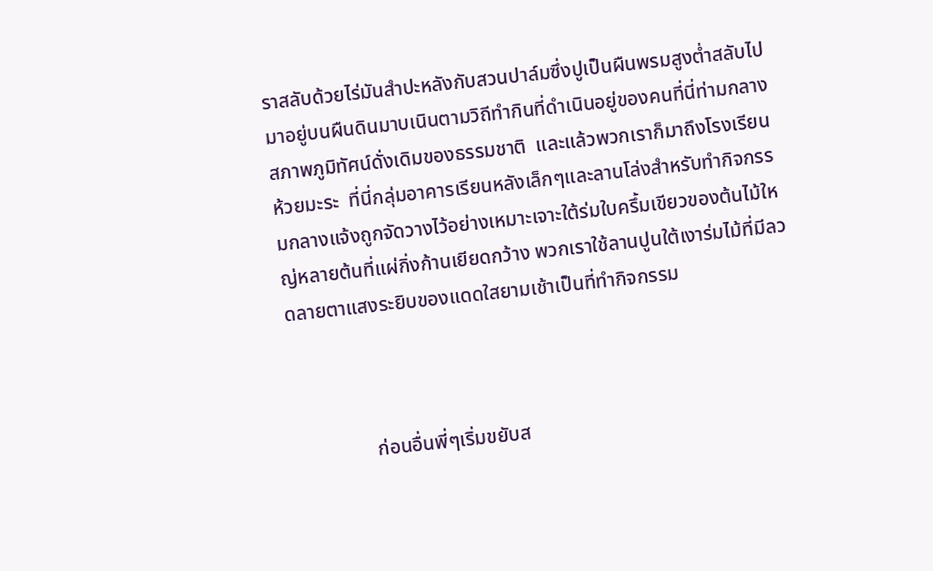ราสลับด้วยไร่มันสำปะหลังกับสวนปาล์มซึ่งปูเป็นผืนพรมสูงต่ำสลับไปมาอยู่บนผืนดินมาบเนินตามวิถีทำกินที่ดำเนินอยู่ของคนที่นี่ท่ามกลางสภาพภูมิทัศน์ดั่งเดิมของธรรมชาติ  และแล้วพวกเราก็มาถึงโรงเรียนห้วยมะระ  ที่นี่กลุ่มอาคารเรียนหลังเล็กๆและลานโล่งสำหรับทำกิจกรรมกลางแจ้งถูกจัดวางไว้อย่างเหมาะเจาะใต้ร่มใบครึ้มเขียวของต้นไม้ใหญ่หลายต้นที่แผ่กิ่งก้านเยียดกว้าง พวกเราใช้ลานปูนใต้เงาร่มไม้ที่มีลวดลายตาแสงระยิบของแดดใสยามเช้าเป็นที่ทำกิจกรรม



                ก่อนอื่นพี่ๆเริ่มขยับส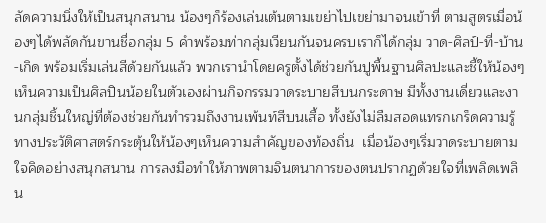ลัดความนิ่งให้เป็นสนุกสนาน น้องๆก็ร้องเล่นเต้นตามเขย่าไปเขย่ามาจนเข้าที่ ตามสูตรเมื่อน้องๆได้พลัดกันขานชื่อกลุ่ม 5 คำพร้อมท่ากลุ่มเวียนกันจนครบเราก็ได้กลุ่ม วาด-ศิลป์-ที่-บ้าน-เกิด พร้อมเริ่มเล่นสีด้วยกันแล้ว พวกเรานำโดยครูตั้งได้ช่วยกันปูพื้นฐานศิลปะและชี้ให้น้องๆเห็นความเป็นศิลปินน้อยในตัวเองผ่านกิจกรรมวาดระบายสีบนกระดาษ มีทั้งงานเดี่ยวและงานกลุ่มชิ้นใหญ่ที่ต้องช่วยกันทำรวมถึงงานเพ้นท์สีบนเสื้อ ทั้งยังไม่ลืมสอดแทรกเกร็ดความรู้ทางประวัติศาสตร์กระตุ้นให้น้องๆเห็นความสำคัญของท้องถิ่น  เมื่อน้องๆเริ่มวาดระบายตามใจคิดอย่างสนุกสนาน การลงมือทำให้ภาพตามจินตนาการของตนปรากฏด้วยใจที่เพลิดเพลิน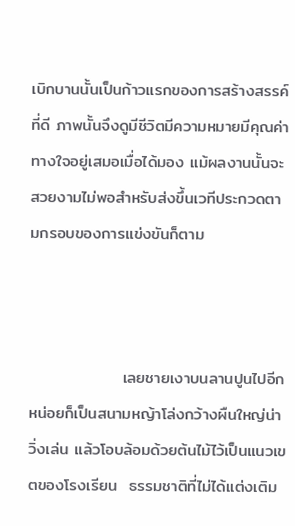เบิกบานนั้นเป็นก้าวแรกของการสร้างสรรค์ที่ดี ภาพนั้นจึงดูมีชีวิตมีความหมายมีคุณค่าทางใจอยู่เสมอเมื่อได้มอง แม้ผลงานนั้นจะสวยงามไม่พอสำหรับส่งขึ้นเวทีประกวดตามกรอบของการแข่งขันก็ตาม



                เลยชายเงาบนลานปูนไปอีกหน่อยก็เป็นสนามหญ้าโล่งกว้างผืนใหญ่น่าวิ่งเล่น แล้วโอบล้อมด้วยต้นไม้ไว้เป็นแนวเขตของโรงเรียน  ธรรมชาติที่ไม่ได้แต่งเติม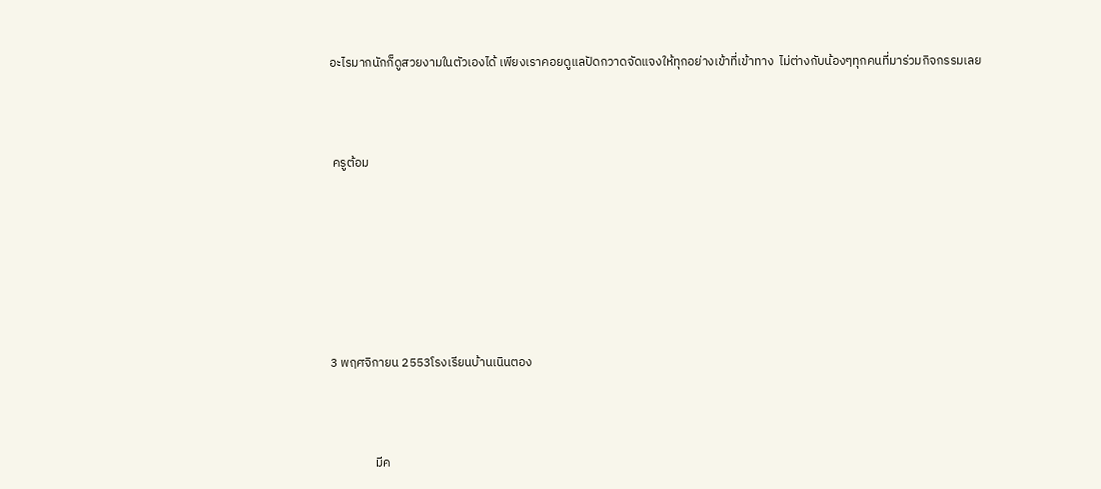อะไรมากนักก็ดูสวยงามในตัวเองได้ เพียงเราคอยดูแลปัดกวาดจัดแจงให้ทุกอย่างเข้าที่เข้าทาง  ไม่ต่างกับน้องๆทุกคนที่มาร่วมกิจกรรมเลย



 ครูต้อม







3 พฤศจิกายน 2553โรงเรียนบ้านเนินตอง



                มีค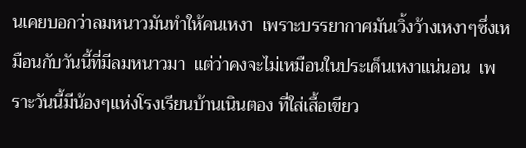นเคยบอกว่าลมหนาวมันทำให้คนเหงา  เพราะบรรยากาศมันเวิ้งว้างเหงาๆซึ่งเหมือนกับวันนี้ที่มีลมหนาวมา  แต่ว่าคงจะไม่เหมือนในประเด็นเหงาแน่นอน  เพราะวันนี้มีน้องๆแห่งโรงเรียนบ้านเนินตอง ที่ใส่เสื้อเขียว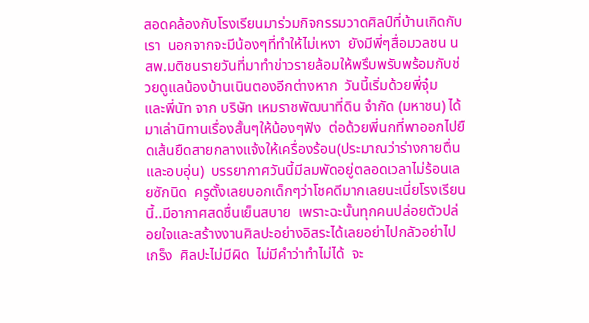สอดคล้องกับโรงเรียนมาร่วมกิจกรรมวาดศิลป์ที่บ้านเกิดกับเรา  นอกจากจะมีน้องๆที่ทำให้ไม่เหงา  ยังมีพี่ๆสื่อมวลชน นสพ.มติชนรายวันที่มาทำข่าวรายล้อมให้พรึบพรับพร้อมกับช่วยดูแลน้องบ้านเนินตองอีกต่างหาก  วันนี้เริ่มด้วยพี่จุ๋ม  และพี่นัท จาก บริษัท เหมราชพัฒนาที่ดิน จำกัด (มหาชน) ได้มาเล่านิทานเรื่องสั้นๆให้น้องๆฟัง  ต่อด้วยพี่นกที่พาออกไปยืดเส้นยืดสายกลางแจ้งให้เครื่องร้อน(ประมาณว่าร่างกายตื่นและอบอุ่น)  บรรยากาศวันนี้มีลมพัดอยู่ตลอดเวลาไม่ร้อนเลยซักนิด  ครูตั้งเลยบอกเด็กๆว่าโชคดีมากเลยนะเนี่ยโรงเรียนนี้..มีอากาศสดชื่นเย็นสบาย  เพราะฉะนั้นทุกคนปล่อยตัวปล่อยใจและสร้างงานศิลปะอย่างอิสระได้เลยอย่าไปกลัวอย่าไปเกร็ง  ศิลปะไม่มีผิด  ไม่มีคำว่าทำไม่ได้  จะ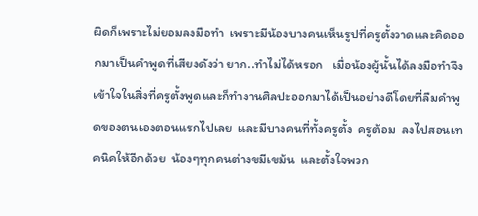ผิดก็เพราะไม่ยอมลงมือทำ  เพราะมีน้องบางคนเห็นรูปที่ครูตั้งวาดและคิดออกมาเป็นคำพูดที่เสียงดังว่า ยาก..ทำไม่ได้หรอก   เมื่อน้องผู้นั้นได้ลงมือทำจึงเข้าใจในสิ่งที่ครูตั้งพูดและก็ทำงานศิลปะออกมาได้เป็นอย่างดีโดยที่ลืมคำพูดของตนเองตอนแรกไปเลย  และมีบางคนที่ทั้งครูตั้ง  ครูต้อม  ลงไปสอนเทคนิคให้อีกด้วย  น้องๆทุกคนต่างขมีเขม้น  และตั้งใจพวก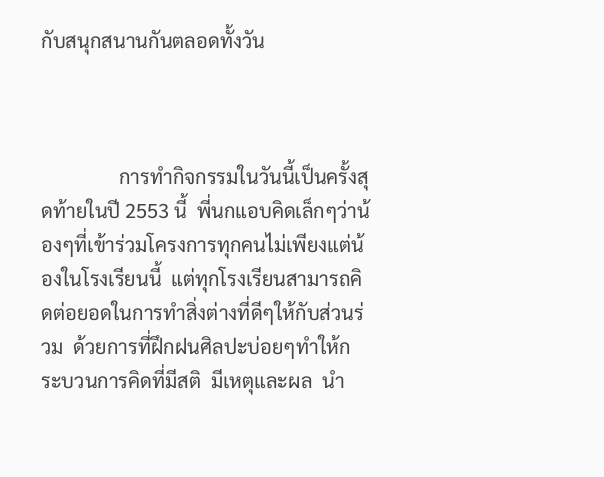กับสนุกสนานกันตลอดทั้งวัน



                การทำกิจกรรมในวันนี้เป็นครั้งสุดท้ายในปี 2553 นี้  พี่นกแอบคิดเล็กๆว่าน้องๆที่เข้าร่วมโครงการทุกคนไม่เพียงแต่น้องในโรงเรียนนี้  แต่ทุกโรงเรียนสามารถคิดต่อยอดในการทำสิ่งต่างที่ดีๆให้กับส่วนร่วม  ด้วยการที่ฝึกฝนศิลปะบ่อยๆทำให้กระบวนการคิดที่มีสติ  มีเหตุและผล  นำ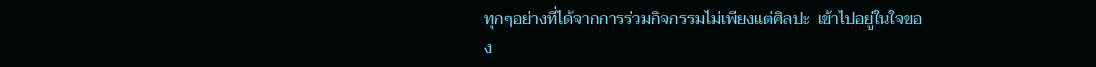ทุกๆอย่างที่ได้จากการร่วมกิจกรรมไม่เพียงแต่ศิลปะ  เข้าไปอยู่ในใจของ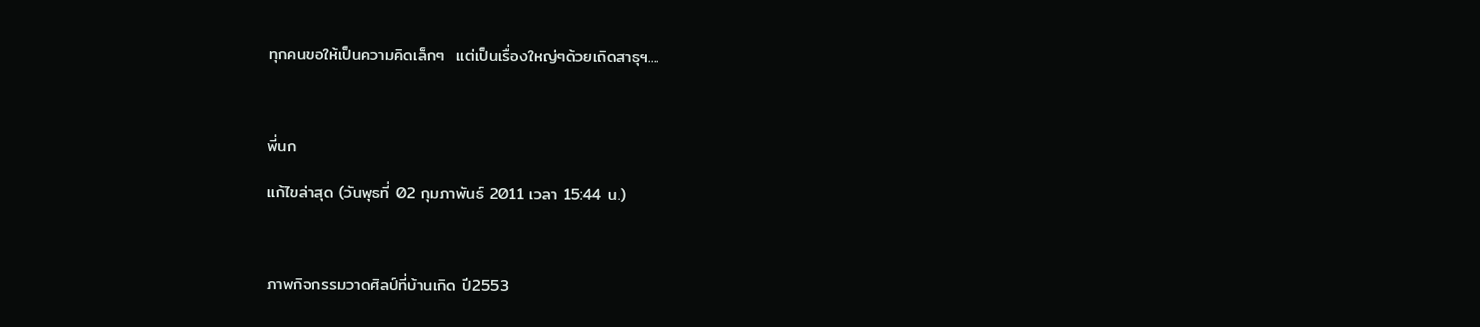ทุกคนขอให้เป็นความคิดเล็กๆ  แต่เป็นเรื่องใหญ่ๆด้วยเถิดสาธุฯ....



พี่นก

แก้ไขล่าสุด (วันพุธที่ 02 กุมภาพันธ์ 2011 เวลา 15:44 น.)



ภาพกิจกรรมวาดศิลป์ที่บ้านเกิด ปี2553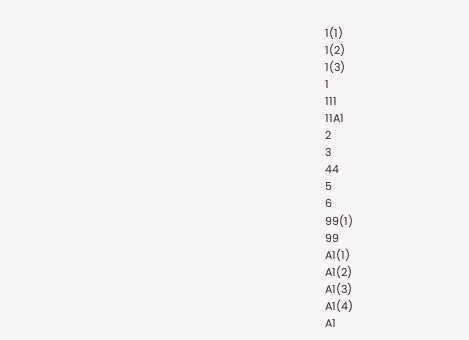1(1)
1(2)
1(3)
1
111
11A1
2
3
44
5
6
99(1)
99
A1(1)
A1(2)
A1(3)
A1(4)
A1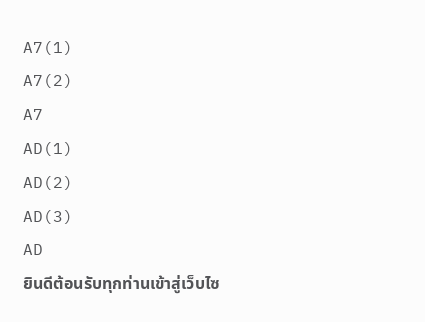A7(1)
A7(2)
A7
AD(1)
AD(2)
AD(3)
AD
ยินดีต้อนรับทุกท่านเข้าสู่เว็บไซ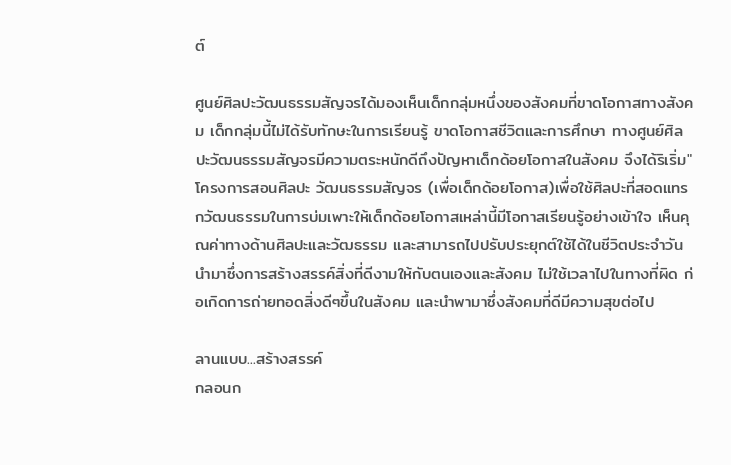ต์

ศูนย์ศิลปะวัฒนธรรมสัญจรได้มองเห็นเด็กกลุ่มหนึ่งของสังคมที่ขาดโอกาสทางสังคม เด็กกลุ่มนี้ไม่ได้รับทักษะในการเรียนรู้ ขาดโอกาสชีวิตและการศึกษา ทางศูนย์ศิลปะวัฒนธรรมสัญจรมีความตระหนักดีถึงปัญหาเด็กด้อยโอกาสในสังคม จึงได้ริเริ่ม"โครงการสอนศิลปะ วัฒนธรรมสัญจร (เพื่อเด็กด้อยโอกาส)เพื่อใช้ศิลปะที่สอดแทรกวัฒนธรรมในการบ่มเพาะให้เด็กด้อยโอกาสเหล่านี้มีโอกาสเรียนรู้อย่างเข้าใจ เห็นคุณค่าทางด้านศิลปะและวัฒธรรม และสามารถไปปรับประยุกต์ใช้ได้ในชีวิตประจำวัน นำมาซึ่งการสร้างสรรค์สิ่งที่ดีงามให้กับตนเองและสังคม ไม่ใช้เวลาไปในทางที่ผิด ก่อเกิดการถ่ายทอดสิ่งดีๆขึ้นในสังคม และนำพามาซึ่งสังคมที่ดีมีความสุขต่อไป

ลานแบบ...สร้างสรรค์
กลอนก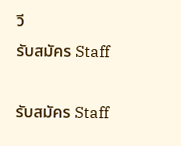วี
รับสมัคร Staff

รับสมัคร Staff